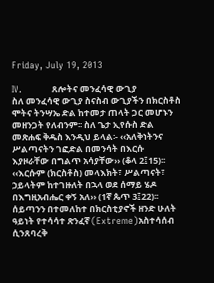Friday, July 19, 2013

IV.          ጸሎትና መንፈሳዊ ውጊያ
ስለ መንፈሳዊ ውጊያ ስናስብ ውጊያችን በክርስቶስ ሞትና ትንሣኤ ድል ከተመታ ጠላት ጋር መሆኑን መዘንጋት የለብንም፡፡ ስለ ጌታ ኢየሱስ ድል መጽሐፍ ቅዱስ እንዲህ ይላል፡- ‹‹አለቅነትንና ሥልጣናትን ገፎድል በመንሳት በእርሱ እያዞራቸው በግልጥ አሳያቸው›› (ቆላ 2፤15)፡፡ ‹‹እርሱም (ክርስቶስ) መላእክት፣ ሥልጣናት፣ ኃይላትም ከተገዙለት በኋላ ወደ ሰማይ ሄዶ በእግዚአብሔር ቀኝ አለ›› (1ኛ ጴጥ 3፤22)፡፡ሰይጣንን በተመለከተ በክርስቲያኖች ዘንድ ሁለት ዓይነት የተሳሳተ ጽንፈኛ (Extreme)አስተሳሰብ ሲንጸባረቅ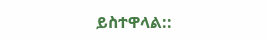ይስተዋላል::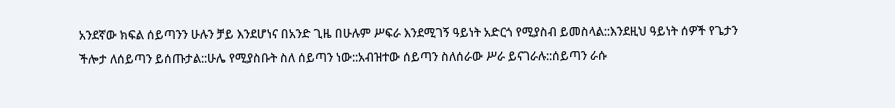አንደኛው ክፍል ሰይጣንን ሁሉን ቻይ እንደሆነና በአንድ ጊዜ በሁሉም ሥፍራ እንደሚገኝ ዓይነት አድርጎ የሚያስብ ይመስላል::እንደዚህ ዓይነት ሰዎች የጌታን ችሎታ ለሰይጣን ይሰጡታል::ሁሌ የሚያስቡት ስለ ሰይጣን ነው::አብዝተው ሰይጣን ስለሰራው ሥራ ይናገራሉ::ሰይጣን ራሱ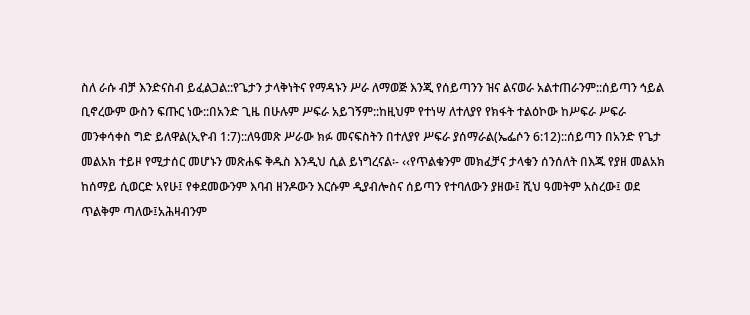ስለ ራሱ ብቻ እንድናስብ ይፈልጋል::የጌታን ታላቅነትና የማዳኑን ሥራ ለማወጅ እንጂ የሰይጣንን ዝና ልናወራ አልተጠራንም::ሰይጣን ኅይል ቢኖረውም ውስን ፍጡር ነው::በአንድ ጊዜ በሁሉም ሥፍራ አይገኝም::ከዚህም የተነሣ ለተለያየ የክፋት ተልዕኮው ከሥፍራ ሥፍራ መንቀሳቀስ ግድ ይለዋል(ኢዮብ 1:7)::ለዓመጽ ሥራው ክፉ መናፍስትን በተለያየ ሥፍራ ያሰማራል(ኤፌሶን 6:12)::ሰይጣን በአንድ የጌታ መልአክ ተይዞ የሚታሰር መሆኑን መጽሐፍ ቅዱስ እንዲህ ሲል ይነግረናል፡- ‹‹የጥልቁንም መክፈቻና ታላቁን ሰንሰለት በእጁ የያዘ መልአክ ከሰማይ ሲወርድ አየሁ፤ የቀደመውንም እባብ ዘንዶውን እርሱም ዲያብሎስና ሰይጣን የተባለውን ያዘው፤ ሺህ ዓመትም አስረው፤ ወደ ጥልቅም ጣለው፤አሕዛብንም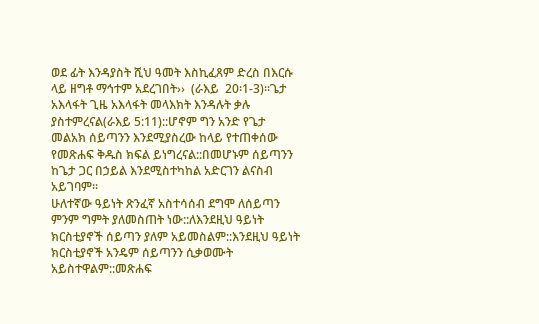ወደ ፊት እንዳያስት ሺህ ዓመት እስኪፈጸም ድረስ በእርሱ ላይ ዘግቶ ማኅተም አደረገበት››  (ራእይ  20፡1-3)፡፡ጌታ አእላፋት ጊዜ አእላፋት መላእክት እንዳሉት ቃሉ ያስተምረናል(ራእይ 5:11)::ሆኖም ግን አንድ የጌታ መልአክ ሰይጣንን እንደሚያስረው ከላይ የተጠቀሰው የመጽሐፍ ቅዱስ ክፍል ይነግረናል::በመሆኑም ሰይጣንን ከጌታ ጋር በኃይል እንደሚስተካከል አድርገን ልናስብ አይገባም፡፡
ሁለተኛው ዓይነት ጽንፈኛ አስተሳሰብ ደግሞ ለሰይጣን ምንም ግምት ያለመስጠት ነው::ለእንደዚህ ዓይነት ክርስቲያኖች ሰይጣን ያለም አይመስልም::እንደዚህ ዓይነት ክርስቲያኖች አንዴም ሰይጣንን ሲቃወሙት አይስተዋልም::መጽሐፍ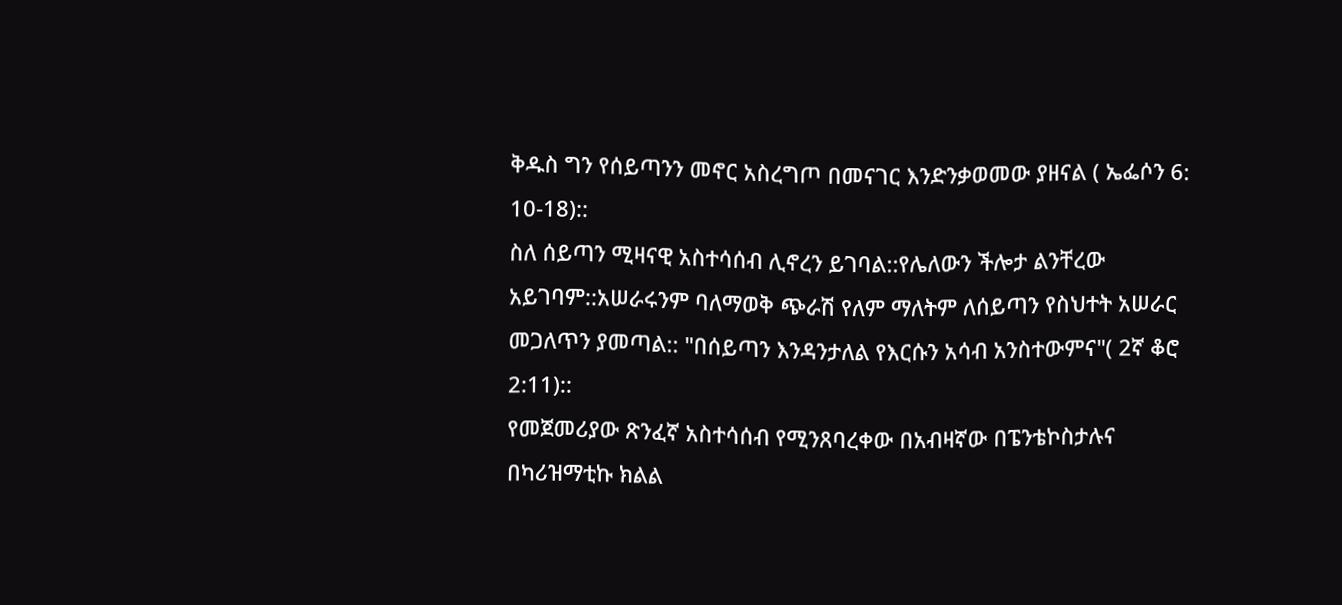ቅዱስ ግን የሰይጣንን መኖር አስረግጦ በመናገር እንድንቃወመው ያዘናል ( ኤፌሶን 6: 10-18)::
ስለ ሰይጣን ሚዛናዊ አስተሳሰብ ሊኖረን ይገባል::የሌለውን ችሎታ ልንቸረው አይገባም::አሠራሩንም ባለማወቅ ጭራሽ የለም ማለትም ለሰይጣን የስህተት አሠራር መጋለጥን ያመጣል:: "በሰይጣን እንዳንታለል የእርሱን አሳብ አንስተውምና"( 2ኛ ቆሮ 2:11)::
የመጀመሪያው ጽንፈኛ አስተሳሰብ የሚንጸባረቀው በአብዛኛው በፔንቴኮስታሉና በካሪዝማቲኩ ክልል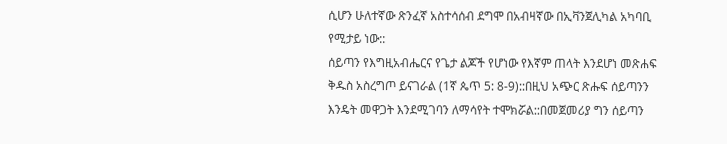ሲሆን ሁለተኛው ጽንፈኛ አስተሳሰብ ደግሞ በአብዛኛው በኢቫንጀሊካል አካባቢ የሚታይ ነው::
ሰይጣን የእግዚአብሔርና የጌታ ልጆች የሆነው የእኛም ጠላት እንደሆነ መጽሐፍ ቅዱስ አስረግጦ ይናገራል (1ኛ ጴጥ 5: 8-9)::በዚህ አጭር ጽሑፍ ሰይጣንን እንዴት መዋጋት እንደሚገባን ለማሳየት ተሞክሯል::በመጀመሪያ ግን ሰይጣን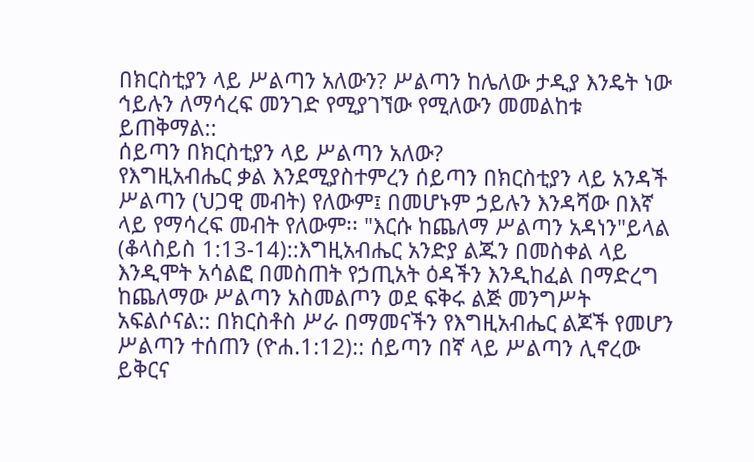በክርስቲያን ላይ ሥልጣን አለውን? ሥልጣን ከሌለው ታዲያ እንዴት ነው ኅይሉን ለማሳረፍ መንገድ የሚያገኘው የሚለውን መመልከቱ ይጠቅማል::
ሰይጣን በክርስቲያን ላይ ሥልጣን አለው?
የእግዚአብሔር ቃል እንደሚያስተምረን ሰይጣን በክርስቲያን ላይ አንዳች ሥልጣን (ህጋዊ መብት) የለውም፤ በመሆኑም ኃይሉን እንዳሻው በእኛ ላይ የማሳረፍ መብት የለውም፡፡ "እርሱ ከጨለማ ሥልጣን አዳነን"ይላል (ቆላስይስ 1:13-14)::እግዚአብሔር አንድያ ልጁን በመስቀል ላይ እንዲሞት አሳልፎ በመስጠት የኃጢአት ዕዳችን እንዲከፈል በማድረግ ከጨለማው ሥልጣን አስመልጦን ወደ ፍቅሩ ልጅ መንግሥት አፍልሶናል:: በክርስቶስ ሥራ በማመናችን የእግዚአብሔር ልጆች የመሆን ሥልጣን ተሰጠን (ዮሐ.1:12):: ሰይጣን በኛ ላይ ሥልጣን ሊኖረው ይቅርና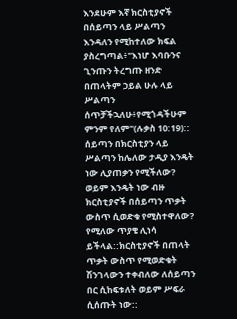እንደሁም እኛ ክርስቲያኖች በሰይጣን ላይ ሥልጣን እንዳለን የሚከተለው ክፍል ያስረግጣል፥"እነሆ እባቡንና ጊንጡን ትረግጡ ዘንድ በጠላትም ኃይል ሁሉ ላይ ሥልጣን ሰጥቻችኋለሁ፥የሚጎዳችሁም ምንም የለም"(ሉቃስ 10:19)::
ሰይጣን በክርስቲያን ላይ ሥልጣን ከሌለው ታዲያ እንዴት ነው ሊያጠቃን የሚችለው? ወይም እንዴት ነው ብዙ ክርስቲያኖች በሰይጣን ጥቃት ውስጥ ሲወድቁ የሚስተዋለው? የሚለው ጥያቄ ሊነሳ ይችላል::ክርስቲያኖች በጠላት ጥቃት ውስጥ የሚወድቁት ሽንገላውን ተቀብለው ለሰይጣን በር ሲከፍቱለት ወይም ሥፍራ ሲሰጡት ነው::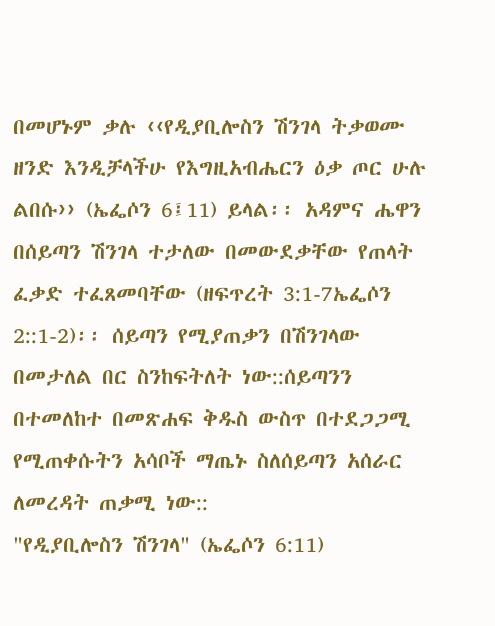በመሆኑም ቃሉ ‹‹የዲያቢሎስን ሽንገላ ትቃወሙ ዘንድ እንዲቻላችሁ የእግዚአብሔርን ዕቃ ጦር ሁሉ ልበሱ›› (ኤፌሶን 6፤11) ይላል፡፡ አዳምና ሔዋን በሰይጣን ሽንገላ ተታለው በመውደቃቸው የጠላት ፈቃድ ተፈጸመባቸው (ዘፍጥረት 3:1-7ኤፌሶን 2::1-2)፡፡ ሰይጣን የሚያጠቃን በሽንገላው በመታለል በር ስንከፍትለት ነው::ሰይጣንን በተመለከተ በመጽሐፍ ቅዱስ ውስጥ በተደጋጋሚ የሚጠቀሱትን አሳቦች ማጤኑ ስለሰይጣን አሰራር ለመረዳት ጠቃሚ ነው::
"የዲያቢሎስን ሽንገላ" (ኤፌሶን 6:11)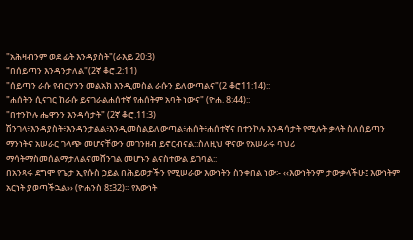"አሕዛብንም ወደ ፊት እንዳያስት"(ራእይ 20:3)
"በሰይጣን እንዳንታለል"(2ኛ ቆሮ.2:11)
"ሰይጣን ራሱ የብርሃንን መልአክ እንዲመስል ራሱን ይለውጣልና"(2 ቆሮ11:14)::
"ሐሰትን ሲናገር ከራሱ ይናገራልሐሰተኛ የሐሰትም አባት ነውና" (ዮሐ. 8:44)::
"በተንኮሉ ሔዋንን እንዳሳታት" (2ኛ ቆሮ.11:3)
ሽንገላ፥እንዳያስት፥እንዳንታልል፥እንዲመስልይለውጣል፥ሐሰት፥ሐሰተኛና በተንኮሉ እንዳሳታት የሚሉት ቃላት ስለሰይጣን ማንነትና አሠራር ገላጭ መሆናቸውን መገንዘብ ይኖርብናል::ስለዚህ ዋናው የአሠራሩ ባህሪ ማሳትማስመሰልማታለልናመሸንገል መሆኑን ልናስተውል ይገባል::
በአንጻሩ ደግሞ የጌታ ኢየሱስ ኃይል በሕይወታችን የሚሠራው እውነትን ስንቀበል ነው፡- ‹‹እውነትንም ታውቃላችሁ፤ እውነትም አርነት ያወጣችኋል›› (ዮሐንስ 8፤32)፡፡ የእውነት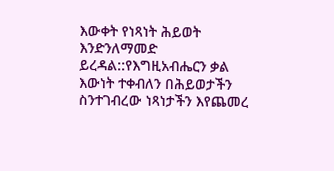እውቀት የነጻነት ሕይወት እንድንለማመድ ይረዳል::የእግዚአብሔርን ቃል እውነት ተቀብለን በሕይወታችን ስንተገብረው ነጻነታችን እየጨመረ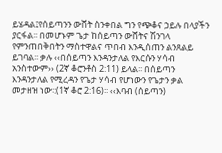ይሄዳል፤የሰይጣንን ውሸት ስንቀበል ግን የጭቆና ኃይሉ በላያችን ያርፋል፡፡ በመሆኑም ጌታ ከሰይጣን ውሸትና ሽንገላ የምንጠበቅበትን ማስተዋልና ጥበብ እንዲሰጠን ልንጸልይ ይገባል፡፡ ቃሉ ‹‹በሰይጣን እንዳንታለል የእርሱን ሃሳብ አንስተውም›› (2ኛ ቆሮንቶስ 2:11) ይላል፡፡ በሰይጣን እንዳንታለል የሚረዳን የጌታ ሃሳብ የሆነውን የጌታን ቃል መታዘዝ ነው፡:(1ኛ ቆሮ 2:16)፡፡ ‹‹እባብ (ሰይጣን)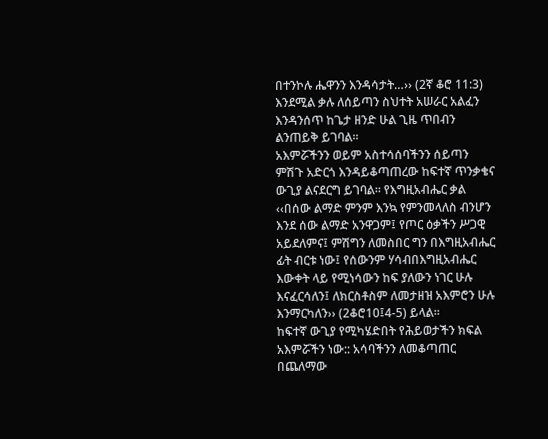በተንኮሉ ሔዋንን እንዳሳታት…›› (2ኛ ቆሮ 11:3) እንደሚል ቃሉ ለሰይጣን ስህተት አሠራር አልፈን እንዳንሰጥ ከጌታ ዘንድ ሁል ጊዜ ጥበብን ልንጠይቅ ይገባል፡፡
አእምሯችንን ወይም አስተሳሰባችንን ሰይጣን ምሽጉ አድርጎ እንዳይቆጣጠረው ከፍተኛ ጥንቃቄና ውጊያ ልናደርግ ይገባል፡፡ የእግዚአብሔር ቃል ‹‹በሰው ልማድ ምንም እንኳ የምንመላለስ ብንሆን እንደ ሰው ልማድ አንዋጋም፤ የጦር ዕቃችን ሥጋዊ አይደለምና፤ ምሽግን ለመስበር ግን በእግዚአብሔር ፊት ብርቱ ነው፤ የሰውንም ሃሳብበእግዚአብሔር እውቀት ላይ የሚነሳውን ከፍ ያለውን ነገር ሁሉ እናፈርሳለን፤ ለክርስቶስም ለመታዘዝ አእምሮን ሁሉ እንማርካለን›› (2ቆሮ10፤4-5) ይላል፡፡
ከፍተኛ ውጊያ የሚካሄድበት የሕይወታችን ክፍል አእምሯችን ነው:: አሳባችንን ለመቆጣጠር በጨለማው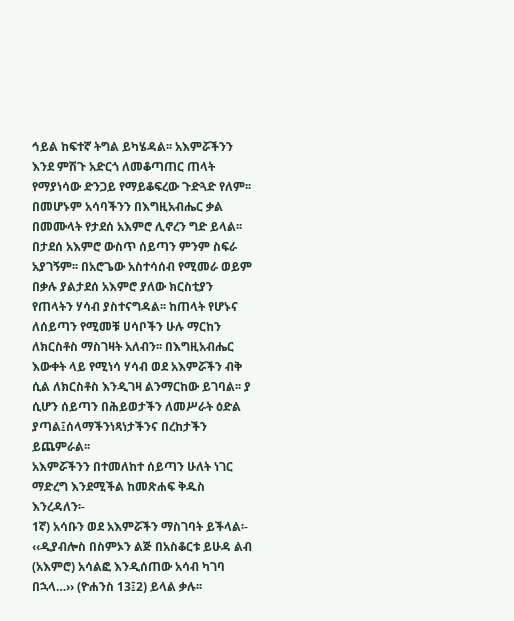ኅይል ከፍተኛ ትግል ይካሄዳል፡፡ አእምሯችንን እንደ ምሽጉ አድርጎ ለመቆጣጠር ጠላት የማያነሳው ድንጋይ የማይቆፍረው ጉድጓድ የለም፡፡ በመሆኑም አሳባችንን በእግዚአብሔር ቃል በመሙላት የታደሰ አእምሮ ሊኖረን ግድ ይላል፡፡ በታደሰ አእምሮ ውስጥ ሰይጣን ምንም ስፍራ አያገኝም፡፡ በአሮጌው አስተሳሰብ የሚመራ ወይም በቃሉ ያልታደሰ አእምሮ ያለው ክርስቲያን የጠላትን ሃሳብ ያስተናግዳል፡፡ ከጠላት የሆኑና ለሰይጣን የሚመቹ ሀሳቦችን ሁሉ ማርከን ለክርስቶስ ማስገዛት አለብን፡፡ በእግዚአብሔር እውቀት ላይ የሚነሳ ሃሳብ ወደ አእምሯችን ብቅ ሲል ለክርስቶስ እንዲገዛ ልንማርከው ይገባል፡፡ ያ ሲሆን ሰይጣን በሕይወታችን ለመሥራት ዕድል ያጣል፤ሰላማችንነጻነታችንና በረከታችን ይጨምራል፡፡
አእምሯችንን በተመለከተ ሰይጣን ሁለት ነገር ማድረግ እንደሚችል ከመጽሐፍ ቅዱስ እንረዳለን፡-
1ኛ) አሳቡን ወደ አእምሯችን ማስገባት ይችላል፡- ‹‹ዲያብሎስ በስምኦን ልጅ በአስቆርቱ ይሁዳ ልብ (አእምሮ) አሳልፎ እንዲሰጠው አሳብ ካገባ በኋላ…›› (ዮሐንስ 13፤2) ይላል ቃሉ፡፡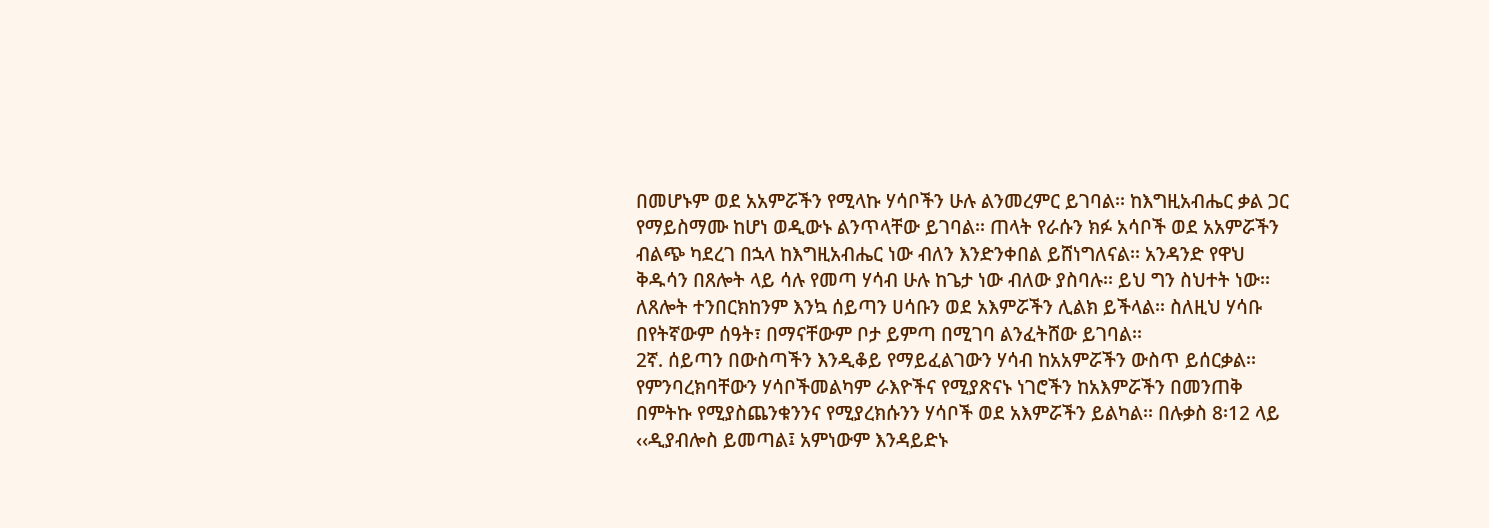በመሆኑም ወደ አአምሯችን የሚላኩ ሃሳቦችን ሁሉ ልንመረምር ይገባል፡፡ ከእግዚአብሔር ቃል ጋር የማይስማሙ ከሆነ ወዲውኑ ልንጥላቸው ይገባል፡፡ ጠላት የራሱን ክፉ አሳቦች ወደ አአምሯችን ብልጭ ካደረገ በኋላ ከእግዚአብሔር ነው ብለን እንድንቀበል ይሸነግለናል፡፡ አንዳንድ የዋህ ቅዱሳን በጸሎት ላይ ሳሉ የመጣ ሃሳብ ሁሉ ከጌታ ነው ብለው ያስባሉ፡፡ ይህ ግን ስህተት ነው፡፡ ለጸሎት ተንበርክከንም እንኳ ሰይጣን ሀሳቡን ወደ አእምሯችን ሊልክ ይችላል፡፡ ስለዚህ ሃሳቡ በየትኛውም ሰዓት፣ በማናቸውም ቦታ ይምጣ በሚገባ ልንፈትሸው ይገባል፡፡
2ኛ. ሰይጣን በውስጣችን እንዲቆይ የማይፈልገውን ሃሳብ ከአአምሯችን ውስጥ ይሰርቃል፡፡
የምንባረክባቸውን ሃሳቦችመልካም ራእዮችና የሚያጽናኑ ነገሮችን ከአእምሯችን በመንጠቅ በምትኩ የሚያስጨንቁንንና የሚያረክሱንን ሃሳቦች ወደ አእምሯችን ይልካል፡፡ በሉቃስ 8፡12 ላይ ‹‹ዲያብሎስ ይመጣል፤ አምነውም እንዳይድኑ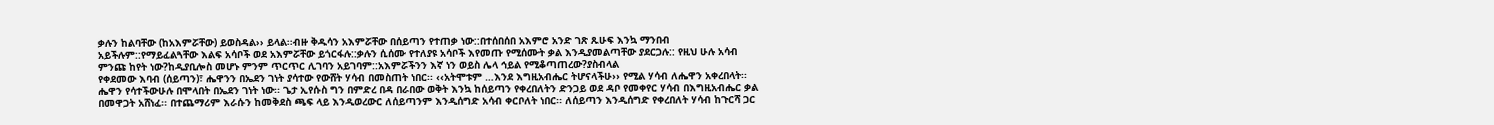ቃሉን ከልባቸው (ከአእምሯቸው) ይወስዳል›› ይላል፡፡ብዙ ቅዱሳን አእምሯቸው በሰይጣን የተጠቃ ነው::በተሰበሰበ አእምሮ አንድ ገጽ ጹሁፍ እንኳ ማንበብ አይችሉም::የማይፈልጓቸው እልፍ አሳቦች ወደ አእምሯቸው ይጎርፋሉ::ቃሉን ሲሰሙ የተለያዩ አሳቦች እየመጡ የሚሰሙት ቃል እንዲያመልጣቸው ያደርጋሉ:: የዚህ ሁሉ አሳብ ምንጩ ከየት ነው?ከዲያቢሎስ መሆኑ ምንም ጥርጥር ሊገባን አይገባም::አእምሯችንን እኛ ነን ወይስ ሌላ ኅይል የሚቆጣጠረው?ያስብላል
የቀደመው እባብ (ሰይጣን)፣ ሔዋንን በኤደን ገነት ያሳተው የውሸት ሃሳብ በመስጠት ነበር፡፡ ‹‹አትሞቱም …እንደ እግዚአብሔር ትሆናላችሁ›› የሚል ሃሳብ ለሔዋን አቀረበላት፡፡ ሔዋን የሳተችውሁሉ በሞላበት በኤደን ገነት ነው፡፡ ጌታ ኢየሱስ ግን በምድረ በዳ በራበው ወቅት እንኳ ከሰይጣን የቀረበለትን ድንጋይ ወደ ዳቦ የመቀየር ሃሳብ በእግዚአብሔር ቃል በመዋጋት አሸነፈ፡፡ በተጨማሪም እራሱን ከመቅደስ ጫፍ ላይ እንዲወረውር ለሰይጣንም እንዲሰግድ አሳብ ቀርቦለት ነበር፡፡ ለሰይጣን እንዲሰግድ የቀረበለት ሃሳብ ከጉርሻ ጋር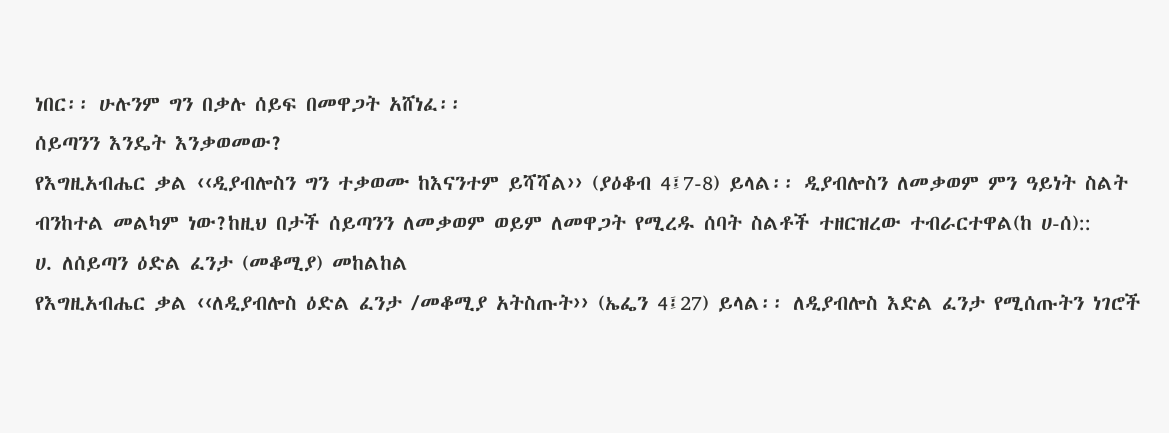ነበር፡፡ ሁሉንም ግን በቃሉ ሰይፍ በመዋጋት አሸነፈ፡፡
ሰይጣንን እንዴት እንቃወመው?
የእግዚአብሔር ቃል ‹‹ዲያብሎስን ግን ተቃወሙ ከእናንተም ይሻሻል›› (ያዕቆብ 4፤7-8) ይላል፡፡ ዲያብሎስን ለመቃወም ምን ዓይነት ስልት ብንከተል መልካም ነው?ከዚህ በታች ሰይጣንን ለመቃወም ወይም ለመዋጋት የሚረዱ ሰባት ስልቶች ተዘርዝረው ተብራርተዋል(ከ ሀ-ሰ)::
ሀ. ለሰይጣን ዕድል ፈንታ (መቆሚያ) መከልከል
የእግዚአብሔር ቃል ‹‹ለዲያብሎስ ዕድል ፈንታ /መቆሚያ አትስጡት›› (ኤፌን 4፤27) ይላል፡፡ ለዲያብሎስ እድል ፈንታ የሚሰጡትን ነገሮች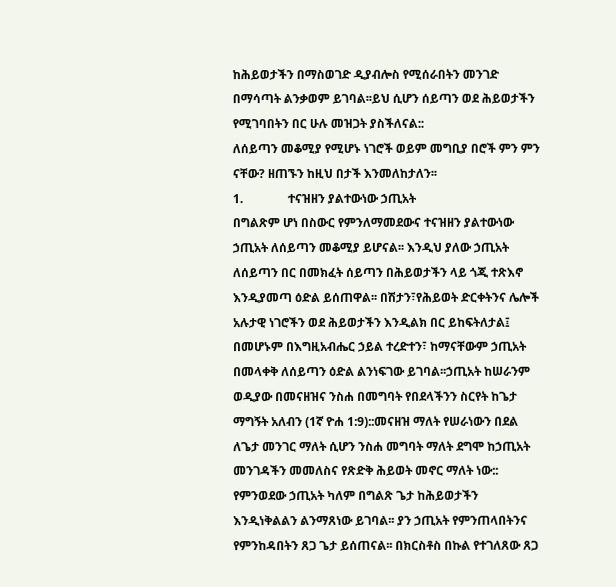ከሕይወታችን በማስወገድ ዲያብሎስ የሚሰራበትን መንገድ በማሳጣት ልንቃወም ይገባል፡፡ይህ ሲሆን ሰይጣን ወደ ሕይወታችን የሚገባበትን በር ሁሉ መዝጋት ያስችለናል::
ለሰይጣን መቆሚያ የሚሆኑ ነገሮች ወይም መግቢያ በሮች ምን ምን ናቸው? ዘጠኙን ከዚህ በታች እንመለከታለን፡፡
1.               ተናዝዘን ያልተውነው ኃጢአት
በግልጽም ሆነ በስውር የምንለማመደውና ተናዝዘን ያልተውነው ኃጢአት ለሰይጣን መቆሚያ ይሆናል፡፡ እንዲህ ያለው ኃጢአት ለሰይጣን በር በመክፈት ሰይጣን በሕይወታችን ላይ ጎጂ ተጽእኖ እንዲያመጣ ዕድል ይሰጠዋል፡፡ በሽታን፣የሕይወት ድርቀትንና ሌሎች አሉታዊ ነገሮችን ወደ ሕይወታችን እንዲልክ በር ይከፍትለታል፤ በመሆኑም በእግዚአብሔር ኃይል ተረድተን፣ ከማናቸውም ኃጢአት በመላቀቅ ለሰይጣን ዕድል ልንነፍገው ይገባል፡፡ኃጢአት ከሠራንም ወዲያው በመናዘዝና ንስሐ በመግባት የበደላችንን ስርየት ከጌታ ማግኝት አለብን (1ኛ ዮሐ 1:9)::መናዘዝ ማለት የሠራነውን በደል ለጌታ መንገር ማለት ሲሆን ንስሐ መግባት ማለት ደግሞ ከኃጢአት መንገዳችን መመለስና የጽድቅ ሕይወት መኖር ማለት ነው:: የምንወደው ኃጢአት ካለም በግልጽ ጌታ ከሕይወታችን እንዲነቅልልን ልንማጸነው ይገባል፡፡ ያን ኃጢአት የምንጠላበትንና የምንከዳበትን ጸጋ ጌታ ይሰጠናል፡፡ በክርስቶስ በኩል የተገለጸው ጸጋ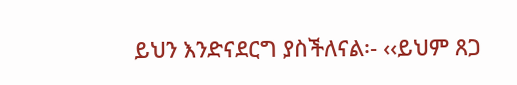ይህን እንድናደርግ ያስችለናል፡- ‹‹ይህም ጸጋ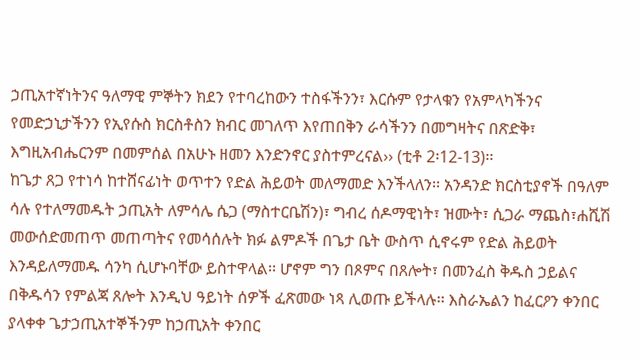ኃጢአተኛነትንና ዓለማዊ ምኞትን ክደን የተባረከውን ተስፋችንን፣ እርሱም የታላቁን የአምላካችንና የመድኃኒታችንን የኢየሱስ ክርስቶስን ክብር መገለጥ እየጠበቅን ራሳችንን በመግዛትና በጽድቅ፣ እግዚአብሔርንም በመምሰል በአሁኑ ዘመን እንድንኖር ያስተምረናል›› (ቲቶ 2፡12-13)፡፡
ከጌታ ጸጋ የተነሳ ከተሸናፊነት ወጥተን የድል ሕይወት መለማመድ እንችላለን፡፡ አንዳንድ ክርስቲያኖች በዓለም ሳሉ የተለማመዱት ኃጢአት ለምሳሌ ሴጋ (ማስተርቤሽን)፣ ግብረ ሰዶማዊነት፣ ዝሙት፣ ሲጋራ ማጨስ፣ሐሺሽ መውሰድመጠጥ መጠጣትና የመሳሰሉት ክፉ ልምዶች በጌታ ቤት ውስጥ ሲኖሩም የድል ሕይወት እንዳይለማመዱ ሳንካ ሲሆኑባቸው ይስተዋላል፡፡ ሆኖም ግን በጾምና በጸሎት፣ በመንፈስ ቅዱስ ኃይልና በቅዱሳን የምልጃ ጸሎት እንዲህ ዓይነት ሰዎች ፈጽመው ነጻ ሊወጡ ይችላሉ፡፡ እስራኤልን ከፈርዖን ቀንበር ያላቀቀ ጌታኃጢአተኞችንም ከኃጢአት ቀንበር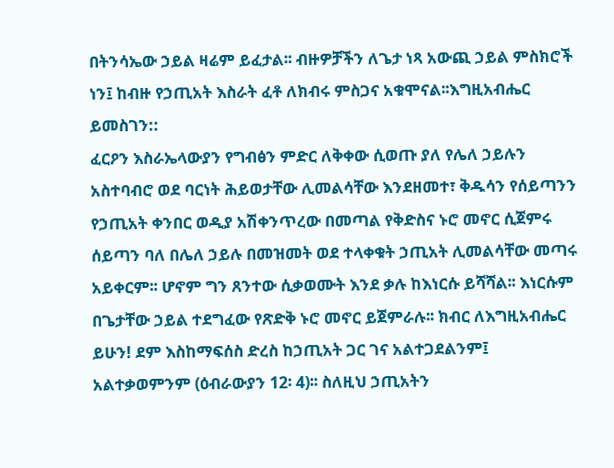በትንሳኤው ኃይል ዛሬም ይፈታል፡፡ ብዙዎቻችን ለጌታ ነጻ አውጪ ኃይል ምስክሮች ነን፤ ከብዙ የኃጢአት እስራት ፈቶ ለክብሩ ምስጋና አቁሞናል፡፡እግዚአብሔር ይመስገን::
ፈርዖን እስራኤላውያን የግብፅን ምድር ለቅቀው ሲወጡ ያለ የሌለ ኃይሉን አስተባብሮ ወደ ባርነት ሕይወታቸው ሊመልሳቸው እንደዘመተ፣ ቅዱሳን የሰይጣንን የኃጢአት ቀንበር ወዲያ አሽቀንጥረው በመጣል የቅድስና ኑሮ መኖር ሲጀምሩ ሰይጣን ባለ በሌለ ኃይሉ በመዝመት ወደ ተላቀቁት ኃጢአት ሊመልሳቸው መጣሩ አይቀርም፡፡ ሆኖም ግን ጸንተው ሲቃወሙት እንደ ቃሉ ከእነርሱ ይሻሻል፡፡ እነርሱም በጌታቸው ኃይል ተደግፈው የጽድቅ ኑሮ መኖር ይጀምራሉ፡፡ ክብር ለእግዚአብሔር ይሁን! ደም እስከማፍሰስ ድረስ ከኃጢአት ጋር ገና አልተጋደልንም፤ አልተቃወምንም (ዕብራውያን 12፡ 4)፡፡ ስለዚህ ኃጢአትን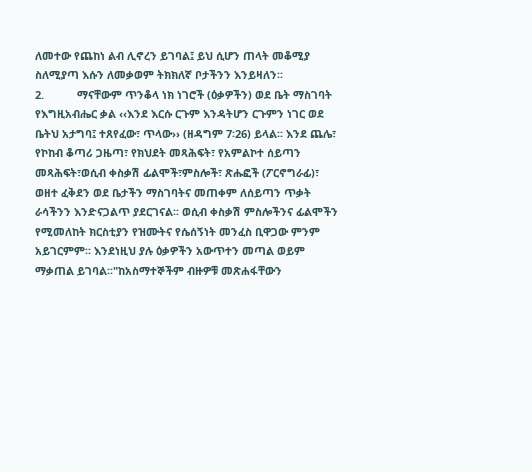ለመተው የጨከነ ልብ ሊኖረን ይገባል፤ ይህ ሲሆን ጠላት መቆሚያ ስለሚያጣ እሱን ለመቃወም ትክክለኛ ቦታችንን እንይዛለን፡፡
2.           ማናቸውም ጥንቆላ ነክ ነገሮች (ዕቃዎችን) ወደ ቤት ማስገባት
የእግዚአብሔር ቃል ‹‹እንደ እርሱ ርጉም እንዳትሆን ርጉምን ነገር ወደ ቤትህ አታግባ፤ ተጸየፈው፣ ጥላው›› (ዘዳግም 7፡26) ይላል፡፡ እንደ ጨሌ፣ የኮከብ ቆጣሪ ጋዜጣ፣ የክህደት መጻሕፍት፣ የአምልኮተ ሰይጣን መጻሕፍት፣ወሲብ ቀስቃሽ ፊልሞች፣ምስሎች፣ ጽሑፎች (ፖርኖግራፊ)፣ ወዘተ ፈቅደን ወደ ቤታችን ማስገባትና መጠቀም ለሰይጣን ጥቃት ራሳችንን እንድናጋልጥ ያደርገናል፡፡ ወሲብ ቀስቃሽ ምስሎችንና ፊልሞችን የሚመለከት ክርስቲያን የዝሙትና የሴሰኝነት መንፈስ ቢዋጋው ምንም አይገርምም፡፡ እንደነዚህ ያሉ ዕቃዎችን አውጥተን መጣል ወይም ማቃጠል ይገባል፡፡"ከአስማተኞችም ብዙዎቹ መጽሐፋቸውን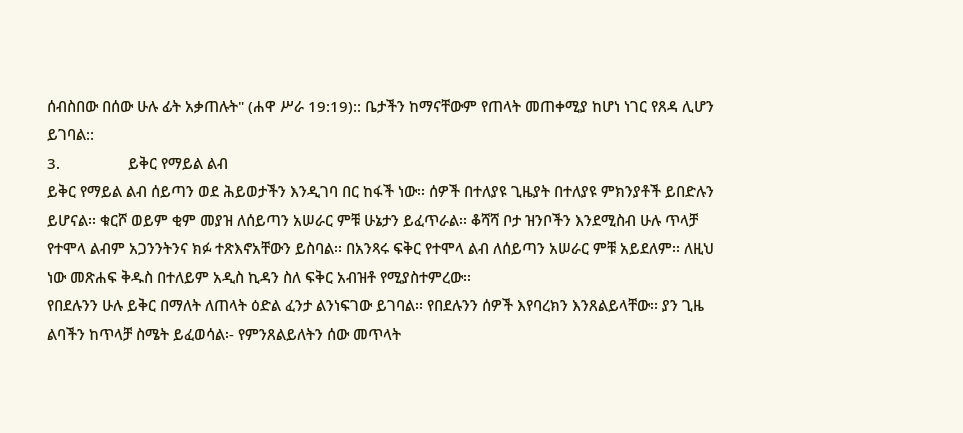ሰብስበው በሰው ሁሉ ፊት አቃጠሉት" (ሐዋ ሥራ 19:19):: ቤታችን ከማናቸውም የጠላት መጠቀሚያ ከሆነ ነገር የጸዳ ሊሆን ይገባል::
3.                 ይቅር የማይል ልብ
ይቅር የማይል ልብ ሰይጣን ወደ ሕይወታችን እንዲገባ በር ከፋች ነው፡፡ ሰዎች በተለያዩ ጊዜያት በተለያዩ ምክንያቶች ይበድሉን ይሆናል፡፡ ቁርሾ ወይም ቂም መያዝ ለሰይጣን አሠራር ምቹ ሁኔታን ይፈጥራል፡፡ ቆሻሻ ቦታ ዝንቦችን እንደሚስብ ሁሉ ጥላቻ የተሞላ ልብም አጋንንትንና ክፉ ተጽእኖአቸውን ይስባል፡፡ በአንጻሩ ፍቅር የተሞላ ልብ ለሰይጣን አሠራር ምቹ አይደለም፡፡ ለዚህ ነው መጽሐፍ ቅዱስ በተለይም አዲስ ኪዳን ስለ ፍቅር አብዝቶ የሚያስተምረው፡፡
የበደሉንን ሁሉ ይቅር በማለት ለጠላት ዕድል ፈንታ ልንነፍገው ይገባል፡፡ የበደሉንን ሰዎች እየባረክን እንጸልይላቸው፡፡ ያን ጊዜ ልባችን ከጥላቻ ስሜት ይፈወሳል፡- የምንጸልይለትን ሰው መጥላት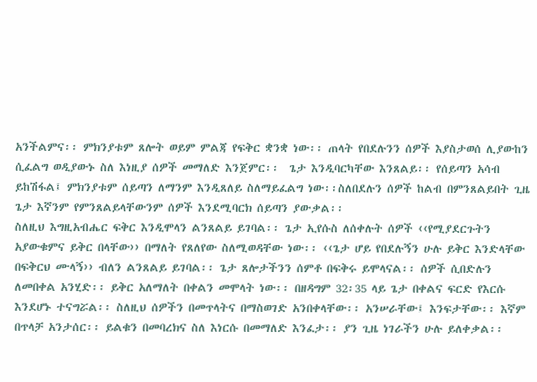አንችልምና፡፡ ምክንያቱም ጸሎት ወይም ምልጃ የፍቅር ቋንቋ ነው፡፡ ጠላት የበደሉንን ሰዎች እያስታወሰ ሊያውከን ሲፈልግ ወዲያውኑ ስለ እነዚያ ሰዎች መማለድ እንጀምር፡፡  ጌታ እንዲባርካቸው እንጸልይ፡፡ የሰይጣን አሳብ ይከሽፋል፤ ምክንያቱም ሰይጣን ለማንም እንዲጸለይ ስለማይፈልግ ነው፡፡ስለበደሉን ሰዎች ከልብ በምንጸልይበት ጊዜ ጌታ እኛንም የምንጸልይላቸውንም ሰዎች እንደሚባርክ ሰይጣን ያውቃል፡፡
ስለዚህ እግዚአብሔር ፍቅር እንዲሞላን ልንጸልይ ይገባል፡፡ ጌታ ኢየሱስ ለሰቀሉት ሰዎች ‹‹የሚያደርጉትን አያውቁምና ይቅር በላቸው›› በማለት የጸለየው ስለሚወዳቸው ነው፡፡ ‹‹ጌታ ሆይ የበደሉኝን ሁሉ ይቅር እንድላቸው በፍቅርህ ሙላኝ›› ብለን ልንጸልይ ይገባል፡፡ ጌታ ጸሎታችንን ሰምቶ በፍቅሩ ይሞላናል፡፡ ሰዎች ሲበድሉን ለመበቀል አንሂድ፡፡ ይቅር አለማለት በቀልን መሞላት ነው፡፡ በዘዳግም 32፡35 ላይ ጌታ በቀልና ፍርድ የእርሱ እንደሆኑ ተናግሯል፡፡ ስለዚህ ሰዎችን በመጥላትና በማስወገድ አንበቀላቸው፡፡ አንሠራቸው፤ እንፍታቸው፡፡ እኛም በጥላቻ አንታሰር፡፡ ይልቁን በመባረክና ስለ እነርሱ በመማለድ እንፈታ፡፡ ያን ጊዜ ነገራችን ሁሉ ይለቀቃል፡፡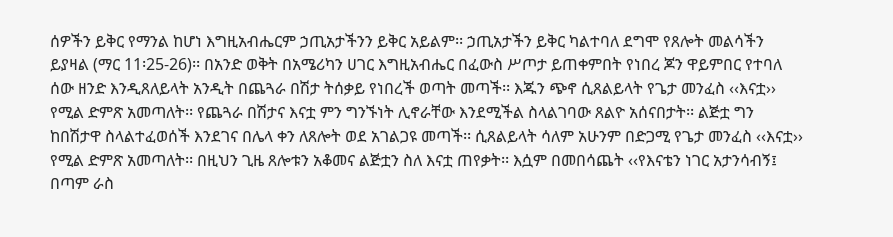ሰዎችን ይቅር የማንል ከሆነ እግዚአብሔርም ኃጢአታችንን ይቅር አይልም፡፡ ኃጢአታችን ይቅር ካልተባለ ደግሞ የጸሎት መልሳችን ይያዛል (ማር 11፡25-26)፡፡ በአንድ ወቅት በአሜሪካን ሀገር እግዚአብሔር በፈውስ ሥጦታ ይጠቀምበት የነበረ ጆን ዋይምበር የተባለ ሰው ዘንድ እንዲጸለይላት አንዲት በጨጓራ በሽታ ትሰቃይ የነበረች ወጣት መጣች፡፡ እጁን ጭኖ ሲጸልይላት የጌታ መንፈስ ‹‹እናቷ›› የሚል ድምጽ አመጣለት፡፡ የጨጓራ በሽታና እናቷ ምን ግንኙነት ሊኖራቸው እንደሚችል ስላልገባው ጸልዮ አሰናበታት፡፡ ልጅቷ ግን ከበሽታዋ ስላልተፈወሰች እንደገና በሌላ ቀን ለጸሎት ወደ አገልጋዩ መጣች፡፡ ሲጸልይላት ሳለም አሁንም በድጋሚ የጌታ መንፈስ ‹‹እናቷ›› የሚል ድምጽ አመጣለት፡፡ በዚህን ጊዜ ጸሎቱን አቆመና ልጅቷን ስለ እናቷ ጠየቃት፡፡ እሷም በመበሳጨት ‹‹የእናቴን ነገር አታንሳብኝ፤ በጣም ራስ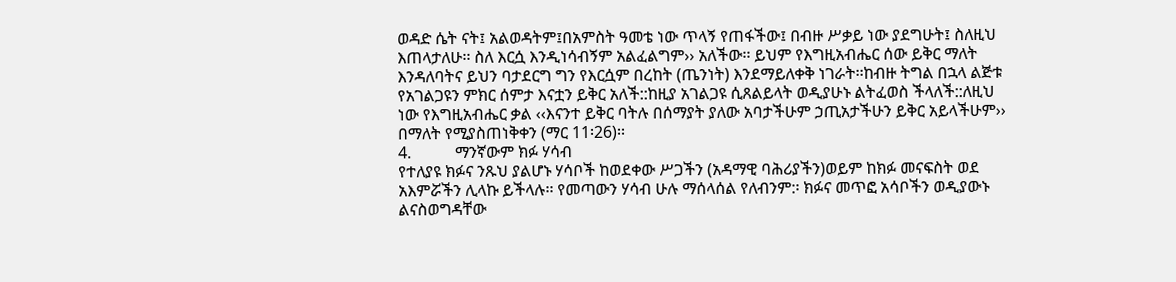ወዳድ ሴት ናት፤ አልወዳትም፤በአምስት ዓመቴ ነው ጥላኝ የጠፋችው፤ በብዙ ሥቃይ ነው ያደግሁት፤ ስለዚህ እጠላታለሁ፡፡ ስለ እርሷ እንዲነሳብኝም አልፈልግም›› አለችው፡፡ ይህም የእግዚአብሔር ሰው ይቅር ማለት እንዳለባትና ይህን ባታደርግ ግን የእርሷም በረከት (ጤንነት) እንደማይለቀቅ ነገራት፡፡ከብዙ ትግል በኋላ ልጅቱ የአገልጋዩን ምክር ሰምታ እናቷን ይቅር አለች::ከዚያ አገልጋዩ ሲጸልይላት ወዲያሁኑ ልትፈወስ ችላለች::ለዚህ ነው የእግዚአብሔር ቃል ‹‹እናንተ ይቅር ባትሉ በሰማያት ያለው አባታችሁም ኃጢአታችሁን ይቅር አይላችሁም›› በማለት የሚያስጠነቅቀን (ማር 11፡26)፡፡
4.           ማንኛውም ክፉ ሃሳብ
የተለያዩ ክፉና ንጹህ ያልሆኑ ሃሳቦች ከወደቀው ሥጋችን (አዳማዊ ባሕሪያችን)ወይም ከክፉ መናፍስት ወደ አእምሯችን ሊላኩ ይችላሉ፡፡ የመጣውን ሃሳብ ሁሉ ማሰላሰል የለብንም:፡ ክፉና መጥፎ አሳቦችን ወዲያውኑ ልናስወግዳቸው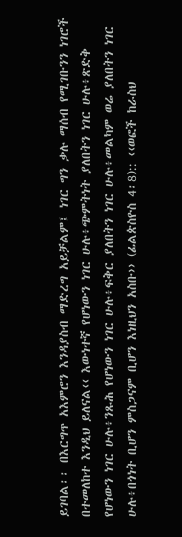ይገባል፡፡ በእርግጥ አእምሮን እንዳያስብ ማድረግ አይቻልም፤ ነገር ግን ቃሉ ማሰብ የሚገቡንን ነገሮች በተመለከተ እንዲህ ይለናል‹‹ እውነተኛ የሆነውን ነገር ሁሉ፥ጭምትነት ያለበትን ነገር ሁሉ፥ጽድቅ የሆነውን ነገር ሁሉ፥ንጹሕ የሆነውን ነገር ሁሉ፥ፍቅር ያለበትን ነገር ሁሉ፥መልካም ወሬ ያለበትን ነገር ሁሉ፥በጎነት ቢሆን ምስጋናም ቢሆን እነዚህን አስቡ›› (ፊልጵስዮስ 4፡8):: ‹‹ወፎች ከራስህ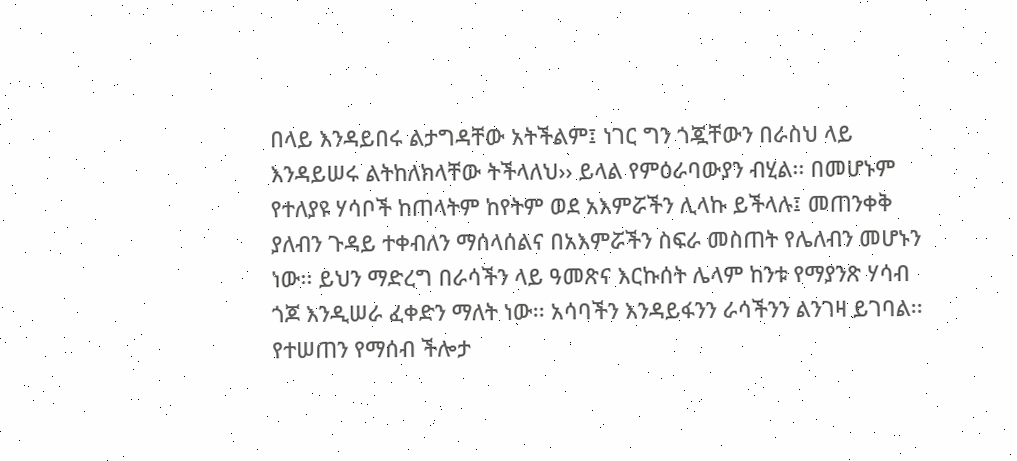በላይ እንዳይበሩ ልታግዳቸው አትችልም፤ ነገር ግን ጎጇቸውን በራስህ ላይ እንዳይሠሩ ልትከለክላቸው ትችላለህ›› ይላል የምዕራባውያን ብሂል፡፡ በመሆኑም የተለያዩ ሃሳቦች ከጠላትም ከየትም ወደ አእምሯችን ሊላኩ ይችላሉ፤ መጠንቀቅ ያለብን ጉዳይ ተቀብለን ማሰላሰልና በአእምሯችን ስፍራ መስጠት የሌለብን መሆኑን ነው፡፡ ይህን ማድረግ በራሳችን ላይ ዓመጽና እርኩሰት ሌላም ከንቱ የማያንጽ ሃሳብ ጎጆ እንዲሠራ ፈቀድን ማለት ነው፡፡ አሳባችን እንዳይፋንን ራሳችንን ልንገዛ ይገባል፡፡ የተሠጠን የማሰብ ችሎታ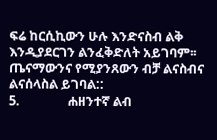ፍሬ ከርሲኪውን ሁሉ እንድናስብ ልቅ እንዲያደርገን ልንፈቅድለት አይገባም፡፡ጤናማውንና የሚያንጸውን ብቻ ልናስብና ልናሰላስል ይገባል::
5.                ሐዘንተኛ ልብ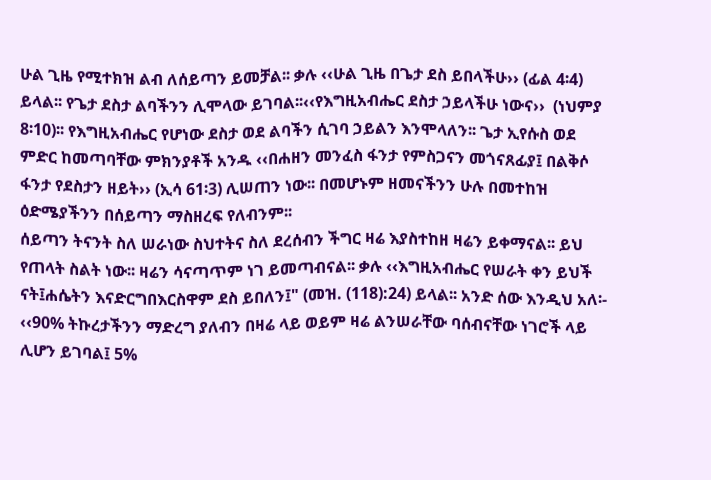ሁል ጊዜ የሚተክዝ ልብ ለሰይጣን ይመቻል፡፡ ቃሉ ‹‹ሁል ጊዜ በጌታ ደስ ይበላችሁ›› (ፊል 4፡4) ይላል፡፡ የጌታ ደስታ ልባችንን ሊሞላው ይገባል፡፡‹‹የእግዚአብሔር ደስታ ኃይላችሁ ነውና››  (ነህምያ 8፡10)፡፡ የእግዚአብሔር የሆነው ደስታ ወደ ልባችን ሲገባ ኃይልን እንሞላለን፡፡ ጌታ ኢየሱስ ወደ ምድር ከመጣባቸው ምክንያቶች አንዱ ‹‹በሐዘን መንፈስ ፋንታ የምስጋናን መጎናጸፊያ፤ በልቅሶ ፋንታ የደስታን ዘይት›› (ኢሳ 61፡3) ሊሠጠን ነው፡፡ በመሆኑም ዘመናችንን ሁሉ በመተከዝ ዕድሜያችንን በሰይጣን ማስዘረፍ የለብንም፡፡
ሰይጣን ትናንት ስለ ሠራነው ስህተትና ስለ ደረሰብን ችግር ዛሬ እያስተከዘ ዛሬን ይቀማናል፡፡ ይህ የጠላት ስልት ነው፡፡ ዛሬን ሳናጣጥም ነገ ይመጣብናል፡፡ ቃሉ ‹‹እግዚአብሔር የሠራት ቀን ይህች ናት፤ሐሴትን እናድርግበእርስዋም ደስ ይበለን፤" (መዝ. (118):24) ይላል፡፡ አንድ ሰው እንዲህ አለ፡- ‹‹90% ትኩረታችንን ማድረግ ያለብን በዛሬ ላይ ወይም ዛሬ ልንሠራቸው ባሰብናቸው ነገሮች ላይ ሊሆን ይገባል፤ 5%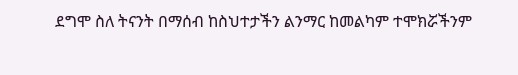ደግሞ ስለ ትናንት በማሰብ ከስህተታችን ልንማር ከመልካም ተሞክሯችንም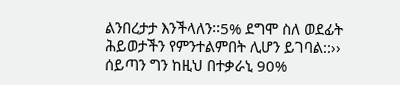ልንበረታታ እንችላለን፡፡5% ደግሞ ስለ ወደፊት ሕይወታችን የምንተልምበት ሊሆን ይገባል::›› ሰይጣን ግን ከዚህ በተቃራኒ 90%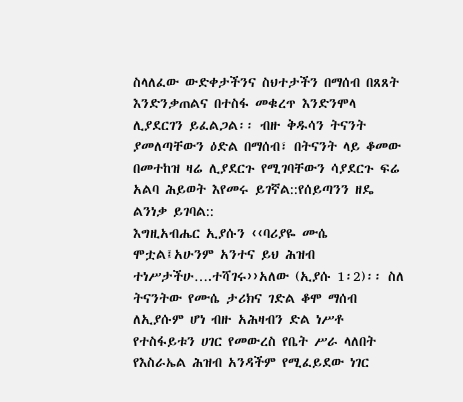ስላለፈው ውድቀታችንና ስህተታችን በማሰብ በጸጸት እንድንቃጠልና በተስፋ መቁረጥ እንድንሞላ ሊያደርገን ይፈልጋል፡፡ ብዙ ቅዱሳን ትናንት ያመለጣቸውን ዕድል በማሰብ፣ በትናንት ላይ ቆመው በመተከዝ ዛሬ ሊያደርጉ የሚገባቸውን ሳያደርጉ ፍሬ አልባ ሕይወት እየመሩ ይገኛል::የሰይጣንን ዘዴ ልንነቃ ይገባል::
እግዚአብሔር ኢያሱን ‹‹ባሪያዬ ሙሴ ሞቷል፤አሁንም አንተና ይህ ሕዝብ ተነሥታችሁ….ተሻገሩ››አለው (ኢያሱ 1፡2)፡፡ ስለ ትናንትው የሙሴ ታሪክና ገድል ቆሞ ማሰብ ለኢያሱም ሆነ ብዙ አሕዛብን ድል ነሥቶ የተስፋይቱን ሀገር የመውረስ የቤት ሥራ ላለበት የእስራኤል ሕዝብ አንዳችም የሚፈይደው ነገር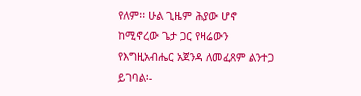የለም፡፡ ሁል ጊዜም ሕያው ሆኖ ከሚኖረው ጌታ ጋር የዛሬውን የእግዚአብሔር አጀንዳ ለመፈጸም ልንተጋ ይገባል፡-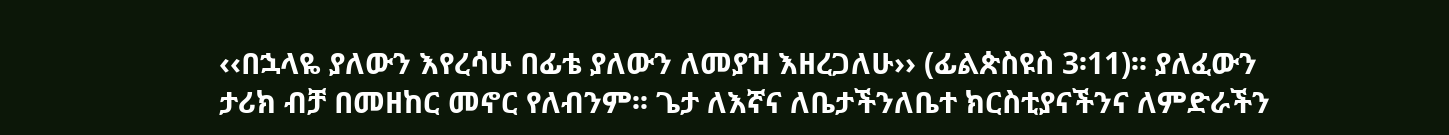‹‹በኋላዬ ያለውን እየረሳሁ በፊቴ ያለውን ለመያዝ እዘረጋለሁ›› (ፊልጵስዩስ 3፡11)፡፡ ያለፈውን ታሪክ ብቻ በመዘከር መኖር የለብንም፡፡ ጌታ ለእኛና ለቤታችንለቤተ ክርስቲያናችንና ለምድራችን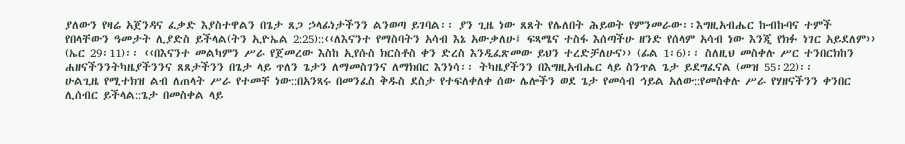ያለውን የዛሬ አጀንዳና ፈቃድ እያስተዋልን በጌታ ጸጋ ኃላፊነታችንን ልንወጣ ይገባል፡፡ ያን ጊዜ ነው ጸጸት የሌለበት ሕይወት የምንመራው፡፡እግዚአብሔር ኩብኩባና ተምች የበላቸውን ዓመታት ሊያድስ ይችላል(ትን ኢዮኤል 2:25)::‹‹ለእናንተ የማስባትን አሳብ እኔ አውቃለሁ፤ ፍጻሜና ተስፋ እሰጣችሁ ዘንድ የሰላም አሳብ ነው እንጂ የክፉ ነገር አይደለም›› (ኤር 29፡11)፡፡ ‹‹በእናንተ መልካምን ሥራ የጀመረው እስከ ኢየሱስ ክርስቶስ ቀን ድረስ እንዲፈጽመው ይህን ተረድቻለሁና›› (ፊል 1፡6)፡፡ ስለዚህ መስቀሉ ሥር ተንበርክከን ሐዘናችንንትካዜያችንንና ጸጸታችንን በጌታ ላይ ጥለን ጌታን ለማመስገንና ለማክበር እንነሳ፡፡ ትካዜያችንን በእግዚአብሔር ላይ ስንጥል ጌታ ይደግፈናል (መዝ 55፡22)፡፡
ሁልጊዜ የሚተክዝ ልብ ለጠላት ሥራ የተመቸ ነው::በአንጻሩ በመንፈስ ቅዱስ ደስታ የተፍለቀለቀ ሰው ሌሎችን ወደ ጌታ የመሳብ ኅይል አለው::የመስቀሉ ሥራ የሃዘናችንን ቀንበር ሊሰብር ይችላል::ጌታ በመስቀል ላይ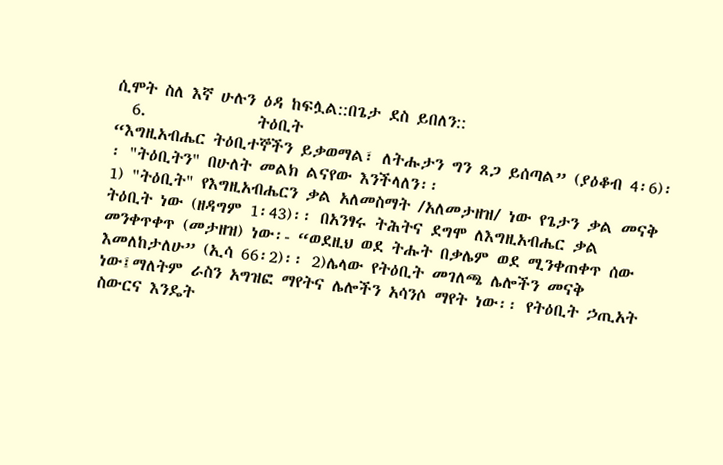ሲሞት ስለ እኛ ሁሉን ዕዳ ከፍሏል::በጌታ ደስ ይበለን::
  6.              ትዕቢት
“እግዚአብሔር ትዕቢተኞችን ይቃወማል፣ ለትሑታን ግን ጸጋ ይሰጣል” (ያዕቆብ 4፡6)፡፡ "ትዕቢትን" በሁለት መልክ ልናየው እንችላለን፡፡
1) "ትዕቢት" የእግዚአብሔርን ቃል አለመስማት /አለመታዘዝ/ ነው የጌታን ቃል መናቅ ትዕቢት ነው (ዘዳግም 1፡43)፡፡ በአንፃሩ ትሕትና ደግሞ ለእግዚአብሔር ቃል መንቀጥቀጥ (መታዘዝ) ነው፡- “ወደዚህ ወደ ትሑት በቃሌም ወደ ሚንቀጠቀጥ ሰው እመለከታለሁ” (ኢሳ 66፡2)፡፡ 2)ሌላው የትዕቢት መገለጫ ሌሎችን መናቅ ነው፤ማለትም ራስን አግዝፎ ማየትና ሌሎችን አሳንሶ ማየት ነው፡፡ የትዕቢት ኃጢአት ስውርና እንዴት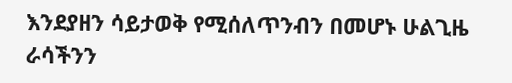እንደያዘን ሳይታወቅ የሚሰለጥንብን በመሆኑ ሁልጊዜ ራሳችንን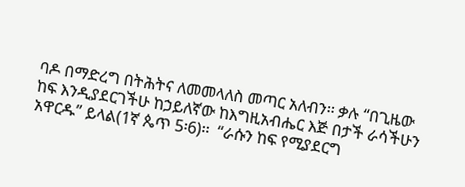ባዶ በማድረግ በትሕትና ለመመላለስ መጣር አለብን፡፡ ቃሉ “በጊዜው ከፍ እንዲያደርገችሁ ከኃይለኛው ከእግዚአብሔር እጅ በታች ራሳችሁን አዋርዱ” ይላል(1ኛ ጴጥ 5፡6)፡፡  “ራሱን ከፍ የሚያደርግ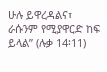ሁሉ ይዋረዳልና፣ ራሱንም የሚያዋርድ ከፍ ይላል” (ሉቃ 14፡11)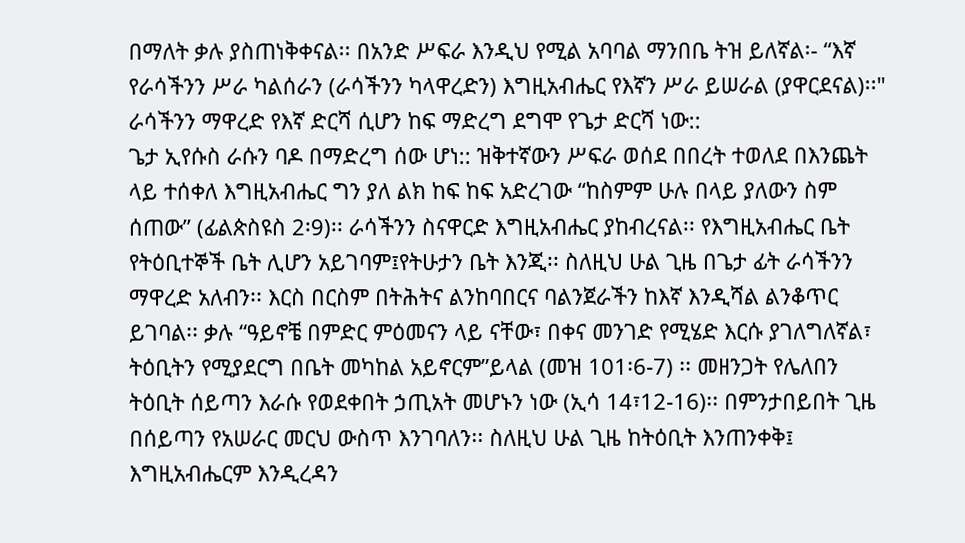በማለት ቃሉ ያስጠነቅቀናል፡፡ በአንድ ሥፍራ እንዲህ የሚል አባባል ማንበቤ ትዝ ይለኛል፡- “እኛ የራሳችንን ሥራ ካልሰራን (ራሳችንን ካላዋረድን) እግዚአብሔር የእኛን ሥራ ይሠራል (ያዋርደናል)፡፡" ራሳችንን ማዋረድ የእኛ ድርሻ ሲሆን ከፍ ማድረግ ደግሞ የጌታ ድርሻ ነው::
ጌታ ኢየሱስ ራሱን ባዶ በማድረግ ሰው ሆነ:: ዝቅተኛውን ሥፍራ ወሰደ በበረት ተወለደ በእንጨት ላይ ተሰቀለ እግዚአብሔር ግን ያለ ልክ ከፍ ከፍ አድረገው “ከስምም ሁሉ በላይ ያለውን ስም ሰጠው” (ፊልጵስዩስ 2፡9)፡፡ ራሳችንን ስናዋርድ እግዚአብሔር ያከብረናል፡፡ የእግዚአብሔር ቤት የትዕቢተኞች ቤት ሊሆን አይገባም፤የትሁታን ቤት እንጂ፡፡ ስለዚህ ሁል ጊዜ በጌታ ፊት ራሳችንን ማዋረድ አለብን፡፡ እርስ በርስም በትሕትና ልንከባበርና ባልንጀራችን ከእኛ እንዲሻል ልንቆጥር ይገባል፡፡ ቃሉ “ዓይኖቼ በምድር ምዕመናን ላይ ናቸው፣ በቀና መንገድ የሚሄድ እርሱ ያገለግለኛል፣ ትዕቢትን የሚያደርግ በቤት መካከል አይኖርም”ይላል (መዝ 101፡6-7) ፡፡ መዘንጋት የሌለበን ትዕቢት ሰይጣን እራሱ የወደቀበት ኃጢአት መሆኑን ነው (ኢሳ 14፣12-16)፡፡ በምንታበይበት ጊዜ በሰይጣን የአሠራር መርህ ውስጥ እንገባለን፡፡ ስለዚህ ሁል ጊዜ ከትዕቢት እንጠንቀቅ፤ እግዚአብሔርም እንዲረዳን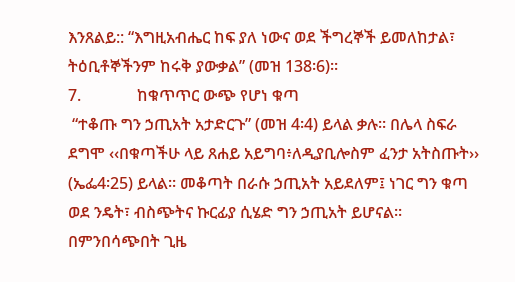እንጸልይ:: “እግዚአብሔር ከፍ ያለ ነውና ወደ ችግረኞች ይመለከታል፣ ትዕቢቶኞችንም ከሩቅ ያውቃል” (መዝ 138፡6)፡፡
7.              ከቁጥጥር ውጭ የሆነ ቁጣ
 “ተቆጡ ግን ኃጢአት አታድርጉ” (መዝ 4፡4) ይላል ቃሉ፡፡ በሌላ ስፍራ ደግሞ ‹‹በቁጣችሁ ላይ ጸሐይ አይግባ፥ለዲያቢሎስም ፈንታ አትስጡት›› (ኤፌ4፡25) ይላል፡፡ መቆጣት በራሱ ኃጢአት አይደለም፤ ነገር ግን ቁጣ ወደ ንዴት፣ ብስጭትና ኩርፊያ ሲሄድ ግን ኃጢአት ይሆናል፡፡ በምንበሳጭበት ጊዜ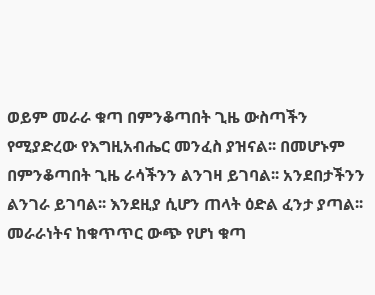ወይም መራራ ቁጣ በምንቆጣበት ጊዜ ውስጣችን የሚያድረው የእግዚአብሔር መንፈስ ያዝናል፡፡ በመሆኑም በምንቆጣበት ጊዜ ራሳችንን ልንገዛ ይገባል፡፡ አንደበታችንን ልንገራ ይገባል፡፡ እንደዚያ ሲሆን ጠላት ዕድል ፈንታ ያጣል፡፡መራራነትና ከቁጥጥር ውጭ የሆነ ቁጣ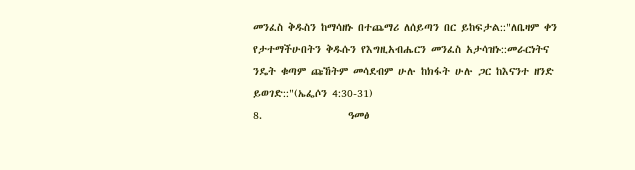መንፈስ ቅዱስን ከማሳዘኑ በተጨማሪ ለሰይጣን በር ይከፍታል::"ለቤዛም ቀን የታተማችሁበትን ቅዱሱን የእግዚአብሔርን መንፈስ አታሳዝኑ::መራርነትና ንዴት ቁጣም ጩኸትም መሳደብም ሁሉ ከክፋት ሁሉ ጋር ከእናንተ ዘንድ ይወገድ::"(ኤፌሶን 4:30-31)
8.                 ዓመፅ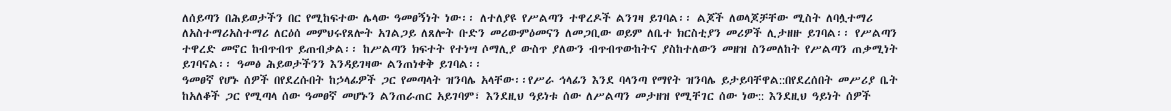ለሰይጣን በሕይወታችን በር የሚከፍተው ሌላው ዓመፀኝነት ነው፡፡ ለተለያዩ የሥልጣን ተዋረዶች ልንገዛ ይገባል፡፡ ልጆች ለወላጆቻቸው ሚስት ለባሏተማሪ ለአስተማሪአስተማሪ ለርዕሰ መምህሩየጸሎት አገልጋይ ለጸሎት ቡድን መሪውምዕመናን ለመጋቢው ወይም ለቤተ ክርስቲያን መሪዎች ሊታዘዙ ይገባል፡፡ የሥልጣን ተዋረድ መኖር ከብጥብጥ ይጠብቃል፡፡ ከሥልጣን ክፍተት የተነሣ ሶማሊያ ውስጥ ያለውን ብጥብጥውከትና ያስከተለውን መዘዝ ስንመለከት የሥልጣን ጠቃሚነት ይገባናል፡፡ ዓመፅ ሕይወታችንን እንዳይገዛው ልንጠነቀቅ ይገባል፡፡
ዓመፀኛ የሆኑ ሰዎች በየደረሱበት ከኃላፊዎች ጋር የመጣላት ዝንባሌ አላቸው፡፡የሥራ ኅላፊን እንደ ባላንጣ የማየት ዝንባሌ ይታይባቸዋል::በየደረሰበት መሥሪያ ቤት ከአለቆች ጋር የሚጣላ ሰው ዓመፀኛ መሆኑን ልንጠራጠር አይገባም፣ እንደዚህ ዓይነቱ ሰው ለሥልጣን መታዘዝ የሚቸገር ሰው ነው:: እንደዚህ ዓይነት ሰዎች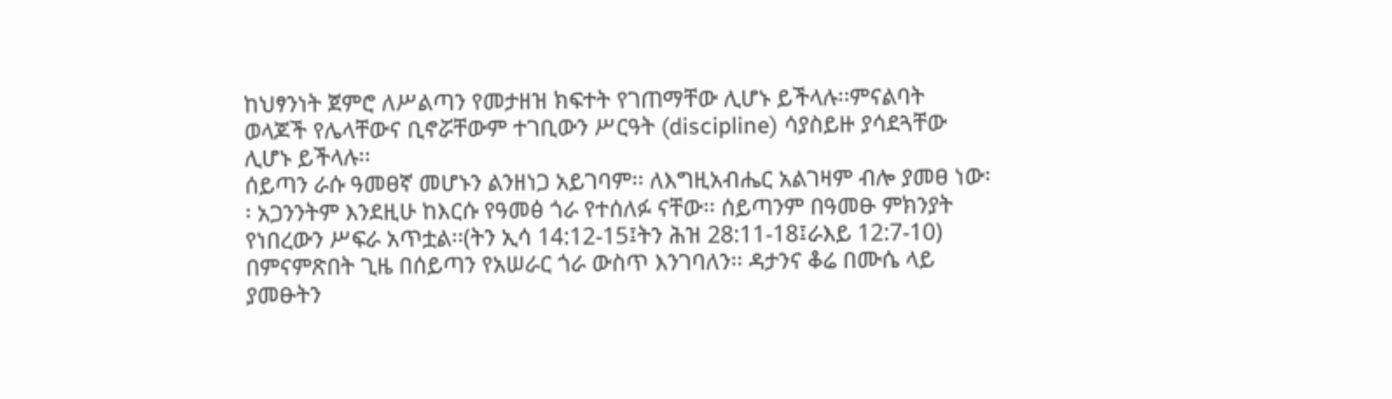ከህፃንነት ጀምሮ ለሥልጣን የመታዘዝ ክፍተት የገጠማቸው ሊሆኑ ይችላሉ፡፡ምናልባት ወላጆች የሌላቸውና ቢኖሯቸውም ተገቢውን ሥርዓት (discipline) ሳያስይዙ ያሳደጓቸው ሊሆኑ ይችላሉ፡፡
ሰይጣን ራሱ ዓመፀኛ መሆኑን ልንዘነጋ አይገባም፡፡ ለእግዚአብሔር አልገዛም ብሎ ያመፀ ነው፡፡ አጋንንትም እንደዚሁ ከእርሱ የዓመፅ ጎራ የተሰለፉ ናቸው፡፡ ሰይጣንም በዓመፁ ምክንያት የነበረውን ሥፍራ አጥቷል፡፡(ትን ኢሳ 14:12-15፤ትን ሕዝ 28:11-18፤ራእይ 12:7-10)
በምናምጽበት ጊዜ በሰይጣን የአሠራር ጎራ ውስጥ እንገባለን፡፡ ዳታንና ቆሬ በሙሴ ላይ ያመፁትን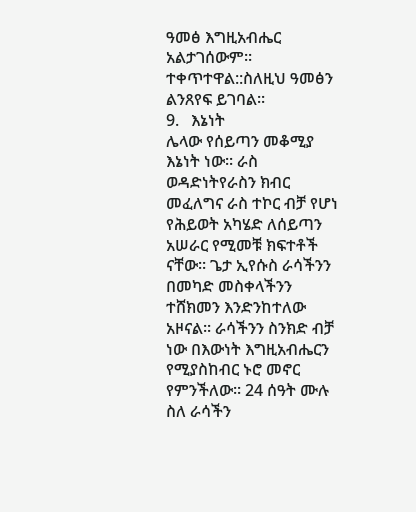ዓመፅ እግዚአብሔር አልታገሰውም፡፡ተቀጥተዋል::ስለዚህ ዓመፅን ልንጸየፍ ይገባል፡፡
9.   እኔነት
ሌላው የሰይጣን መቆሚያ እኔነት ነው፡፡ ራስ ወዳድነትየራስን ክብር መፈለግና ራስ ተኮር ብቻ የሆነ የሕይወት አካሄድ ለሰይጣን አሠራር የሚመቹ ክፍተቶች ናቸው፡፡ ጌታ ኢየሱስ ራሳችንን በመካድ መስቀላችንን ተሸክመን እንድንከተለው አዞናል፡፡ ራሳችንን ስንክድ ብቻ ነው በእውነት እግዚአብሔርን የሚያስከብር ኑሮ መኖር የምንችለው፡፡ 24 ሰዓት ሙሉ ስለ ራሳችን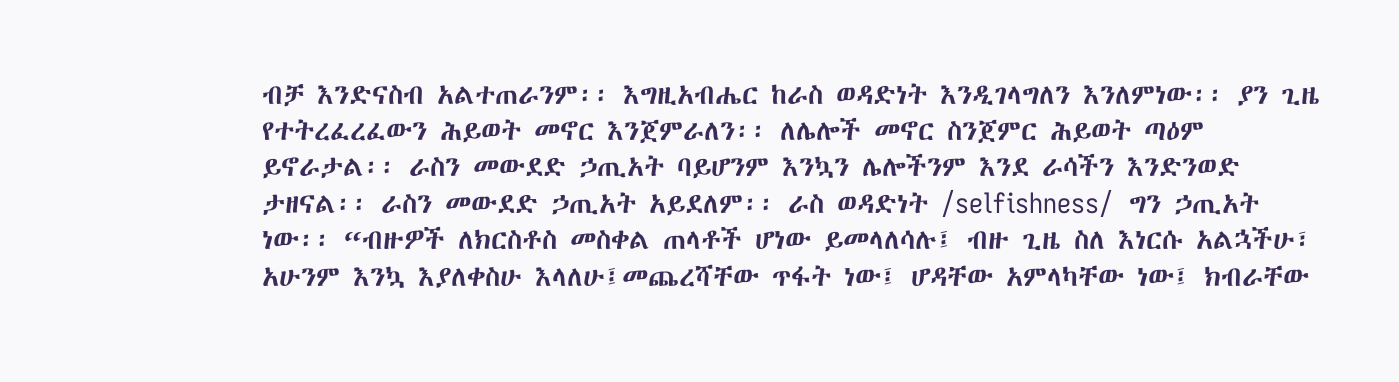ብቻ እንድናስብ አልተጠራንም፡፡ እግዚአብሔር ከራስ ወዳድነት እንዲገላግለን እንለምነው፡፡ ያን ጊዜ የተትረፈረፈውን ሕይወት መኖር እንጀምራለን፡፡ ለሌሎች መኖር ስንጀምር ሕይወት ጣዕም ይኖራታል፡፡ ራስን መውደድ ኃጢአት ባይሆንም እንኳን ሌሎችንም እንደ ራሳችን እንድንወድ ታዘናል፡፡ ራስን መውደድ ኃጢአት አይደለም፡፡ ራስ ወዳድነት /selfishness/  ግን ኃጢአት ነው፡፡ “ብዙዎች ለክርስቶስ መስቀል ጠላቶች ሆነው ይመላለሳሉ፤ ብዙ ጊዜ ስለ እነርሱ አልኋችሁ፣ አሁንም እንኳ እያለቀስሁ እላለሁ፤መጨረሻቸው ጥፋት ነው፤ ሆዳቸው አምላካቸው ነው፤ ክብራቸው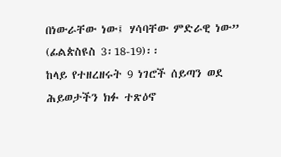በነውራቸው ነው፤ ሃሳባቸው ምድራዊ ነው” (ፊልጵስዩስ 3፡18-19)፡፡
ከላይ የተዘረዘሩት 9 ነገሮች ሰይጣን ወደ ሕይወታችን ክፉ ተጽዕኖ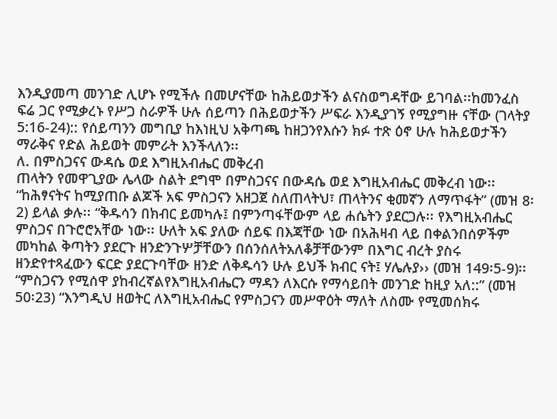እንዲያመጣ መንገድ ሊሆኑ የሚችሉ በመሆናቸው ከሕይወታችን ልናስወግዳቸው ይገባል፡፡ከመንፈስ ፍሬ ጋር የሚቃረኑ የሥጋ ስራዎች ሁሉ ሰይጣን በሕይወታችን ሥፍራ እንዲያገኝ የሚያግዙ ናቸው (ገላትያ 5:16-24):: የሰይጣንን መግቢያ ከእነዚህ አቅጣጫ ከዘጋንየእሱን ክፉ ተጽ ዕኖ ሁሉ ከሕይወታችን ማራቅና የድል ሕይወት መምራት እንችላለን፡፡
ለ. በምስጋናና ውዳሴ ወደ እግዚአብሔር መቅረብ
ጠላትን የመዋጊያው ሌላው ስልት ደግሞ በምስጋናና በውዳሴ ወደ እግዚአብሔር መቅረብ ነው፡፡ “ከሕፃናትና ከሚያጠቡ ልጆች አፍ ምስጋናን አዘጋጀ ስለጠላትህ፣ ጠላትንና ቂመኛን ለማጥፋት” (መዝ 8፡2) ይላል ቃሉ፡፡ “ቅዱሳን በክብር ይመካሉ፤ በምንጣፋቸውም ላይ ሐሴትን ያደርጋሉ፡፡ የእግዚአብሔር ምስጋና በጉሮሮአቸው ነው፡፡ ሁለት አፍ ያለው ሰይፍ በእጃቸው ነው በአሕዛብ ላይ በቀልንበሰዎችም መካከል ቅጣትን ያደርጉ ዘንድንጉሦቻቸውን በሰንሰለትአለቆቻቸውንም በእግር ብረት ያስሩ ዘንድየተጻፈውን ፍርድ ያደርጉባቸው ዘንድ ለቅዱሳን ሁሉ ይህች ክብር ናት፤ ሃሌሉያ›› (መዝ 149፡5-9)፡፡“ምስጋናን የሚሰዋ ያከብረኛልየእግዚአብሔርን ማዳን ለእርሱ የማሳይበት መንገድ ከዚያ አለ::” (መዝ 50፡23) “እንግዲህ ዘወትር ለእግዚአብሔር የምስጋናን መሥዋዕት ማለት ለስሙ የሚመሰክሩ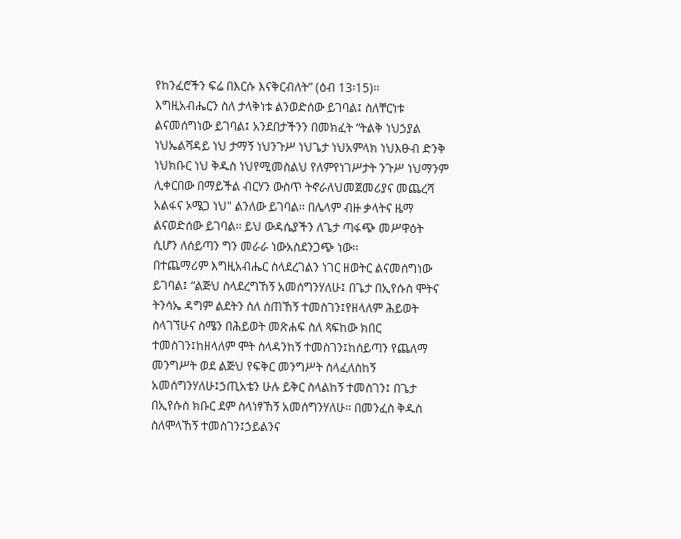የከንፈሮችን ፍሬ በእርሱ እናቅርብለት” (ዕብ 13፡15)፡፡
እግዚአብሔርን ስለ ታላቅነቱ ልንወድሰው ይገባል፤ ስለቸርነቱ ልናመሰግነው ይገባል፤ አንደበታችንን በመክፈት “ትልቅ ነህኃያል ነህኤልሻዳይ ነህ ታማኝ ነህንጉሥ ነህጌታ ነህአምላክ ነህእፁብ ድንቅ ነህክቡር ነህ ቅዱስ ነህየሚመስልህ የለምየነገሥታት ንጉሥ ነህማንም ሊቀርበው በማይችል ብርሃን ውስጥ ትኖራለህመጀመሪያና መጨረሻ አልፋና ኦሜጋ ነህ" ልንለው ይገባል፡፡ በሌላም ብዙ ቃላትና ዜማ ልናወድሰው ይገባል፡፡ ይህ ውዳሴያችን ለጌታ ጣፋጭ መሥዋዕት ሲሆን ለሰይጣን ግን መራራ ነውአስደንጋጭ ነው፡፡
በተጨማሪም እግዚአብሔር ስላደረገልን ነገር ዘወትር ልናመሰግነው ይገባል፤ “ልጅህ ስላደረግኸኝ አመሰግንሃለሁ፤ በጌታ በኢየሱስ ሞትና ትንሳኤ ዳግም ልደትን ስለ ሰጠኸኝ ተመስገን፤የዘላለም ሕይወት ስላገኘሁና ስሜን በሕይወት መጽሐፍ ስለ ጻፍከው ክበር ተመስገን፤ከዘላለም ሞት ስላዳንከኝ ተመስገን፤ከሰይጣን የጨለማ መንግሥት ወደ ልጅህ የፍቅር መንግሥት ስላፈለስከኝ አመሰግንሃለሁ፤ኃጢአቴን ሁሉ ይቅር ስላልከኝ ተመስገን፤ በጌታ በኢየሱስ ክቡር ደም ስላነፃኸኝ አመሰግንሃለሁ፡፡ በመንፈስ ቅዱስ ስለሞላኸኝ ተመስገን፤ኃይልንና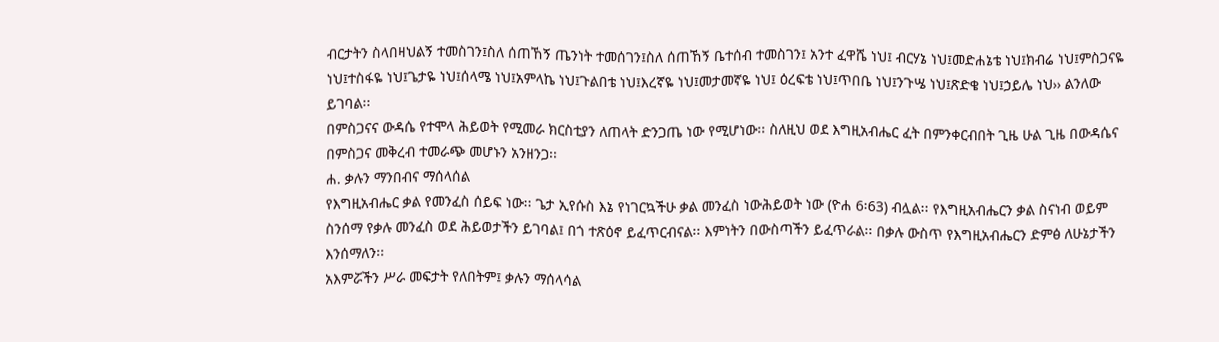ብርታትን ስላበዛህልኝ ተመስገን፤ስለ ሰጠኸኝ ጤንነት ተመሰገን፤ስለ ሰጠኸኝ ቤተሰብ ተመስገን፤ አንተ ፈዋሼ ነህ፤ ብርሃኔ ነህ፤መድሐኔቴ ነህ፤ክብሬ ነህ፤ምስጋናዬ ነህ፤ተስፋዬ ነህ፤ጌታዬ ነህ፤ሰላሜ ነህ፤አምላኬ ነህ፤ጉልበቴ ነህ፤እረኛዬ ነህ፤መታመኛዬ ነህ፤ ዕረፍቴ ነህ፤ጥበቤ ነህ፤ንጉሤ ነህ፤ጽድቄ ነህ፤ኃይሌ ነህ›› ልንለው ይገባል፡፡
በምስጋናና ውዳሴ የተሞላ ሕይወት የሚመራ ክርስቲያን ለጠላት ድንጋጤ ነው የሚሆነው፡፡ ስለዚህ ወደ እግዚአብሔር ፈት በምንቀርብበት ጊዜ ሁል ጊዜ በውዳሴና በምስጋና መቅረብ ተመራጭ መሆኑን አንዘንጋ፡፡
ሐ. ቃሉን ማንበብና ማሰላሰል
የእግዚአብሔር ቃል የመንፈስ ሰይፍ ነው፡፡ ጌታ ኢየሱስ እኔ የነገርኳችሁ ቃል መንፈስ ነውሕይወት ነው (ዮሐ 6፡63) ብሏል፡፡ የእግዚአብሔርን ቃል ስናነብ ወይም ስንሰማ የቃሉ መንፈስ ወደ ሕይወታችን ይገባል፤ በጎ ተጽዕኖ ይፈጥርብናል፡፡ እምነትን በውስጣችን ይፈጥራል፡፡ በቃሉ ውስጥ የእግዚአብሔርን ድምፅ ለሁኔታችን እንሰማለን፡፡
አእምሯችን ሥራ መፍታት የለበትም፤ ቃሉን ማሰላሳል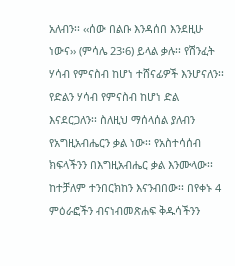አለብን፡፡ ‹‹ሰው በልቡ እንዳሰበ እንደዚሁ ነውና›› (ምሳሌ 23፡6) ይላል ቃሉ፡፡ የሽንፈት ሃሳብ የምናስብ ከሆነ ተሸናፊዎች እንሆናለን፡፡ የድልን ሃሳብ የምናስብ ከሆነ ድል እናደርጋለን፡፡ ስለዚህ ማሰላሰል ያለብን የአግዚአብሔርን ቃል ነው፡፡ የአስተሳሰብ ክፍላችንን በእግዚአብሔር ቃል እንሙላው፡፡ ከተቻለም ተንበርክከን እናንብበው፡፡ በየቀኑ 4 ምዕራፎችን ብናነብመጽሐፍ ቅዱሳችንን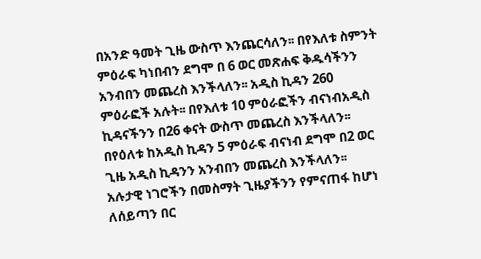በአንድ ዓመት ጊዜ ውስጥ እንጨርሳለን፡፡ በየእለቱ ስምንት ምዕራፍ ካነበብን ደግሞ በ 6 ወር መጽሐፍ ቅዱሳችንን አንብበን መጨረስ እንችላለን፡፡ አዲስ ኪዳን 260 ምዕራፎች አሉት፡፡ በየእለቱ 10 ምዕራፎችን ብናነብአዲስ ኪዳናችንን በ26 ቀናት ውስጥ መጨረስ እንችላለን፡፡በየዕለቱ ከአዲስ ኪዳን 5 ምዕራፍ ብናነብ ደግሞ በ2 ወር ጊዜ አዲስ ኪዳንን አንብበን መጨረስ እንችላለን፡፡
አሉታዊ ነገሮችን በመስማት ጊዜያችንን የምናጠፋ ከሆነ ለሰይጣን በር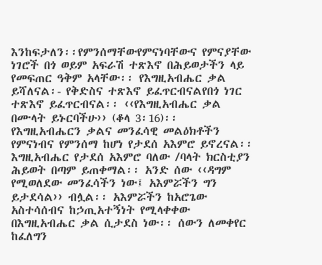እንከፍታለን፡፡የምንሰማቸውየምናነባቸውና የምናያቸው ነገሮች በጎ ወይም አፍራሽ ተጽእኖ በሕይወታችን ላይ የመፍጠር ዓቅም አላቸው፡፡ የእግዚአብሔር ቃል  ይሻለናል፡- የቅድስና ተጽእኖ ይፈጥርብናልየበጎ ነገር ተጽእኖ ይፈጥርብናል፡፡ ‹‹የእግዚአብሔር ቃል በሙላት ይኑርባችሁ›› (ቆላ 3፡16)፡፡
የእግዚአብሔርን ቃልና መንፈሳዊ መልዕክቶችን የምናነብና የምንሰማ ከሆነ የታደሰ አእምሮ ይኖረናል፡፡ እግዚአብሔር የታደሰ አእምሮ ባለው /ባላት ክርስቲያን ሕይወት በጣም ይጠቀማል፡፡ አንድ ሰው ‹‹ዳግም የሚወለደው መንፈሳችን ነው፤ አእምሯችን ግን ይታደሳል›› ብሏል፡፡ አእምሯችን ከአሮጌው አስተሳሰብና ከኃጢአተኝነት የሚላቀቀው በእግዚአብሔር ቃል ሲታደስ ነው፡፡ ሰውን ለመቀየር ከፈለግን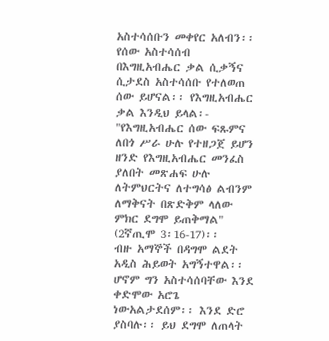አስተሳሰቡን መቀየር አለብን፡፡ የሰው አስተሳሰብ በእግዚአብሔር ቃል ሲቃኝና ሲታደስ አስተሳሰቡ የተለወጠ ሰው ይሆናል፡፡ የእግዚአብሔር ቃል እንዲህ ይላል፡- "የእግዚአብሔር ሰው ፍጹምና ለበጎ ሥራ ሁሉ የተዘጋጀ ይሆን ዘንድ የእግዚአብሔር መንፈስ ያለበት መጽሐፍ ሁሉ ለትምህርትና ለተግሳፅ ልብንም ለማቅናት በጽድቅም ላለው ምክር ደግሞ ይጠቅማል" (2ኛጢሞ 3፡16-17)፡፡
ብዙ አማኞች በዳግሞ ልደት አዲስ ሕይወት አግኝተዋል፡፡ ሆኖም ግን አስተሳሰባቸው እንደ ቀድሞው አሮጌ ነውአልታደሰም፡፡ እንደ ድሮ ያስባሉ፡፡ ይህ ደግሞ ለጠላት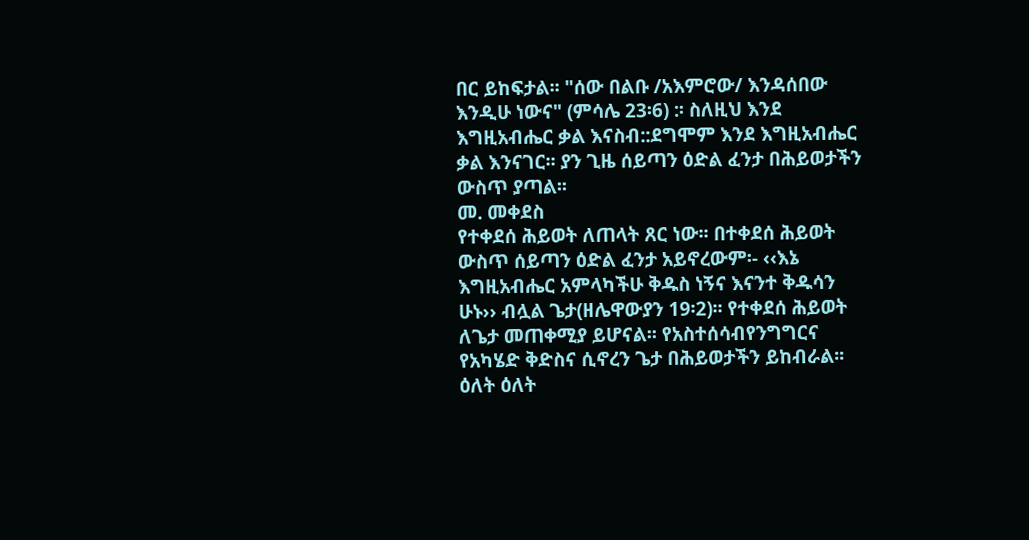በር ይከፍታል፡፡ "ሰው በልቡ /አእምሮው/ እንዳሰበው እንዲሁ ነውና" (ምሳሌ 23፡6) :፡ ስለዚህ እንደ እግዚአብሔር ቃል እናስብ::ደግሞም እንደ እግዚአብሔር ቃል እንናገር፡፡ ያን ጊዜ ሰይጣን ዕድል ፈንታ በሕይወታችን ውስጥ ያጣል፡፡
መ. መቀደስ
የተቀደሰ ሕይወት ለጠላት ጸር ነው፡፡ በተቀደሰ ሕይወት ውስጥ ሰይጣን ዕድል ፈንታ አይኖረውም፡- ‹‹እኔ እግዚአብሔር አምላካችሁ ቅዱስ ነኝና እናንተ ቅዱሳን ሁኑ›› ብሏል ጌታ(ዘሌዋውያን 19፡2)፡፡ የተቀደሰ ሕይወት ለጌታ መጠቀሚያ ይሆናል፡፡ የአስተሰሳብየንግግርና የአካሄድ ቅድስና ሲኖረን ጌታ በሕይወታችን ይከብራል፡፡ ዕለት ዕለት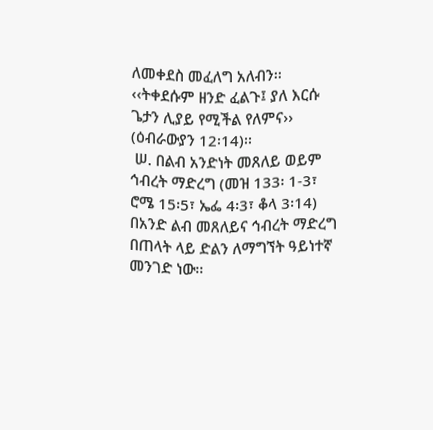ለመቀደስ መፈለግ አለብን፡፡ ‹‹ትቀደሱም ዘንድ ፈልጉ፤ ያለ እርሱ ጌታን ሊያይ የሚችል የለምና›› (ዕብራውያን 12፡14)፡፡
 ሠ. በልብ አንድነት መጸለይ ወይም ኅብረት ማድረግ (መዝ 133፡ 1-3፣ ሮሜ 15፡5፣ ኤፌ 4፡3፣ ቆላ 3፡14)
በአንድ ልብ መጸለይና ኅብረት ማድረግ በጠላት ላይ ድልን ለማግኘት ዓይነተኛ መንገድ ነው፡፡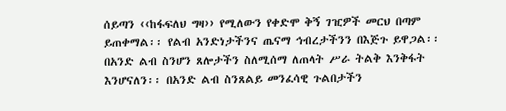ሰይጣን ‹‹ከፋፍለህ ግዛ›› የሚለውን የቀድሞ ቅኝ ገዢዎች መርህ በጣም ይጠቀማል፡፡ የልብ አንድነታችንና ጤናማ ኅብረታችንን በእጅጉ ይዋጋል፡፡ በአንድ ልብ ስንሆን ጸሎታችን ስለሚሰማ ለጠላት ሥራ ትልቅ እንቅፋት እንሆናለን፡፡ በአንድ ልብ ስንጸልይ መንፈሳዊ ጉልበታችን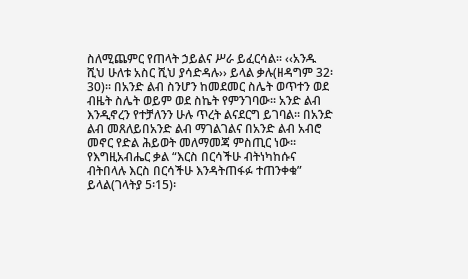ስለሚጨምር የጠላት ኃይልና ሥራ ይፈርሳል፡፡ ‹‹አንዱ ሺህ ሁለቱ አስር ሺህ ያሳድዳሉ›› ይላል ቃሉ(ዘዳግም 32፡30)፡፡ በአንድ ልብ ስንሆን ከመደመር ስሌት ወጥተን ወደ ብዜት ስሌት ወይም ወደ ስኬት የምንገባው፡፡ አንድ ልብ እንዲኖረን የተቻለንን ሁሉ ጥረት ልናደርግ ይገባል፡፡ በአንድ ልብ መጸለይበአንድ ልብ ማገልገልና በአንድ ልብ አብሮ መኖር የድል ሕይወት መለማመጃ ምስጢር ነው፡፡ የእግዚአብሔር ቃል “እርስ በርሳችሁ ብትነካከሱና ብትበላሉ እርስ በርሳችሁ እንዳትጠፋፉ ተጠንቀቁ” ይላል(ገላትያ 5፡15)፡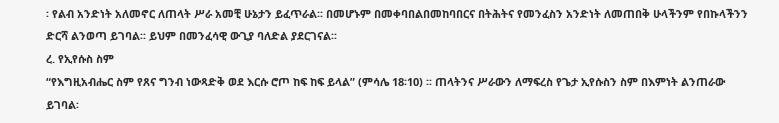፡ የልብ አንድነት አለመኖር ለጠላት ሥራ አመቺ ሁኔታን ይፈጥራል፡፡ በመሆኑም በመቀባበልበመከባበርና በትሕትና የመንፈስን አንድነት ለመጠበቅ ሁላችንም የበኩላችንን ድርሻ ልንወጣ ይገባል፡፡ ይህም በመንፈሳዊ ውጊያ ባለድል ያደርገናል፡፡
ረ. የኢየሱስ ስም
“የእግዚአብሔር ስም የጸና ግንብ ነውጻድቅ ወደ እርሱ ሮጦ ከፍ ከፍ ይላል” (ምሳሌ 18፡10) ፡፡ ጠላትንና ሥራውን ለማፍረስ የጌታ ኢየሱስን ስም በእምነት ልንጠራው ይገባል፡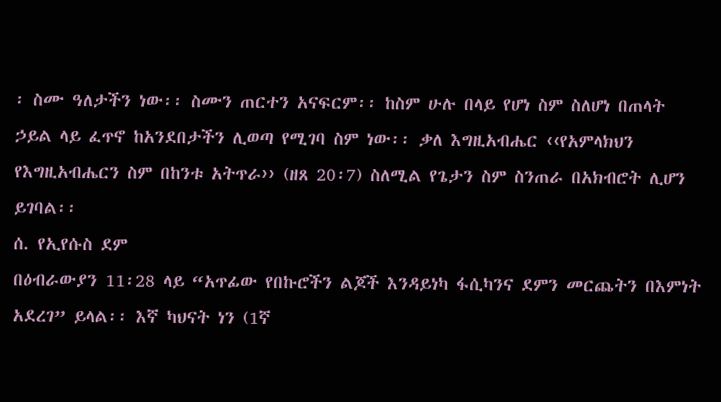፡ ስሙ ዓለታችን ነው፡፡ ስሙን ጠርተን አናፍርም፡፡ ከስም ሁሉ በላይ የሆነ ስም ስለሆነ በጠላት ኃይል ላይ ፈጥኖ ከአንደበታችን ሊወጣ የሚገባ ስም ነው፡፡ ቃለ እግዚአብሔር ‹‹የአምላክህን የእግዚአብሔርን ስም በከንቱ አትጥራ›› (ዘጸ 20፡7) ስለሚል የጌታን ስም ስንጠራ በአክብሮት ሊሆን ይገባል፡፡
ሰ. የኢየሱስ ደም
በዕብራውያን 11፡28 ላይ “አጥፊው የበኩሮችን ልጆች እንዳይነካ ፋሲካንና ደምን መርጨትን በእምነት አደረገ” ይላል፡፡ እኛ ካህናት ነን (1ኛ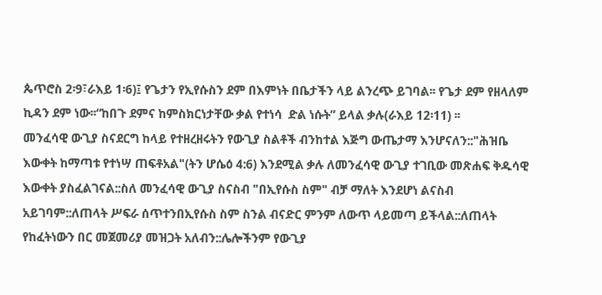ጴጥሮስ 2፡9፣ራእይ 1፡6)፤ የጌታን የኢየሱስን ደም በእምነት በቤታችን ላይ ልንረጭ ይገባል፡፡ የጌታ ደም የዘላለም ኪዳን ደም ነው፡፡“ከበጉ ደምና ከምስክርነታቸው ቃል የተነሳ  ድል ነሱት” ይላል ቃሉ(ራእይ 12፡11) ፡፡
መንፈሳዊ ውጊያ ስናደርግ ከላይ የተዘረዘሩትን የውጊያ ስልቶች ብንከተል እጅግ ውጤታማ እንሆናለን::"ሕዝቤ እውቀት ከማጣቱ የተነሣ ጠፍቶአል"(ትን ሆሴዕ 4:6) እንደሚል ቃሉ ለመንፈሳዊ ውጊያ ተገቢው መጽሐፍ ቅዱሳዊ እውቀት ያስፈልገናል::ስለ መንፈሳዊ ውጊያ ስናስብ "በኢየሱስ ስም" ብቻ ማለት እንደሆነ ልናስብ አይገባም::ለጠላት ሥፍራ ሰጥተንበኢየሱስ ስም ስንል ብናድር ምንም ለውጥ ላይመጣ ይችላል::ለጠላት የከፈትነውን በር መጀመሪያ መዝጋት አለብን::ሌሎችንም የውጊያ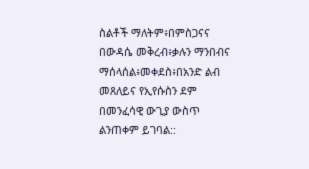ስልቶች ማለትም፥በምስጋናና በውዳሴ መቅረብ፥ቃሉን ማንበብና ማሰላሰል፥መቀደስ፥በአንድ ልብ መጸለይና የኢየሱስን ደም በመንፈሳዊ ውጊያ ውስጥ ልንጠቀም ይገባል::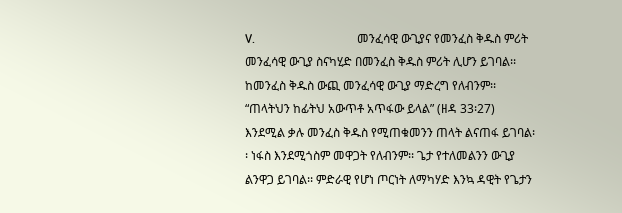V.                                  መንፈሳዊ ውጊያና የመንፈስ ቅዱስ ምሪት
መንፈሳዊ ውጊያ ስናካሂድ በመንፈስ ቅዱስ ምሪት ሊሆን ይገባል፡፡ ከመንፈስ ቅዱስ ውጪ መንፈሳዊ ውጊያ ማድረግ የለብንም፡፡ “ጠላትህን ከፊትህ አውጥቶ አጥፋው ይላል” (ዘዳ 33፡27) እንደሚል ቃሉ መንፈስ ቅዱስ የሚጠቁመንን ጠላት ልናጠፋ ይገባል፡፡ ነፋስ እንደሚጎስም መዋጋት የለብንም፡፡ ጌታ የተለመልንን ውጊያ ልንዋጋ ይገባል፡፡ ምድራዊ የሆነ ጦርነት ለማካሃድ እንኳ ዳዊት የጌታን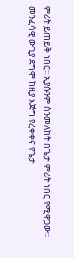ምሪት ይጠይቅ ነበር፡፡ ኢያሱንም ስንመለከት በጌታ ምሪት ነበር የሚዋጋው፡፡ መንፈሳዊ ውጊያ ደግሞ ከዚያ እጅግ የረቀቀና የጌታ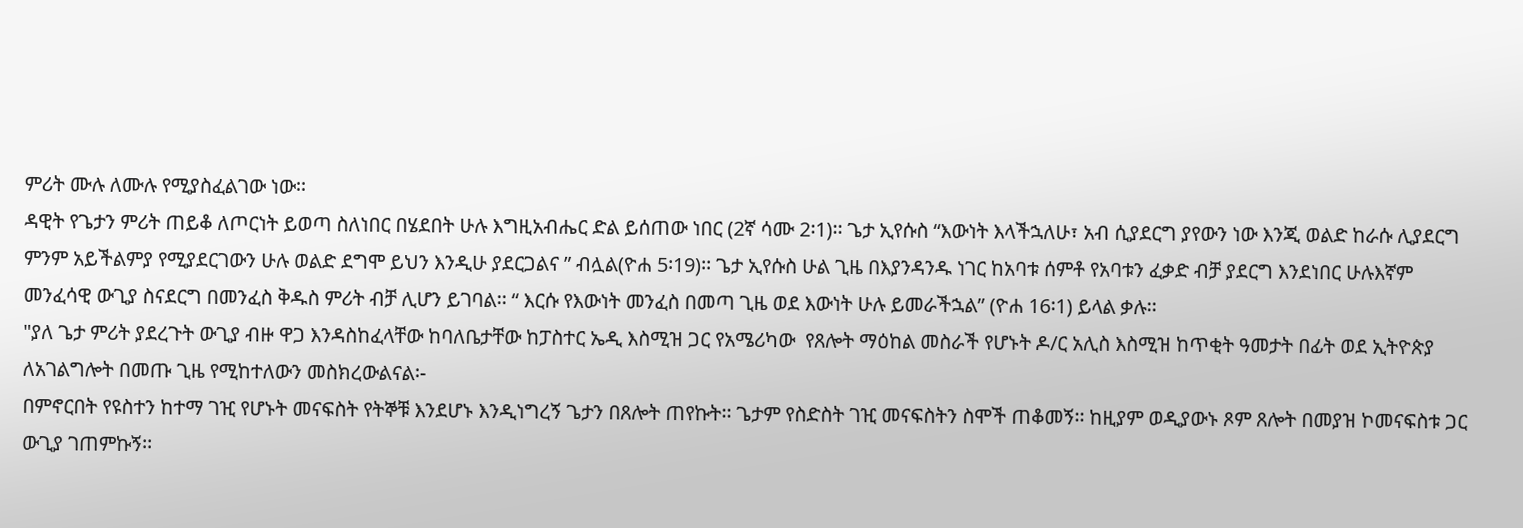ምሪት ሙሉ ለሙሉ የሚያስፈልገው ነው፡፡
ዳዊት የጌታን ምሪት ጠይቆ ለጦርነት ይወጣ ስለነበር በሄደበት ሁሉ እግዚአብሔር ድል ይሰጠው ነበር (2ኛ ሳሙ 2፡1)፡፡ ጌታ ኢየሱስ “እውነት እላችኋለሁ፣ አብ ሲያደርግ ያየውን ነው እንጂ ወልድ ከራሱ ሊያደርግ ምንም አይችልምያ የሚያደርገውን ሁሉ ወልድ ደግሞ ይህን እንዲሁ ያደርጋልና ” ብሏል(ዮሐ 5፡19)፡፡ ጌታ ኢየሱስ ሁል ጊዜ በእያንዳንዱ ነገር ከአባቱ ሰምቶ የአባቱን ፈቃድ ብቻ ያደርግ እንደነበር ሁሉእኛም መንፈሳዊ ውጊያ ስናደርግ በመንፈስ ቅዱስ ምሪት ብቻ ሊሆን ይገባል፡፡ “ እርሱ የእውነት መንፈስ በመጣ ጊዜ ወደ እውነት ሁሉ ይመራችኋል” (ዮሐ 16፡1) ይላል ቃሉ፡፡
"ያለ ጌታ ምሪት ያደረጉት ውጊያ ብዙ ዋጋ እንዳስከፈላቸው ከባለቤታቸው ከፓስተር ኤዲ እስሚዝ ጋር የአሜሪካው  የጸሎት ማዕከል መስራች የሆኑት ዶ/ር አሊስ እስሚዝ ከጥቂት ዓመታት በፊት ወደ ኢትዮጵያ ለአገልግሎት በመጡ ጊዜ የሚከተለውን መስክረውልናል፡-
በምኖርበት የዩስተን ከተማ ገዢ የሆኑት መናፍስት የትኞቹ እንደሆኑ እንዲነግረኝ ጌታን በጸሎት ጠየኩት፡፡ ጌታም የስድስት ገዢ መናፍስትን ስሞች ጠቆመኝ፡፡ ከዚያም ወዲያውኑ ጾም ጸሎት በመያዝ ኮመናፍስቱ ጋር ውጊያ ገጠምኩኝ፡፡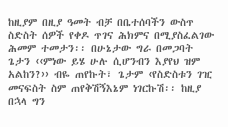ከዚያም በዚያ ዓመት ብቻ በቤተሰባችን ውስጥ ስድስት ሰዎች የቀዶ ጥገና ሕክምና በሚያስፈልገው ሕመም ተመታን፡፡ በሁኔታው ግራ በመጋባት ጌታን ‹‹ምነው ይሄ ሁሉ ሲሆንብን እያየህ ዝም አልከን?›› ብዬ ጠየኩት፣ ጌታም ‹የስድስቱን ገዢ መናፍስት ስም ጠየቅሽኝእኔም ነገርኩሽ፡፡ ከዚያ በኋላ ግን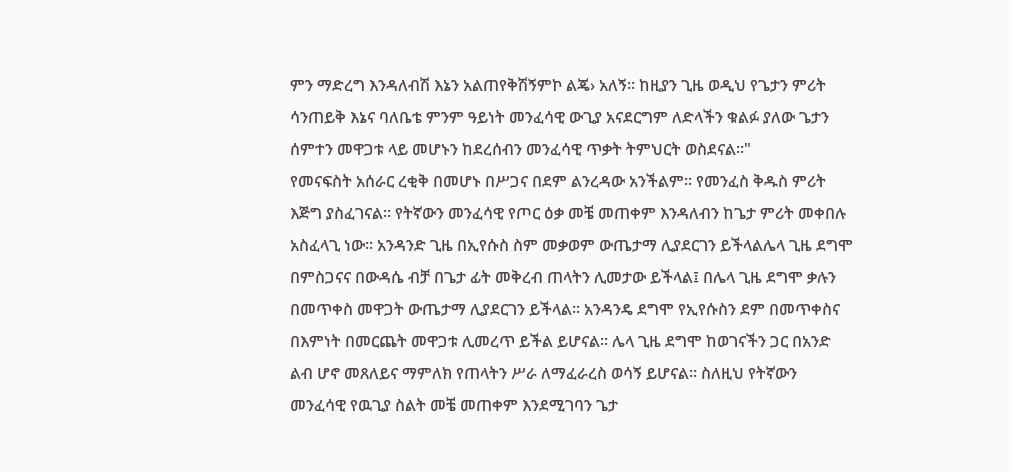ምን ማድረግ እንዳለብሽ እኔን አልጠየቅሽኝምኮ ልጄ› አለኝ፡፡ ከዚያን ጊዜ ወዲህ የጌታን ምሪት ሳንጠይቅ እኔና ባለቤቴ ምንም ዓይነት መንፈሳዊ ውጊያ አናደርግም ለድላችን ቁልፉ ያለው ጌታን ሰምተን መዋጋቱ ላይ መሆኑን ከደረሰብን መንፈሳዊ ጥቃት ትምህርት ወስደናል፡፡"
የመናፍስት አሰራር ረቂቅ በመሆኑ በሥጋና በደም ልንረዳው አንችልም፡፡ የመንፈስ ቅዱስ ምሪት እጅግ ያስፈገናል፡፡ የትኛውን መንፈሳዊ የጦር ዕቃ መቼ መጠቀም እንዳለብን ከጌታ ምሪት መቀበሉ አስፈላጊ ነው፡፡ አንዳንድ ጊዜ በኢየሱስ ስም መቃወም ውጤታማ ሊያደርገን ይችላልሌላ ጊዜ ደግሞ በምስጋናና በውዳሴ ብቻ በጌታ ፊት መቅረብ ጠላትን ሊመታው ይችላል፤ በሌላ ጊዜ ደግሞ ቃሉን በመጥቀስ መዋጋት ውጤታማ ሊያደርገን ይችላል፡፡ አንዳንዴ ደግሞ የኢየሱስን ደም በመጥቀስና በእምነት በመርጨት መዋጋቱ ሊመረጥ ይችል ይሆናል፡፡ ሌላ ጊዜ ደግሞ ከወገናችን ጋር በአንድ ልብ ሆኖ መጸለይና ማምለክ የጠላትን ሥራ ለማፈራረስ ወሳኝ ይሆናል፡፡ ስለዚህ የትኛውን መንፈሳዊ የዉጊያ ስልት መቼ መጠቀም እንደሚገባን ጌታ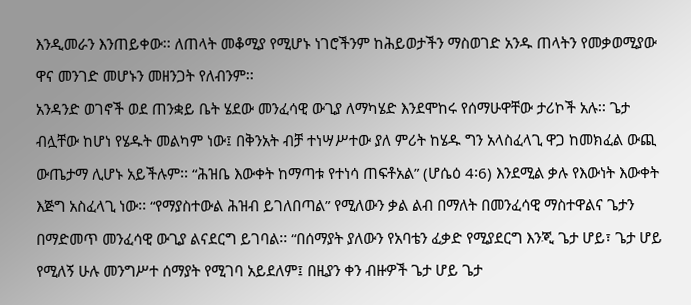እንዲመራን እንጠይቀው፡፡ ለጠላት መቆሚያ የሚሆኑ ነገሮችንም ከሕይወታችን ማስወገድ አንዱ ጠላትን የመቃወሚያው ዋና መንገድ መሆኑን መዘንጋት የለብንም፡፡
አንዳንድ ወገኖች ወደ ጠንቋይ ቤት ሄደው መንፈሳዊ ውጊያ ለማካሄድ እንደሞከሩ የሰማሁዋቸው ታሪኮች አሉ፡፡ ጌታ ብሏቸው ከሆነ የሄዱት መልካም ነው፤ በቅንአት ብቻ ተነሣሥተው ያለ ምሪት ከሄዱ ግን አላስፈላጊ ዋጋ ከመክፈል ውጪ  ውጤታማ ሊሆኑ አይችሉም፡፡ “ሕዝቤ እውቀት ከማጣቱ የተነሳ ጠፍቶአል” (ሆሴዕ 4፡6) እንደሚል ቃሉ የእውነት እውቀት እጅግ አስፈላጊ ነው፡፡ “የማያስተውል ሕዝብ ይገለበጣል” የሚለውን ቃል ልብ በማለት በመንፈሳዊ ማስተዋልና ጌታን በማድመጥ መንፈሳዊ ውጊያ ልናደርግ ይገባል፡፡ “በሰማያት ያለውን የአባቴን ፈቃድ የሚያደርግ እንጂ ጌታ ሆይ፣ ጌታ ሆይ የሚለኝ ሁሉ መንግሥተ ሰማያት የሚገባ አይደለም፤ በዚያን ቀን ብዙዎች ጌታ ሆይ ጌታ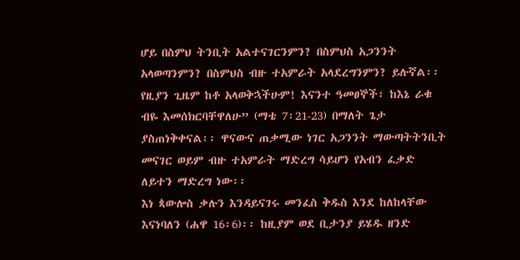ሆይ በስምህ ትንቢት አልተናገርንምን? በስምህስ አጋንንት አላወጣንምን? በስምህስ ብዙ ተአምራት አላደረግንምን? ይሉኛል፡፡ የዚያን ጊዜም ከቶ አላወቅኋችሁም! እናንተ ዓመፀኞች፣ ከእኔ ራቁ ብዬ እመሰክርባቸዋለሁ” (ማቴ 7፡21-23) በማለት ጌታ ያስጠነቅቀናል፡፡ ዋናውና ጠቃሚው ነገር አጋንንት ማውጣትትንቢት መናገር ወይም ብዙ ተአምራት ማድረግ ሳይሆን የአብን ፈቃድ ለይተን ማድረግ ነው፡፡
እነ ጳውሎስ ቃሉን እንዳይናገሩ መንፈስ ቅዱስ እንደ ከለከላቸው እናነባለን (ሐዋ 16፡6)፡፡ ከዚያም ወደ ቢታንያ ይሄዱ ዘንድ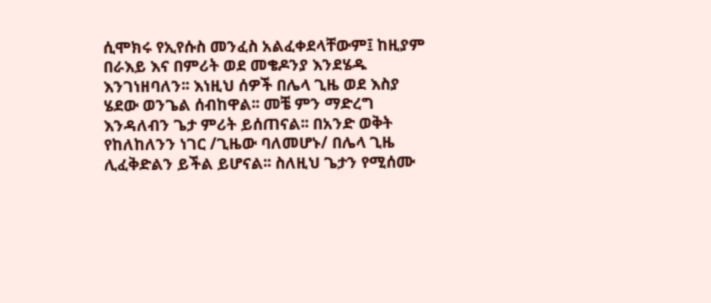ሲሞክሩ የኢየሱስ መንፈስ አልፈቀደላቸውም፤ ከዚያም በራእይ እና በምሪት ወደ መቄዶንያ እንደሄዱ እንገነዘባለን፡፡ እነዚህ ሰዎች በሌላ ጊዜ ወደ እስያ ሄደው ወንጌል ሰብከዋል፡፡ መቼ ምን ማድረግ እንዳለብን ጌታ ምሪት ይሰጠናል፡፡ በአንድ ወቅት  የከለከለንን ነገር /ጊዜው ባለመሆኑ/ በሌላ ጊዜ ሊፈቅድልን ይችል ይሆናል፡፡ ስለዚህ ጌታን የሚሰሙ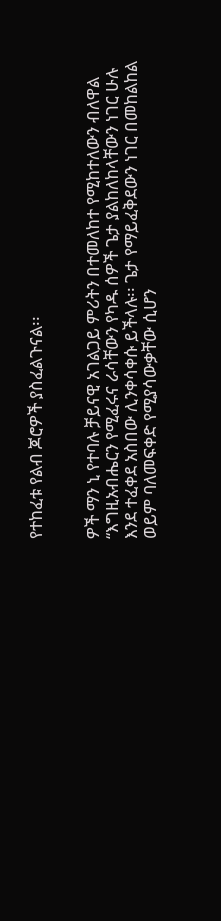የተከፈቱ የልብ ጆሮዎች ያስፈልጉናል፡፡


ዎች ማን ኒ የተባሉ ቻይናዊ አገልጋይ ምሪትን በተመለከተ የሚከተለውን ብለዋል “እግዚአብሔርን የሚፈሩና ራሳቸውን የካዱ ሰዎች ጌታ ያልከለከላቸውን ነገር ሁሉ እንደ ተፈቀደ አስበው ሊንቀሳቀሱ ይችላሉ፡፡ ጌታ የማይፈቅደውን ነገር በመከልከል ወይም ባለመፍቀድ የሚያሳውቃቸው ሲሆን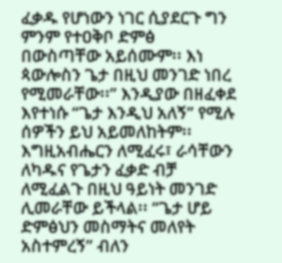ፈቃዱ የሆነውን ነገር ሲያደርጉ ግን ምንም የተዐቅቦ ድምፅ በውስጣቸው አይሰሙም፡፡ እነ ጳውሎስን ጌታ በዚህ መንገድ ነበረ የሚመራቸው፡፡” እንዲያው በዘፈቀደ እየተነሱ “ጌታ እንዲህ አለኝ” የሚሉ ሰዎችን ይህ አይመለከትም፡፡ እግዚአብሔርን ለሚፈሩ፣ ራሳቸውን ለካዱና የጌታን ፈቃድ ብቻ ለሚፈልጉ በዚህ ዓይነት መንገድ ሊመራቸው ይችላል፡፡ “ጌታ ሆይ ድምፅህን መስማትና መለየት አስተምረኝ” ብለን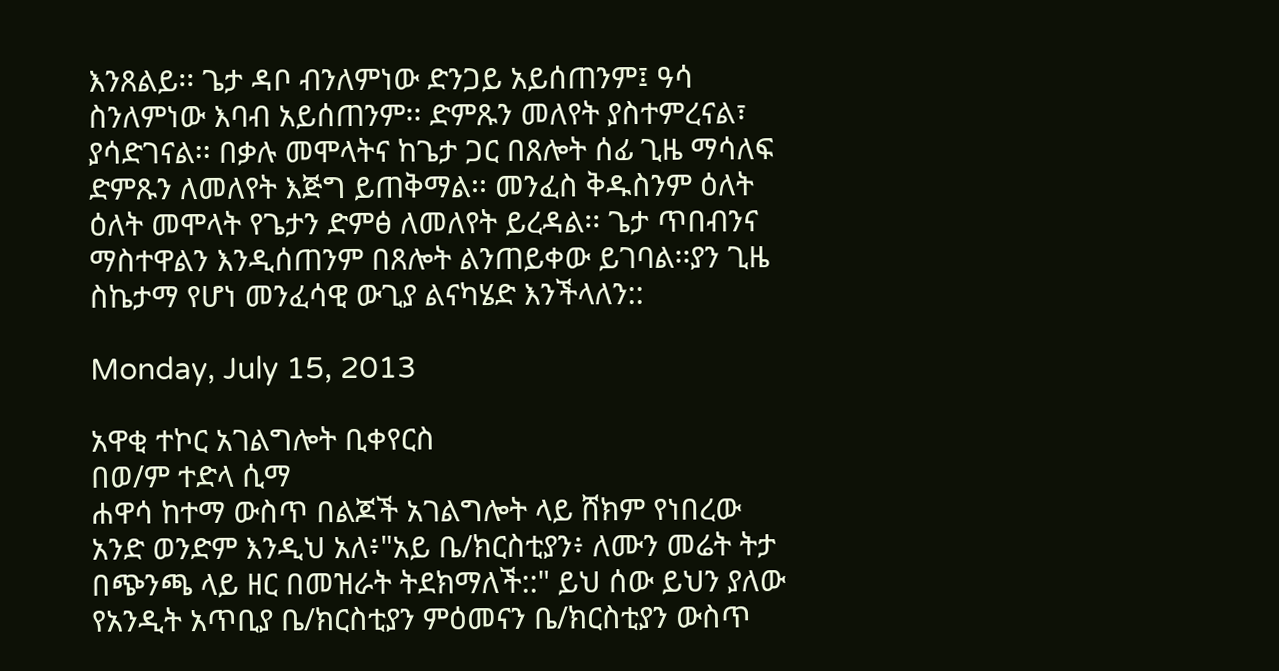እንጸልይ፡፡ ጌታ ዳቦ ብንለምነው ድንጋይ አይሰጠንም፤ ዓሳ ስንለምነው እባብ አይሰጠንም፡፡ ድምጹን መለየት ያስተምረናል፣ ያሳድገናል፡፡ በቃሉ መሞላትና ከጌታ ጋር በጸሎት ሰፊ ጊዜ ማሳለፍ ድምጹን ለመለየት እጅግ ይጠቅማል፡፡ መንፈስ ቅዱስንም ዕለት ዕለት መሞላት የጌታን ድምፅ ለመለየት ይረዳል፡፡ ጌታ ጥበብንና ማስተዋልን እንዲሰጠንም በጸሎት ልንጠይቀው ይገባል፡፡ያን ጊዜ ስኬታማ የሆነ መንፈሳዊ ውጊያ ልናካሄድ እንችላለን::

Monday, July 15, 2013

አዋቂ ተኮር አገልግሎት ቢቀየርስ
በወ/ም ተድላ ሲማ
ሐዋሳ ከተማ ውስጥ በልጆች አገልግሎት ላይ ሸክም የነበረው አንድ ወንድም እንዲህ አለ፥"አይ ቤ/ክርስቲያን፥ ለሙን መሬት ትታ በጭንጫ ላይ ዘር በመዝራት ትደክማለች::" ይህ ሰው ይህን ያለው የአንዲት አጥቢያ ቤ/ክርስቲያን ምዕመናን ቤ/ክርስቲያን ውስጥ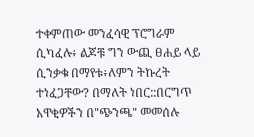ተቀምጠው መንፈሳዊ ፕሮግራም ሲካፈሉ፥ ልጆቹ ግን ውጪ ፀሐይ ላይ ሲንቃቁ በማየቱ፥ለምን ትኩረት ተነፈጋቸው? በማለት ነበር::በርግጥ አዋቂዎችን በ"ጭንጫ" መመሰሉ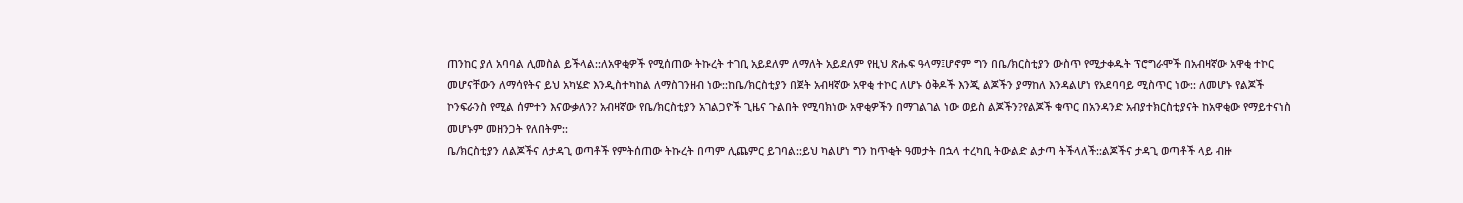ጠንከር ያለ አባባል ሊመስል ይችላል::ለአዋቂዎች የሚሰጠው ትኩረት ተገቢ አይደለም ለማለት አይደለም የዚህ ጽሑፍ ዓላማ፤ሆኖም ግን በቤ/ክርስቲያን ውስጥ የሚታቀዱት ፕሮግራሞች በአብዛኛው አዋቂ ተኮር መሆናቸውን ለማሳየትና ይህ አካሄድ እንዲስተካከል ለማስገንዘብ ነው::ከቤ/ክርስቲያን በጀት አብዛኛው አዋቂ ተኮር ለሆኑ ዕቅዶች እንጂ ልጆችን ያማከለ እንዳልሆነ የአደባባይ ሚስጥር ነው:: ለመሆኑ የልጆች ኮንፍራንስ የሚል ሰምተን እናውቃለን? አብዛኛው የቤ/ክርስቲያን አገልጋዮች ጊዜና ጉልበት የሚባክነው አዋቂዎችን በማገልገል ነው ወይስ ልጆችን?የልጆች ቁጥር በአንዳንድ አብያተክርስቲያናት ከአዋቂው የማይተናነስ መሆኑም መዘንጋት የለበትም::
ቤ/ክርስቲያን ለልጆችና ለታዳጊ ወጣቶች የምትሰጠው ትኩረት በጣም ሊጨምር ይገባል::ይህ ካልሆነ ግን ከጥቂት ዓመታት በኋላ ተረካቢ ትውልድ ልታጣ ትችላለች::ልጆችና ታዳጊ ወጣቶች ላይ ብዙ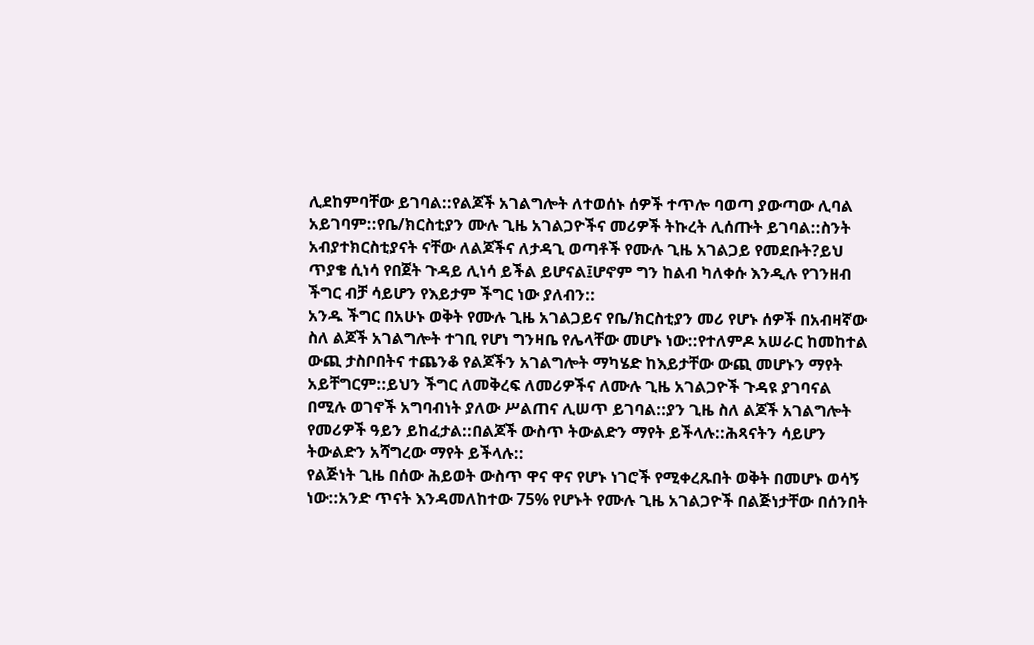ሊደከምባቸው ይገባል::የልጆች አገልግሎት ለተወሰኑ ሰዎች ተጥሎ ባወጣ ያውጣው ሊባል አይገባም::የቤ/ክርስቲያን ሙሉ ጊዜ አገልጋዮችና መሪዎች ትኩረት ሊሰጡት ይገባል::ስንት አብያተክርስቲያናት ናቸው ለልጆችና ለታዳጊ ወጣቶች የሙሉ ጊዜ አገልጋይ የመደቡት?ይህ ጥያቄ ሲነሳ የበጀት ጉዳይ ሊነሳ ይችል ይሆናል፤ሆኖም ግን ከልብ ካለቀሱ እንዲሉ የገንዘብ ችግር ብቻ ሳይሆን የእይታም ችግር ነው ያለብን::
አንዱ ችግር በአሁኑ ወቅት የሙሉ ጊዜ አገልጋይና የቤ/ክርስቲያን መሪ የሆኑ ሰዎች በአብዛኛው ስለ ልጆች አገልግሎት ተገቢ የሆነ ግንዛቤ የሌላቸው መሆኑ ነው::የተለምዶ አሠራር ከመከተል ውጪ ታስቦበትና ተጨንቆ የልጆችን አገልግሎት ማካሄድ ከእይታቸው ውጪ መሆኑን ማየት አይቸግርም::ይህን ችግር ለመቅረፍ ለመሪዎችና ለሙሉ ጊዜ አገልጋዮች ጉዳዩ ያገባናል በሚሉ ወገኖች አግባብነት ያለው ሥልጠና ሊሠጥ ይገባል::ያን ጊዜ ስለ ልጆች አገልግሎት የመሪዎች ዓይን ይከፈታል::በልጆች ውስጥ ትውልድን ማየት ይችላሉ::ሕጻናትን ሳይሆን ትውልድን አሻግረው ማየት ይችላሉ::
የልጅነት ጊዜ በሰው ሕይወት ውስጥ ዋና ዋና የሆኑ ነገሮች የሚቀረጹበት ወቅት በመሆኑ ወሳኝ ነው::አንድ ጥናት እንዳመለከተው 75% የሆኑት የሙሉ ጊዜ አገልጋዮች በልጅነታቸው በሰንበት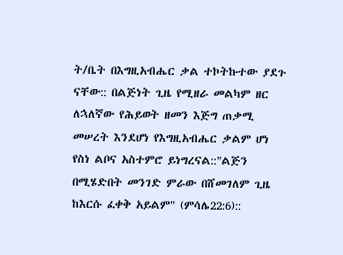ት/ቤት በእግዚአብሔር ቃል ተኮትኩተው ያደጉ ናቸው:: በልጅነት ጊዜ የሚዘራ መልካም ዘር ለኋለኛው የሕይወት ዘመን እጅግ ጠቃሚ መሠረት እንደሆነ የእግዚአብሔር ቃልም ሆነ የስነ ልቦና አስተምሮ ይነግረናል::"ልጅን በሚሄድበት መንገድ ምራው በሸመገለም ጊዜ ከእርሱ ፈቀቅ አይልም" (ምሳሌ22:6)::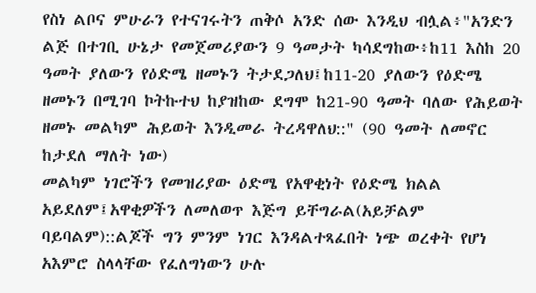የስነ ልቦና ምሁራን የተናገሩትን ጠቅሶ አንድ ሰው እንዲህ ብሏል፥"አንድን ልጅ በተገቢ ሁኔታ የመጀመሪያውን 9 ዓመታት ካሳደግከው፥ከ11 እስከ 20 ዓመት ያለውን የዕድሜ ዘመኑን ትታደጋለህ፤ከ11-20 ያለውን የዕድሜ ዘመኑን በሚገባ ኮትኩተህ ከያዝከው ደግሞ ከ21-90 ዓመት ባለው የሕይወት ዘመኑ መልካም ሕይወት እንዲመራ ትረዳዋለህ::" (90 ዓመት ለመኖር ከታደለ ማለት ነው)
መልካም ነገሮችን የመዝሪያው ዕድሜ የአዋቂነት የዕድሜ ክልል አይደለም፤አዋቂዎችን ለመለወጥ እጅግ ይቸግራል(አይቻልም ባይባልም)::ልጆች ግን ምንም ነገር እንዳልተጻፈበት ነጭ ወረቀት የሆነ አእምሮ ስላላቸው የፈለግነውን ሁሉ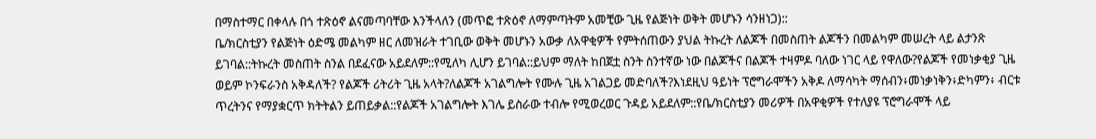በማስተማር በቀላሉ በጎ ተጽዕኖ ልናመጣባቸው እንችላለን (መጥፎ ተጽዕኖ ለማምጣትም አመቺው ጊዜ የልጅነት ወቅት መሆኑን ሳንዘነጋ)::
ቤ/ክርስቲያን የልጅነት ዕድሜ መልካም ዘር ለመዝራት ተገቢው ወቅት መሆኑን አውቃ ለአዋቂዎች የምትሰጠውን ያህል ትኩረት ለልጆች በመስጠት ልጆችን በመልካም መሠረት ላይ ልታንጽ ይገባል::ትኩረት መስጠት ስንል በደፈናው አይደለም::የሚለካ ሊሆን ይገባል::ይህም ማለት ከበጀቷ ስንት ስንተኛው ነው በልጆችና በልጆች ተዛምዶ ባለው ነገር ላይ የዋለው?የልጆች የመነቃቂያ ጊዜ ወይም ኮንፍራንስ አቅዳለች? የልጆች ሪትሪት ጊዜ አላት?ለልጆች አገልግሎት የሙሉ ጊዜ አገልጋይ መድባለች?እነደዚህ ዓይነት ፕሮግራሞችን አቅዶ ለማሳካት ማሰብን፥መነቃነቅን፥ድካምን፥ ብርቱ ጥረትንና የማያቋርጥ ክትትልን ይጠይቃል::የልጆች አገልግሎት እገሌ ይስራው ተብሎ የሚወረወር ጉዳይ አይደለም::የቤ/ክርስቲያን መሪዎች በአዋቂዎች የተለያዩ ፕሮግራሞች ላይ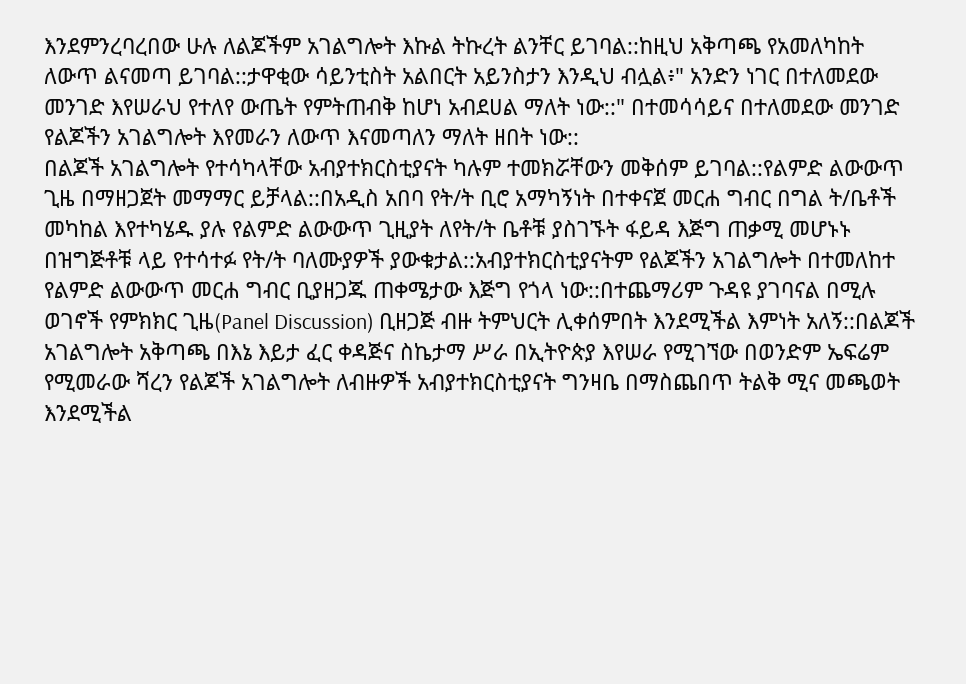እንደምንረባረበው ሁሉ ለልጆችም አገልግሎት እኩል ትኩረት ልንቸር ይገባል::ከዚህ አቅጣጫ የአመለካከት ለውጥ ልናመጣ ይገባል::ታዋቂው ሳይንቲስት አልበርት አይንስታን እንዲህ ብሏል፥" አንድን ነገር በተለመደው መንገድ እየሠራህ የተለየ ውጤት የምትጠብቅ ከሆነ አብደሀል ማለት ነው::" በተመሳሳይና በተለመደው መንገድ የልጆችን አገልግሎት እየመራን ለውጥ እናመጣለን ማለት ዘበት ነው::
በልጆች አገልግሎት የተሳካላቸው አብያተክርስቲያናት ካሉም ተመክሯቸውን መቅሰም ይገባል::የልምድ ልውውጥ ጊዜ በማዘጋጀት መማማር ይቻላል::በአዲስ አበባ የት/ት ቢሮ አማካኝነት በተቀናጀ መርሐ ግብር በግል ት/ቤቶች መካከል እየተካሄዱ ያሉ የልምድ ልውውጥ ጊዚያት ለየት/ት ቤቶቹ ያስገኙት ፋይዳ እጅግ ጠቃሚ መሆኑኑ በዝግጅቶቹ ላይ የተሳተፉ የት/ት ባለሙያዎች ያውቁታል::አብያተክርስቲያናትም የልጆችን አገልግሎት በተመለከተ የልምድ ልውውጥ መርሐ ግብር ቢያዘጋጁ ጠቀሜታው እጅግ የጎላ ነው::በተጨማሪም ጉዳዩ ያገባናል በሚሉ ወገኖች የምክክር ጊዜ(Panel Discussion) ቢዘጋጅ ብዙ ትምህርት ሊቀሰምበት እንደሚችል እምነት አለኝ::በልጆች አገልግሎት አቅጣጫ በእኔ እይታ ፈር ቀዳጅና ስኬታማ ሥራ በኢትዮጵያ እየሠራ የሚገኘው በወንድም ኤፍሬም የሚመራው ሻረን የልጆች አገልግሎት ለብዙዎች አብያተክርስቲያናት ግንዛቤ በማስጨበጥ ትልቅ ሚና መጫወት እንደሚችል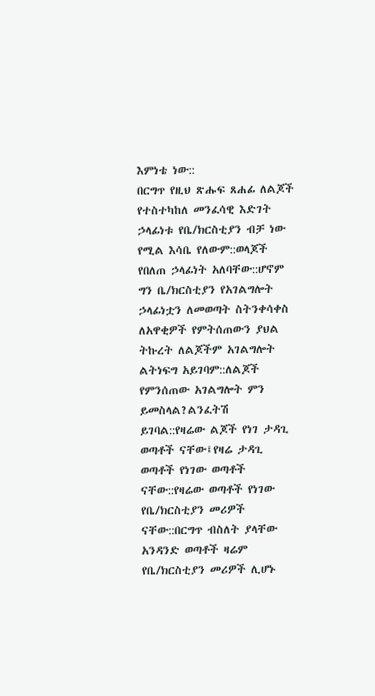እምነቴ ነው::
በርግጥ የዚህ ጽሑፍ ጸሐፊ ለልጆች የተስተካከለ መንፈሳዊ እድገት ኃላፊነቱ የቤ/ክርስቲያን ብቻ ነው የሚል እሳቤ የለውም::ወላጆች የበለጠ ኃላፊነት አለባቸው::ሆኖም ግን ቤ/ክርስቲያን የአገልግሎት ኃላፊነቷን ለመወጣት ስትንቀሳቀስ ለአዋቂዎች የምትሰጠውን ያህል ትኩረት ለልጆችም አገልግሎት ልትነፍግ አይገባም::ለልጆች የምንሰጠው አገልግሎት ምን ይመስላል?ልንፈትሽ ይገባል::የዛሬው ልጆች የነገ ታዳጊ ወጣቶች ናቸው፤የዛሬ ታዳጊ ወጣቶች የነገው ወጣቶች ናቸው::የዛሬው ወጣቶች የነገው የቤ/ክርስቲያን መሪዎች ናቸው::በርግጥ ብስለት ያላቸው አንዳንድ ወጣቶች ዛሬም የቤ/ክርስቲያን መሪዎች ሊሆኑ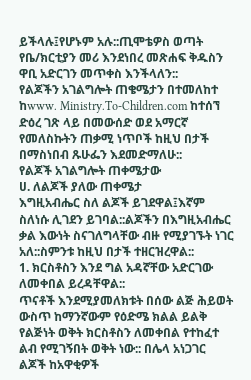ይችላሉ፤የሆኑም አሉ::ጢሞቴዎስ ወጣት የቤ/ክርቲያን መሪ እንደነበረ መጽሐፍ ቅዱስን ዋቢ አድርገን መጥቀስ እንችላለን::
የልጆችን አገልግሎት ጠቄሜታን በተመለከተ ከwww. Ministry.To-Children.com ከተሰኘ ድዕረ ገጽ ላይ በመውሰድ ወደ አማርኛ የመለስኩትን ጠቃሚ ነጥቦች ከዚህ በታች በማስነበብ ጹሁፌን እደመድማለሁ::
የልጆች አገልግሎት ጠቀሜታው
ሀ. ለልጆች ያለው ጠቀሜታ
እግዚአብሔር ስለ ልጆች ይገደዋል፤እኛም ስለነሱ ሊገደን ይገባል::ልጆችን በእግዚአብሔር ቃል እውነት ስናገለግላቸው ብዙ የሚያገኙት ነገር አለ::ስምንቱ ከዚህ በታች ተዘርዝረዋል::
1. ክርስቶስን እንደ ግል አዳኛቸው አድርገው ለመቀበል ይረዳቸዋል::
ጥናቶች እንደሚያመለክቱት በሰው ልጅ ሕይወት ውስጥ ከማንኛውም የዕድሜ ክልል ይልቅ የልጅነት ወቅት ክርስቶስን ለመቀበል የተከፈተ ልብ የሚገኝበት ወቅት ነው:: በሌላ አነጋገር ልጆች ከአዋቂዎች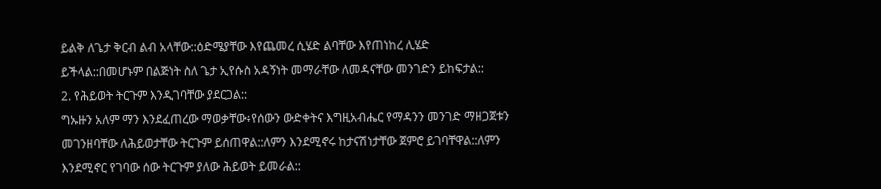ይልቅ ለጌታ ቅርብ ልብ አላቸው::ዕድሜያቸው እየጨመረ ሲሄድ ልባቸው እየጠነከረ ሊሄድ ይችላል::በመሆኑም በልጅነት ስለ ጌታ ኢየሱስ አዳኝነት መማራቸው ለመዳናቸው መንገድን ይከፍታል::
2. የሕይወት ትርጉም እንዲገባቸው ያደርጋል::
ግኡዙን አለም ማን እንደፈጠረው ማወቃቸው፥የሰውን ውድቀትና እግዚአብሔር የማዳንን መንገድ ማዘጋጀቱን መገንዘባቸው ለሕይወታቸው ትርጉም ይሰጠዋል::ለምን እንደሚኖሩ ከታናሽነታቸው ጀምሮ ይገባቸዋል::ለምን እንደሚኖር የገባው ሰው ትርጉም ያለው ሕይወት ይመራል::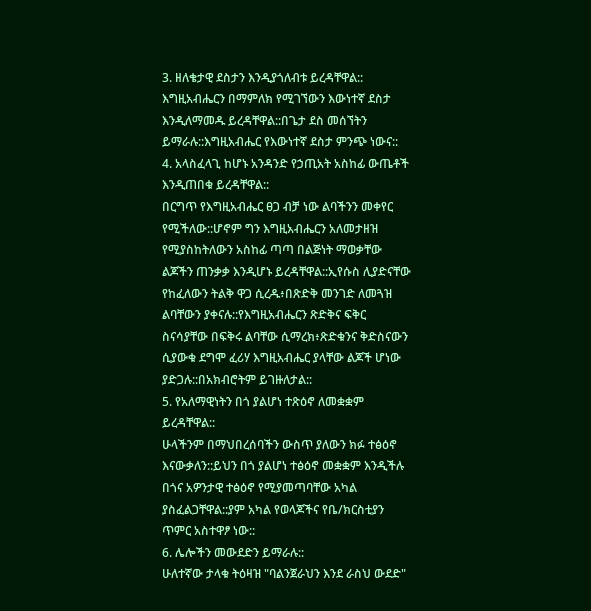3. ዘለቄታዊ ደስታን እንዲያጎለብቱ ይረዳቸዋል::
እግዚአብሔርን በማምለክ የሚገኘውን እውነተኛ ደስታ እንዲለማመዱ ይረዳቸዋል::በጌታ ደስ መሰኘትን ይማራሉ::እግዚአብሔር የእውነተኛ ደስታ ምንጭ ነውና::
4. አላስፈላጊ ከሆኑ አንዳንድ የኃጢአት አስከፊ ውጤቶች እንዲጠበቁ ይረዳቸዋል::
በርግጥ የእግዚአብሔር ፀጋ ብቻ ነው ልባችንን መቀየር የሚችለው::ሆኖም ግን እግዚአብሔርን አለመታዘዝ የሚያስከትለውን አስከፊ ጣጣ በልጅነት ማወቃቸው ልጆችን ጠንቃቃ እንዲሆኑ ይረዳቸዋል::ኢየሱስ ሊያድናቸው የከፈለውን ትልቅ ዋጋ ሲረዱ፥በጽድቅ መንገድ ለመጓዝ ልባቸውን ያቀናሉ::የእግዚአብሔርን ጽድቅና ፍቅር ስናሳያቸው በፍቅሩ ልባቸው ሲማረክ፥ጽድቁንና ቅድስናውን ሲያውቁ ደግሞ ፈሪሃ እግዚአብሔር ያላቸው ልጆች ሆነው ያድጋሉ::በአክብሮትም ይገዙለታል::
5. የአለማዊነትን በጎ ያልሆነ ተጽዕኖ ለመቋቋም ይረዳቸዋል::
ሁላችንም በማህበረሰባችን ውስጥ ያለውን ክፉ ተፅዕኖ እናውቃለን::ይህን በጎ ያልሆነ ተፅዕኖ መቋቋም እንዲችሉ በጎና አዎንታዊ ተፅዕኖ የሚያመጣባቸው አካል ያስፈልጋቸዋል::ያም አካል የወላጆችና የቤ/ክርስቲያን ጥምር አስተዋፆ ነው::
6. ሌሎችን መውደድን ይማራሉ::
ሁለተኛው ታላቁ ትዕዛዝ "ባልንጀራህን እንደ ራስህ ውደድ"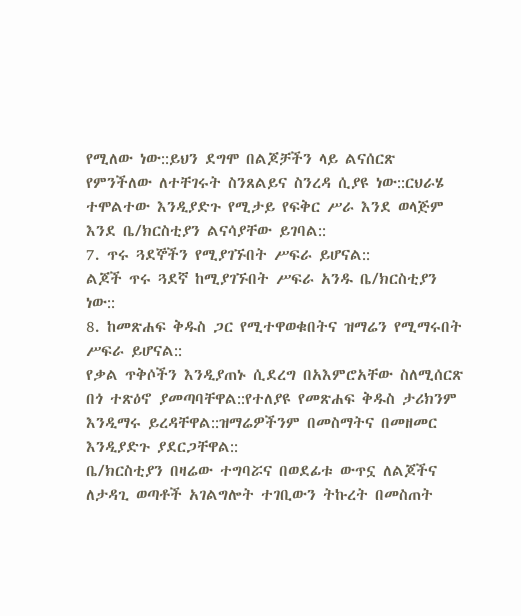የሚለው ነው::ይህን ደግሞ በልጆቻችን ላይ ልናሰርጽ የምንችለው ለተቸገሩት ስንጸልይና ስንረዳ ሲያዩ ነው::ርህራሄ ተሞልተው እንዲያድጉ የሚታይ የፍቅር ሥራ እንደ ወላጅም እንደ ቤ/ክርስቲያን ልናሳያቸው ይገባል::
7. ጥሩ ጓደኞችን የሚያገኙበት ሥፍራ ይሆናል::
ልጆች ጥሩ ጓደኛ ከሚያገኙበት ሥፍራ አንዱ ቤ/ክርስቲያን ነው::
8. ከመጽሐፍ ቅዱስ ጋር የሚተዋወቁበትና ዝማሬን የሚማሩበት ሥፍራ ይሆናል::
የቃል ጥቅሶችን እንዲያጠኑ ሲደረግ በአእምሮአቸው ስለሚሰርጽ በጎ ተጽዕኖ ያመጣባቸዋል::የተለያዩ የመጽሐፍ ቅዱስ ታሪክንም እንዲማሩ ይረዳቸዋል::ዝማሬዎችንም በመስማትና በመዘመር እንዲያድጉ ያደርጋቸዋል::
ቤ/ክርስቲያን በዛሬው ተግባሯና በወደፊቱ ውጥኗ ለልጆችና ለታዳጊ ወጣቶች አገልግሎት ተገቢውን ትኩረት በመስጠት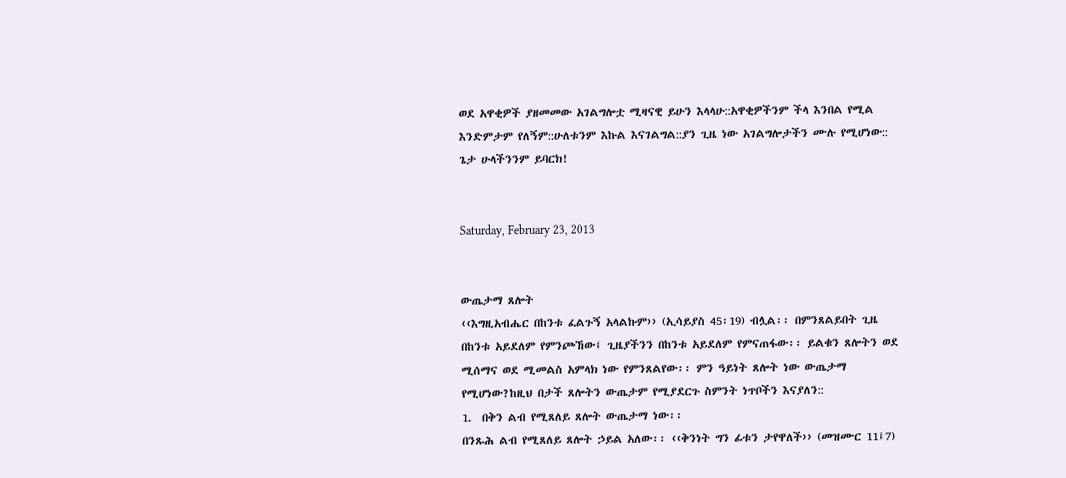ወደ አዋቂዎች ያዘመመው አገልግሎቷ ሚዛናዊ ይሁን እላላሁ::አዋቂዎችንም ችላ እንበል የሚል እንድምታም የለኝም::ሁለቱንም እኩል እናገልግል::ያን ጊዜ ነው አገልግሎታችን ሙሉ የሚሆነው:: ጌታ ሁላችንንም ይባርክ!


Saturday, February 23, 2013


ውጤታማ ጸሎት
‹‹እግዚአብሔር በከንቱ ፈልጉኝ አላልኩም›› (ኢሳይያስ 45፡19) ብሏል፡፡ በምንጸልይበት ጊዜ በከንቱ አይደለም የምንጮኸው፤ ጊዜያችንን በከንቱ አይደለም የምናጠፋው፡፡ ይልቁን ጸሎትን ወደ ሚሰማና ወደ ሚመልስ አምላክ ነው የምንጸልየው፡፡ ምን ዓይነት ጸሎት ነው ውጤታማ የሚሆነው?ከዚህ በታች ጸሎትን ውጤታም የሚያደርጉ ስምንት ነጥቦችን እናያለን::
1.  በቅን ልብ የሚጸለይ ጸሎት ውጤታማ ነው፡፡
በንጹሕ ልብ የሚጸለይ ጸሎት ኃይል አለው፡፡ ‹‹ቅንነት ግን ፊቱን ታየዋለች›› (መዝሙር 11፤7)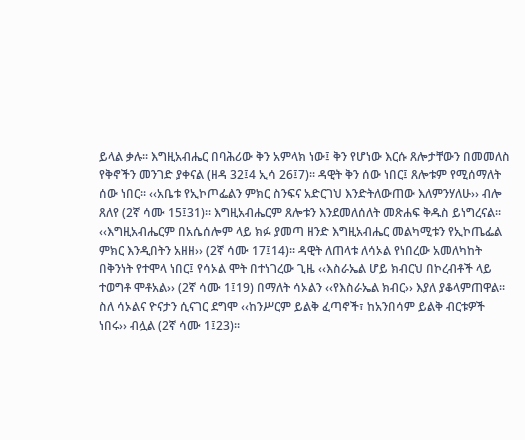ይላል ቃሉ፡፡ እግዚአብሔር በባሕሪው ቅን አምላክ ነው፤ ቅን የሆነው እርሱ ጸሎታቸውን በመመለስ የቅኖችን መንገድ ያቀናል (ዘዳ 32፤4 ኢሳ 26፤7)፡፡ ዳዊት ቅን ሰው ነበር፤ ጸሎቱም የሚሰማለት ሰው ነበር፡፡ ‹‹አቤቱ የኢኮጦፌልን ምክር ስንፍና አድርገህ እንድትለውጠው እለምንሃለሁ›› ብሎ ጸለየ (2ኛ ሳሙ 15፤31)፡፡ እግዚአብሔርም ጸሎቱን እንደመለሰለት መጽሐፍ ቅዱስ ይነግረናል፡፡ ‹‹እግዚአብሔርም በአሴሰሎም ላይ ክፉ ያመጣ ዘንድ እግዚአብሔር መልካሚቱን የኢኮጤፌል ምክር እንዲበትን አዘዘ›› (2ኛ ሳሙ 17፤14)፡፡ ዳዊት ለጠላቱ ለሳኦል የነበረው አመለካከት በቅንነት የተሞላ ነበር፤ የሳኦል ሞት በተነገረው ጊዜ ‹‹እስራኤል ሆይ ክብርህ በኮረብቶች ላይ ተወግቶ ሞቶአል›› (2ኛ ሳሙ 1፤19) በማለት ሳኦልን ‹‹የእስራኤል ክብር›› እያለ ያቆላምጠዋል፡፡  ስለ ሳኦልና ዮናታን ሲናገር ደግሞ ‹‹ከንሥርም ይልቅ ፈጣኖች፣ ከአንበሳም ይልቅ ብርቱዎች ነበሩ›› ብሏል (2ኛ ሳሙ 1፤23)፡፡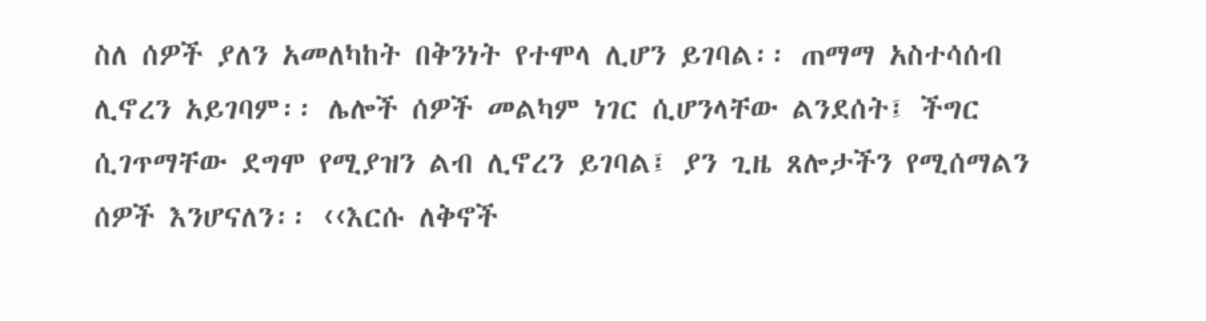ስለ ሰዎች ያለን አመለካከት በቅንነት የተሞላ ሊሆን ይገባል፡፡ ጠማማ አስተሳሰብ ሊኖረን አይገባም፡፡ ሌሎች ሰዎች መልካም ነገር ሲሆንላቸው ልንደሰት፤ ችግር ሲገጥማቸው ደግሞ የሚያዝን ልብ ሊኖረን ይገባል፤ ያን ጊዜ ጸሎታችን የሚሰማልን ሰዎች እንሆናለን፡፡ ‹‹እርሱ ለቅኖች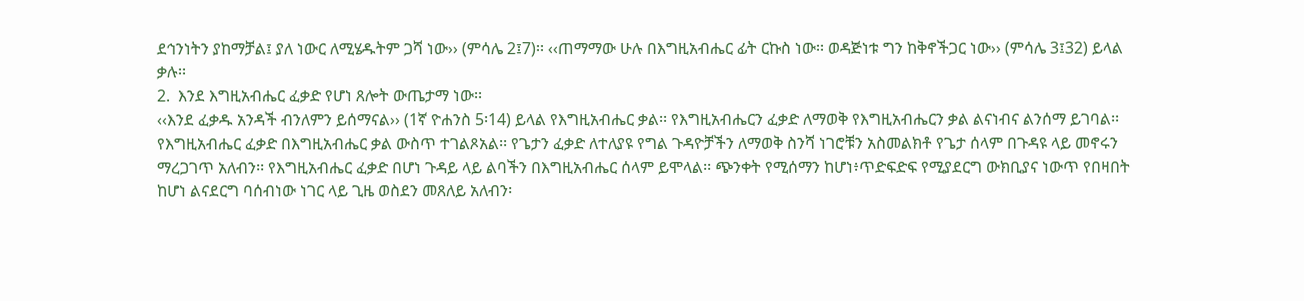ደኅንነትን ያከማቻል፤ ያለ ነውር ለሚሄዱትም ጋሻ ነው›› (ምሳሌ 2፤7)፡፡ ‹‹ጠማማው ሁሉ በእግዚአብሔር ፊት ርኩስ ነው፡፡ ወዳጅነቱ ግን ከቅኖችጋር ነው›› (ምሳሌ 3፤32) ይላል ቃሉ፡፡
2.  እንደ እግዚአብሔር ፈቃድ የሆነ ጸሎት ውጤታማ ነው፡፡
‹‹እንደ ፈቃዱ አንዳች ብንለምን ይሰማናል›› (1ኛ ዮሐንስ 5፡14) ይላል የእግዚአብሔር ቃል፡፡ የእግዚአብሔርን ፈቃድ ለማወቅ የእግዚአብሔርን ቃል ልናነብና ልንሰማ ይገባል፡፡ የእግዚአብሔር ፈቃድ በእግዚአብሔር ቃል ውስጥ ተገልጾአል፡፡ የጌታን ፈቃድ ለተለያዩ የግል ጉዳዮቻችን ለማወቅ ስንሻ ነገሮቹን አስመልክቶ የጌታ ሰላም በጉዳዩ ላይ መኖሩን ማረጋገጥ አለብን፡፡ የእግዚአብሔር ፈቃድ በሆነ ጉዳይ ላይ ልባችን በእግዚአብሔር ሰላም ይሞላል፡፡ ጭንቀት የሚሰማን ከሆነ፥ጥድፍድፍ የሚያደርግ ውክቢያና ነውጥ የበዛበት ከሆነ ልናደርግ ባሰብነው ነገር ላይ ጊዜ ወስደን መጸለይ አለብን፡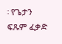፡ የጌታን ፍጹም ፈቃድ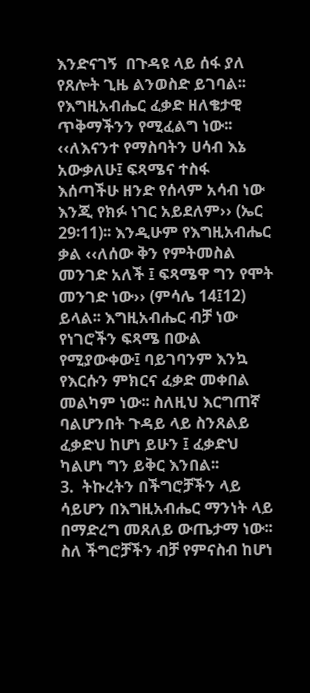እንድናገኝ  በጉዳዩ ላይ ሰፋ ያለ የጸሎት ጊዜ ልንወስድ ይገባል፡፡ የእግዚአብሔር ፈቃድ ዘለቄታዊ ጥቅማችንን የሚፈልግ ነው፡፡ ‹‹ለእናንተ የማስባትን ሀሳብ እኔ አውቃለሁ፤ ፍጻሜና ተስፋ እሰጣችሁ ዘንድ የሰላም አሳብ ነው እንጂ የክፉ ነገር አይደለም›› (ኤር 29፡11)፡፡ እንዲሁም የእግዚአብሔር ቃል ‹‹ለሰው ቅን የምትመስል መንገድ አለች ፤ ፍጻሜዋ ግን የሞት መንገድ ነው›› (ምሳሌ 14፤12) ይላል፡፡ እግዚአብሔር ብቻ ነው የነገሮችን ፍጻሜ በውል የሚያውቀው፤ ባይገባንም እንኳ የእርሱን ምክርና ፈቃድ መቀበል መልካም ነው፡፡ ስለዚህ እርግጠኛ ባልሆንበት ጉዳይ ላይ ስንጸልይ ፈቃድህ ከሆነ ይሁን ፤ ፈቃድህ ካልሆነ ግን ይቅር እንበል፡፡
3.  ትኩረትን በችግሮቻችን ላይ ሳይሆን በእግዚአብሔር ማንነት ላይ በማድረግ መጸለይ ውጤታማ ነው፡፡
ስለ ችግሮቻችን ብቻ የምናስብ ከሆነ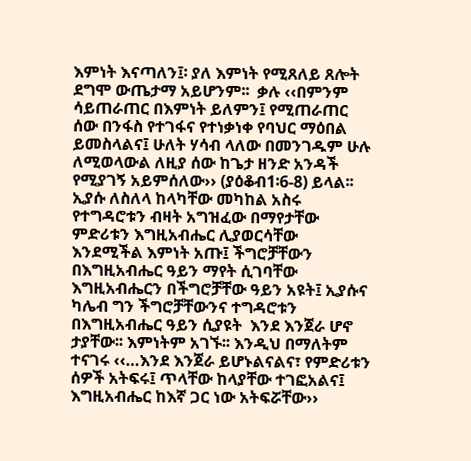እምነት እናጣለን፤፡ ያለ እምነት የሚጸለይ ጸሎት ደግሞ ውጤታማ አይሆንም፡፡  ቃሉ ‹‹በምንም ሳይጠራጠር በእምነት ይለምን፤ የሚጠራጠር ሰው በንፋስ የተገፋና የተነቃነቀ የባህር ማዕበል ይመስላልና፤ ሁለት ሃሳብ ላለው በመንገዱም ሁሉ ለሚወላውል ለዚያ ሰው ከጌታ ዘንድ አንዳች የሚያገኝ አይምሰለው›› (ያዕቆብ1፡6-8) ይላል፡፡ ኢያሱ ለስለላ ከላካቸው መካከል አስሩ የተግዳሮቱን ብዛት አግዝፈው በማየታቸው ምድሪቱን እግዚአብሔር ሊያወርሳቸው እንደሚችል እምነት አጡ፤ ችግሮቻቸውን በእግዚአብሔር ዓይን ማየት ሲገባቸው እግዚአብሔርን በችግሮቻቸው ዓይን አዩት፤ ኢያሱና ካሌብ ግን ችግሮቻቸውንና ተግዳሮቱን በእግዚአብሔር ዓይን ሲያዩት  እንደ እንጀራ ሆኖ ታያቸው፡፡ እምነትም አገኙ፡፡ እንዲህ በማለትም ተናገሩ ‹‹…እንደ እንጀራ ይሆኑልናልና፣ የምድሪቱን ሰዎች አትፍሩ፤ ጥላቸው ከላያቸው ተገፎአልና፤ እግዚአብሔር ከእኛ ጋር ነው አትፍሯቸው››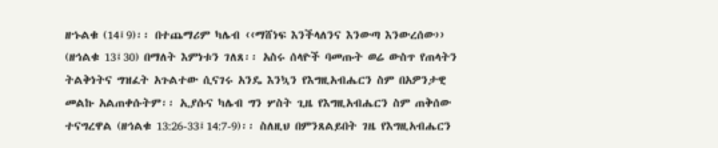ዘኁልቁ (14፤9)፡፡ በተጨማሪም ካሌብ ‹‹ማሸነፍ እንችላለንና እንውጣ እንውረሰው›› (ዘኅልቁ 13፤30) በማለት እምነቱን ገለጸ፡፡ አስሩ ሰላዮች ባመጡት ወሬ ውስጥ የጠላትን ትልቅነትና ግዝፈት አጉልተው ሲናገሩ አንዴ እንኳን የእግዚአብሔርን ስም በአዎንታዊ መልኩ አልጠቀሱትም፡፡ ኢያሱና ካሌብ ግን ሦስት ጊዜ የእግዚአብሔርን ስም ጠቅሰው ተናግረዋል (ዘኅልቁ 13:26-33፤14:7-9)፡፡ ስለዚህ በምንጸልይበት ገዜ የእግዚአብሔርን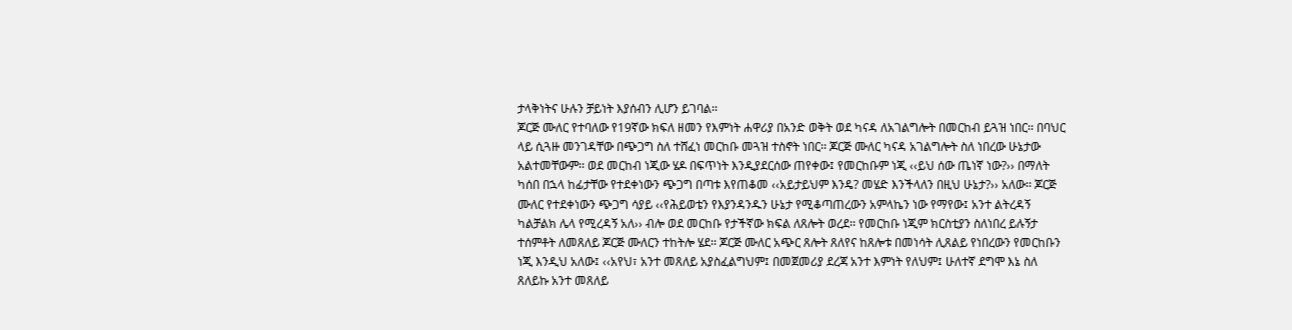ታላቅነትና ሁሉን ቻይነት እያሰብን ሊሆን ይገባል፡፡
ጆርጅ ሙለር የተባለው የ19ኛው ክፍለ ዘመን የእምነት ሐዋሪያ በአንድ ወቅት ወደ ካናዳ ለአገልግሎት በመርከብ ይጓዝ ነበር፡፡ በባህር ላይ ሲጓዙ መንገዳቸው በጭጋግ ስለ ተሸፈነ መርከቡ መጓዝ ተስኖት ነበር፡፡ ጆርጅ ሙለር ካናዳ አገልግሎት ስለ ነበረው ሁኔታው አልተመቸውም፡፡ ወደ መርከብ ነጂው ሄዶ በፍጥነት እንዲያደርሰው ጠየቀው፤ የመርከቡም ነጂ ‹‹ይህ ሰው ጤነኛ ነው?›› በማለት ካሰበ በኋላ ከፊታቸው የተደቀነውን ጭጋግ በጣቱ እየጠቆመ ‹‹አይታይህም እንዴ? መሄድ እንችላለን በዚህ ሁኔታ?›› አለው፡፡ ጆርጅ ሙለር የተደቀነውን ጭጋግ ሳያይ ‹‹የሕይወቴን የእያንዳንዱን ሁኔታ የሚቆጣጠረውን አምላኬን ነው የማየው፤ አንተ ልትረዳኝ ካልቻልክ ሌላ የሚረዳኝ አለ›› ብሎ ወደ መርከቡ የታችኛው ክፍል ለጸሎት ወረደ፡፡ የመርከቡ ነጂም ክርስቲያን ስለነበረ ይሉኝታ ተሰምቶት ለመጸለይ ጆርጅ ሙለርን ተከትሎ ሄደ፡፡ ጆርጅ ሙለር አጭር ጸሎት ጸለየና ከጸሎቱ በመነሳት ሊጸልይ የነበረውን የመርከቡን ነጂ እንዲህ አለው፤ ‹‹አየህ፣ አንተ መጸለይ አያስፈልግህም፤ በመጀመሪያ ደረጃ አንተ እምነት የለህም፤ ሁለተኛ ደግሞ እኔ ስለ ጸለይኩ አንተ መጸለይ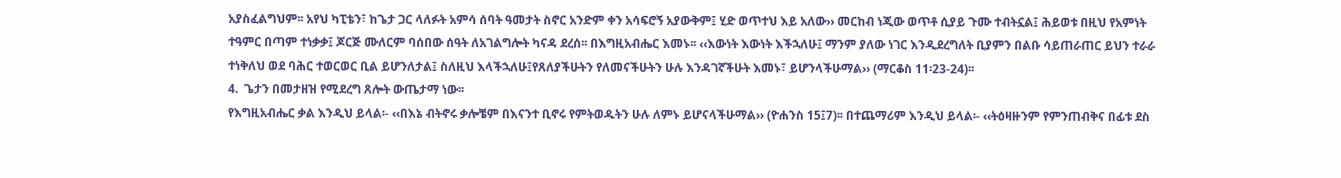አያስፈልግህም፡፡ አየህ ካፒቴን፣ ከጌታ ጋር ላለፉት አምሳ ሰባት ዓመታት ስኖር አንድም ቀን አሳፍሮኝ አያውቅም፤ ሂድ ወጥተህ እይ አለው›› መርከብ ነጂው ወጥቶ ሲያይ ጉሙ ተብትኗል፤ ሕይወቱ በዚህ የአምነት ተዓምር በጣም ተነቃቃ፤ ጆርጅ ሙለርም ባሰበው ሰዓት ለአገልግሎት ካናዳ ደረሰ፡፡ በእግዚአብሔር እመኑ፡፡ ‹‹እውነት እውነት እችኋለሁ፤ ማንም ያለው ነገር እንዲደረግለት ቢያምን በልቡ ሳይጠራጠር ይህን ተራራ ተነቅለህ ወደ ባሕር ተወርወር ቢል ይሆንለታል፤ ስለዚህ እላችኋለሁ፤የጸለያችሁትን የለመናችሁትን ሁሉ እንዳገኛችሁት እመኑ፣ ይሆንላችሁማል›› (ማርቆስ 11፡23-24)፡፡
4.  ጌታን በመታዘዝ የሚደረግ ጸሎት ውጤታማ ነው፡፡
የእግዚአብሔር ቃል እንዲህ ይላል፡- ‹‹በእኔ ብትኖሩ ቃሎቼም በእናንተ ቢኖሩ የምትወዱትን ሁሉ ለምኑ ይሆናላችሁማል›› (ዮሐንስ 15፤7)፡፡ በተጨማሪም እንዲህ ይላል፡- ‹‹ትዕዛዙንም የምንጠብቅና በፊቱ ደስ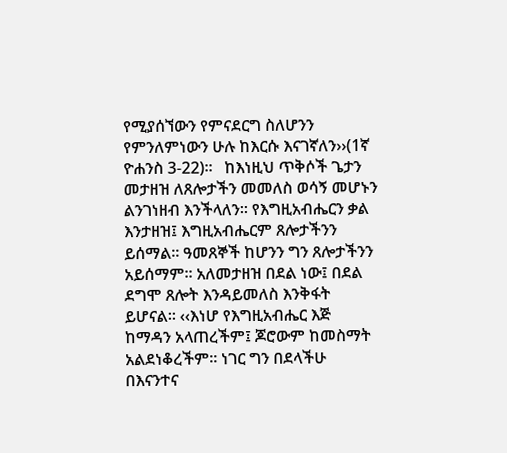የሚያሰኘውን የምናደርግ ስለሆንን የምንለምነውን ሁሉ ከእርሱ እናገኛለን››(1ኛ ዮሐንስ 3-22)፡፡   ከእነዚህ ጥቅሶች ጌታን መታዘዝ ለጸሎታችን መመለስ ወሳኝ መሆኑን ልንገነዘብ እንችላለን፡፡ የእግዚአብሔርን ቃል እንታዘዝ፤ እግዚአብሔርም ጸሎታችንን ይሰማል፡፡ ዓመጸኞች ከሆንን ግን ጸሎታችንን አይሰማም፡፡ አለመታዘዝ በደል ነው፤ በደል ደግሞ ጸሎት እንዳይመለስ እንቅፋት ይሆናል፡፡ ‹‹እነሆ የእግዚአብሔር እጅ ከማዳን አላጠረችም፤ ጆሮውም ከመስማት አልደነቆረችም፡፡ ነገር ግን በደላችሁ በእናንተና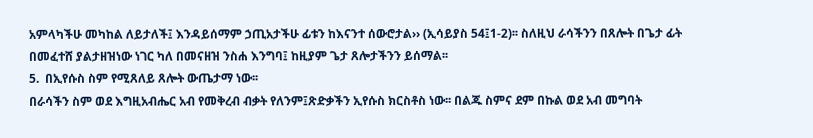አምላካችሁ መካከል ለይታለች፤ እንዳይሰማም ኃጢአታችሁ ፊቱን ከእናንተ ሰውሮታል›› (ኢሳይያስ 54፤1-2)፡፡ ስለዚህ ራሳችንን በጸሎት በጌታ ፊት በመፈተሸ ያልታዘዝነው ነገር ካለ በመናዘዝ ንስሐ እንግባ፤ ከዚያም ጌታ ጸሎታችንን ይሰማል፡፡
5.  በኢየሱስ ስም የሚጸለይ ጸሎት ውጤታማ ነው፡፡
በራሳችን ስም ወደ እግዚአብሔር አብ የመቅረብ ብቃት የለንም፤ጽድቃችን ኢየሱስ ክርስቶስ ነው፡፡ በልጁ ስምና ደም በኩል ወደ አብ መግባት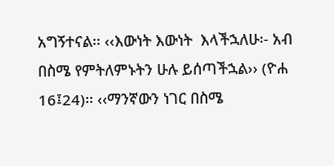አግኝተናል፡፡ ‹‹እውነት እውነት  እላችኋለሁ፡- አብ በስሜ የምትለምኑትን ሁሉ ይሰጣችኋል›› (ዮሐ 16፤24)፡፡ ‹‹ማንኛውን ነገር በስሜ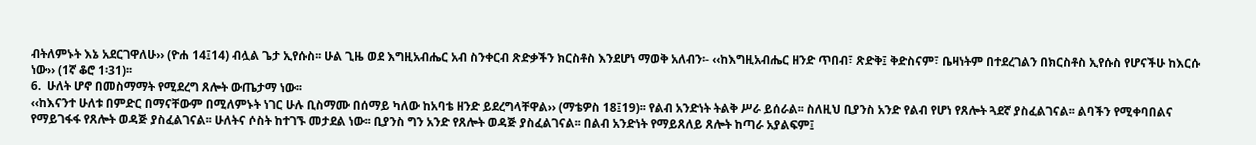ብትለምኑት እኔ አደርገዋለሁ›› (ዮሐ 14፤14) ብሏል ጌታ ኢየሱስ፡፡ ሁል ጊዜ ወደ እግዚአብሔር አብ ስንቀርብ ጽድቃችን ክርስቶስ እንደሆነ ማወቅ አለብን፡- ‹‹ከእግዚአብሔር ዘንድ ጥበብ፣ ጽድቅ፤ ቅድስናም፣ ቤዛነትም በተደረገልን በክርስቶስ ኢየሱስ የሆናችሁ ከእርሱ ነው›› (1ኛ ቆሮ 1፡31)፡፡
6.  ሁለት ሆኖ በመስማማት የሚደረግ ጸሎት ውጤታማ ነው፡፡
‹‹ከእናንተ ሁለቱ በምድር በማናቸውም በሚለምኑት ነገር ሁሉ ቢስማሙ በሰማይ ካለው ከአባቴ ዘንድ ይደረግላቸዋል›› (ማቴዎስ 18፤19)፡፡ የልብ አንድነት ትልቅ ሥራ ይሰራል፡፡ ስለዚህ ቢያንስ አንድ የልብ የሆነ የጸሎት ጓደኛ ያስፈልገናል፡፡ ልባችን የሚቀባበልና የማይገፋፋ የጸሎት ወዳጅ ያስፈልገናል፡፡ ሁለትና ሶስት ከተገኙ መታደል ነው፡፡ ቢያንስ ግን አንድ የጸሎት ወዳጅ ያስፈልገናል፡፡ በልብ አንድነት የማይጸለይ ጸሎት ከጣራ አያልፍም፤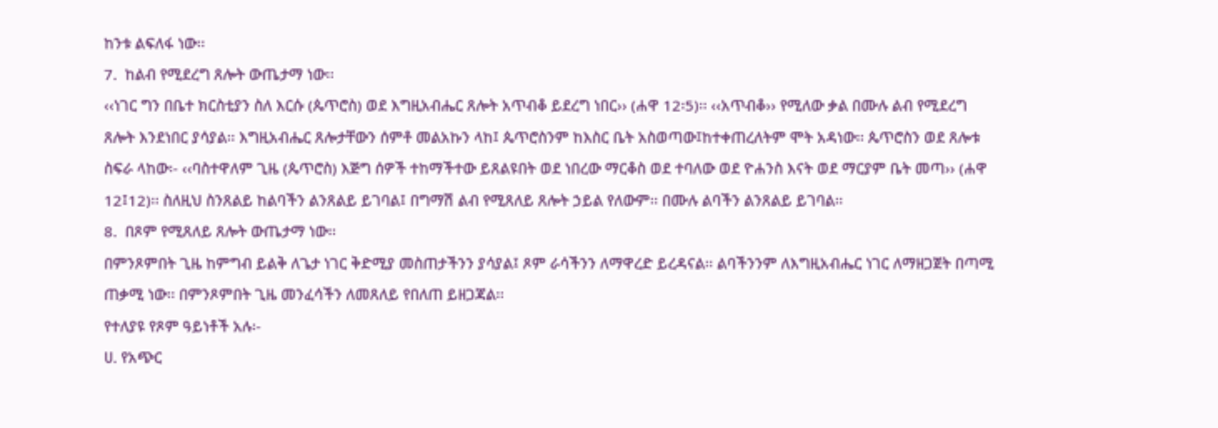ከንቱ ልፍለፋ ነው፡፡
7.  ከልብ የሚደረግ ጸሎት ውጤታማ ነው፡፡
‹‹ነገር ግን በቤተ ክርስቲያን ስለ እርሱ (ጴጥሮስ) ወደ እግዚአብሔር ጸሎት አጥብቆ ይደረግ ነበር›› (ሐዋ 12፡5)፡፡ ‹‹አጥብቆ›› የሚለው ቃል በሙሉ ልብ የሚደረግ ጸሎት እንደነበር ያሳያል፡፡ እግዚአብሔር ጸሎታቸውን ሰምቶ መልአኩን ላከ፤ ጴጥሮስንም ከእስር ቤት አስወጣው፤ከተቀጠረለትም ሞት አዳነው፡፡ ጴጥሮስን ወደ ጸሎቱ ስፍራ ላከው፡- ‹‹ባስተዋለም ጊዜ (ጴጥሮስ) እጅግ ሰዎች ተከማችተው ይጸልዩበት ወደ ነበረው ማርቆስ ወደ ተባለው ወደ ዮሐንስ እናት ወደ ማርያም ቤት መጣ›› (ሐዋ 12፤12)፡፡ ስለዚህ ስንጸልይ ከልባችን ልንጸልይ ይገባል፤ በግማሽ ልብ የሚጸለይ ጸሎት ኃይል የለውም፡፡ በሙሉ ልባችን ልንጸልይ ይገባል፡፡
8.  በጾም የሚጸለይ ጸሎት ውጤታማ ነው፡፡
በምንጾምበት ጊዜ ከምግብ ይልቅ ለጌታ ነገር ቅድሚያ መስጠታችንን ያሳያል፤ ጾም ራሳችንን ለማዋረድ ይረዳናል፡፡ ልባችንንም ለእግዚአብሔር ነገር ለማዘጋጀት በጣሚ ጠቃሚ ነው፡፡ በምንጾምበት ጊዜ መንፈሳችን ለመጸለይ የበለጠ ይዘጋጃል፡፡
የተለያዩ የጾም ዓይነቶች አሉ፡-
ሀ. የአጭር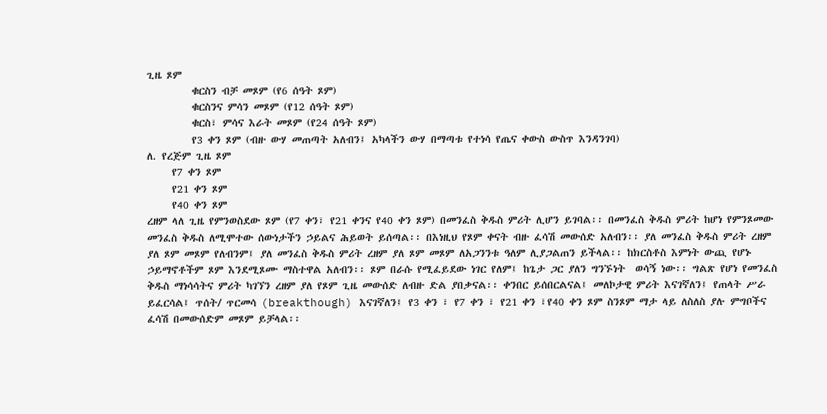ጊዜ ጾም
         ቁርስን ብቻ መጾም (የ6 ሰዓት ጾም)
         ቁርስንና ምሳን መጾም (የ12 ሰዓት ጾም)
         ቁርስ፣ ምሳና እራት መጾም (የ24 ሰዓት ጾም)
         የ3 ቀን ጾም (ብዙ ውሃ መጠጣት አለብን፤ አካላችን ውሃ በማጣቱ የተነሳ የጤና ቀውስ ውስጥ እንዳንገባ)
ለ. የረጅም ጊዜ ጾም
     የ7 ቀን ጾም
     የ21 ቀን ጾም
     የ40 ቀን ጾም
ረዘም ላለ ጊዜ የምንወስደው ጾም (የ7 ቀን፣ የ21 ቀንና የ40 ቀን ጾም) በመንፈስ ቅዱስ ምሪት ሊሆን ይገባል፡፡ በመንፈስ ቅዱስ ምሪት ከሆነ የምንጾመው መንፈስ ቅዱስ ለሚሞተው ሰውነታችን ኃይልና ሕይወት ይሰጣል፡፡ በእነዚህ የጾም ቀናት ብዙ ፈሳሽ መውሰድ አለብን፡፡ ያለ መንፈስ ቅዱስ ምሪት ረዘም ያለ ጾም መጾም የለብንም፤ ያለ መንፈስ ቅዱስ ምሪት ረዘም ያለ ጾም መጾም ለአጋንንቱ ዓለም ሊያጋልጠን ይችላል፡፡ ከክርስቶስ እምነት ውጪ የሆኑ ኃይማኖቶችም ጾም እንደሚጾሙ ማስተዋል አለብን፡፡ ጾም በራሱ የሚፈይደው ነገር የለም፤ ከጌታ ጋር ያለን ግንኙነት  ወሳኝ ነው፡፡ ግልጽ የሆነ የመንፈስ ቅዱስ ማነሳሳትና ምሪት ካገኘን ረዘም ያለ የጾም ጊዜ መውሰድ ለብዙ ድል ያበቃናል፡፡ ቀንበር ይሰበርልናል፤ መለኮታዊ ምሪት እናገኛለን፤ የጠላት ሥራ ይፈርሳል፤ ጥሰት/ ጥርመሳ (breakthough) እናገኛለን፤ የ3 ቀን ፣ የ7 ቀን ፣ የ21 ቀን ፣የ40 ቀን ጾም ስንጾም ማታ ላይ ለስለስ ያሉ ምግቦችና ፈሳሽ በመውሰድም መጾም ይቻላል፡፡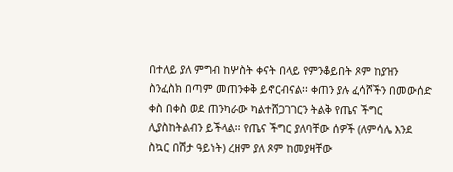በተለይ ያለ ምግብ ከሦስት ቀናት በላይ የምንቆይበት ጾም ከያዝን ስንፈስክ በጣም መጠንቀቅ ይኖርብናል፡፡ ቀጠን ያሉ ፈሳሾችን በመውሰድ ቀስ በቀስ ወደ ጠንካራው ካልተሸጋገገርን ትልቅ የጤና ችግር ሊያስከትልብን ይችላል፡፡ የጤና ችግር ያለባቸው ሰዎች (ለምሳሌ እንደ ስኳር በሽታ ዓይነት) ረዘም ያለ ጾም ከመያዛቸው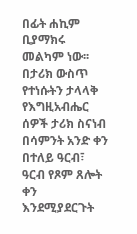በፊት ሐኪም ቢያማክሩ መልካም ነው፡፡
በታሪክ ውስጥ የተነሱትን ታላላቅ የእግዚአብሔር ሰዎች ታሪክ ስናነብ በሳምንት አንድ ቀን በተለይ ዓርብ፣ ዓርብ የጾም ጸሎት ቀን እንደሚያደርጉት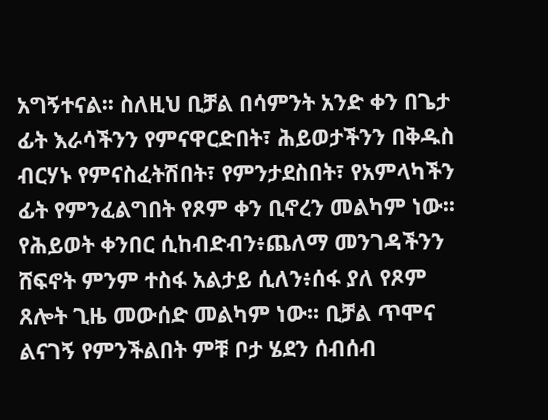አግኝተናል፡፡ ስለዚህ ቢቻል በሳምንት አንድ ቀን በጌታ ፊት እራሳችንን የምናዋርድበት፣ ሕይወታችንን በቅዱስ ብርሃኑ የምናስፈትሽበት፣ የምንታደስበት፣ የአምላካችን ፊት የምንፈልግበት የጾም ቀን ቢኖረን መልካም ነው፡፡
የሕይወት ቀንበር ሲከብድብን፥ጨለማ መንገዳችንን ሸፍኖት ምንም ተስፋ አልታይ ሲለን፥ሰፋ ያለ የጾም ጸሎት ጊዜ መውሰድ መልካም ነው፡፡ ቢቻል ጥሞና  ልናገኝ የምንችልበት ምቹ ቦታ ሄደን ሰብሰብ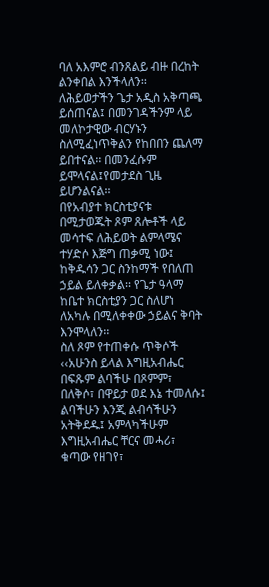ባለ አእምሮ ብንጸልይ ብዙ በረከት ልንቀበል እንችላለን፡፡ ለሕይወታችን ጌታ አዲስ አቅጣጫ ይሰጠናል፤ በመንገዳችንም ላይ መለኮታዊው ብርሃኑን ስለሚፈነጥቅልን የከበበን ጨለማ ይበተናል፡፡ በመንፈሱም ይሞላናል፤የመታደስ ጊዜ ይሆንልናል፡፡
በየአብያተ ክርስቲያናቱ በሚታወጁት ጾም ጸሎቶች ላይ መሳተፍ ለሕይወት ልምላሜና ተሃድሶ እጅግ ጠቃሚ ነው፤ ከቅዱሳን ጋር ስንከማች የበለጠ ኃይል ይለቀቃል፡፡ የጌታ ዓላማ ከቤተ ክርስቲያን ጋር ስለሆነ ለአካሉ በሚለቀቀው ኃይልና ቅባት እንሞላለን፡፡
ስለ ጾም የተጠቀሱ ጥቅሶች
‹‹አሁንስ ይላል እግዚአብሔር በፍጹም ልባችሁ በጾምም፣ በለቅሶ፣ በዋይታ ወደ እኔ ተመለሱ፤ ልባችሁን እንጂ ልብሳችሁን አትቅደዱ፤ አምላካችሁም እግዚአብሔር ቸርና መሓሪ፣ ቁጣው የዘገየ፣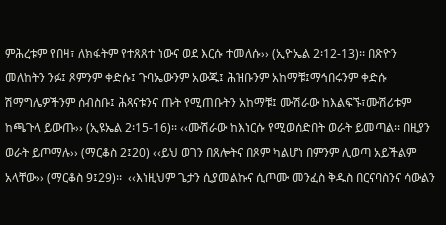ምሕረቱም የበዛ፣ ለክፋትም የተጸጸተ ነውና ወደ እርሱ ተመለሱ›› (ኢዮኤል 2፡12-13)፡፡ በጽዮን መለከትን ንፉ፤ ጾምንም ቀድሱ፤ ጉባኤውንም አውጁ፤ ሕዝቡንም አከማቹ፤ማኅበሩንም ቀድሱ ሽማግሌዎችንም ሰብስቡ፤ ሕጻናቱንና ጡት የሚጠቡትን አከማቹ፤ ሙሽራው ከእልፍኙ፣ሙሽሪቱም ከጫጉላ ይውጡ›› (ኢዩኤል 2፡15-16)፡፡ ‹‹ሙሽራው ከእነርሱ የሚወሰድበት ወራት ይመጣል፡፡ በዚያን ወራት ይጦማሉ›› (ማርቆስ 2፤20) ‹‹ይህ ወገን በጸሎትና በጾም ካልሆነ በምንም ሊወጣ አይችልም አላቸው›› (ማርቆስ 9፤29)፡፡  ‹‹እነዚህም ጌታን ሲያመልኩና ሲጦሙ መንፈስ ቅዱስ በርናባስንና ሳውልን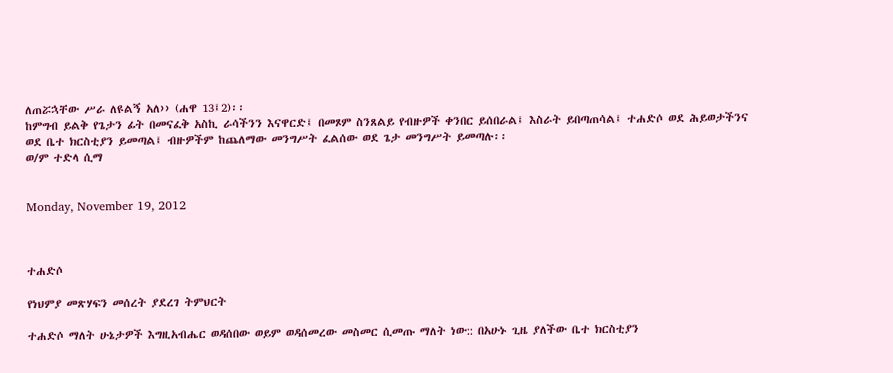ለጠሯኋቸው ሥራ ለዩልኝ አለ›› (ሐዋ 13፤2)፡፡
ከምግብ ይልቅ የጌታን ፊት በመናፈቅ አስኪ ራሳችንን እናዋርድ፤ በመጾም ስንጸልይ የብዙዎች ቀንበር ይሰበራል፤ እስራት ይበጣጠሳል፤ ተሐድሶ ወደ ሕይወታችንና ወደ ቤተ ክርስቲያን ይመጣል፤ ብዙዎችም ከጨለማው መንግሥት ፈልሰው ወደ ጌታ መንግሥት ይመጣሉ፡፡
ወ/ም ተድላ ሲማ


Monday, November 19, 2012



ተሐድሶ

የነህምያ መጽሃፍን መሰረት ያደረገ ትምህርት

ተሐድሶ ማለት ሁኔታዎች እግዚአብሔር ወዳሰበው ወይም ወዳሰመረው መስመር ሲመጡ ማለት ነው:: በአሁኑ ጊዜ ያለችው ቤተ ክርስቲያን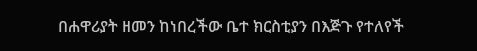በሐዋሪያት ዘመን ከነበረችው ቤተ ክርስቲያን በእጅጉ የተለየች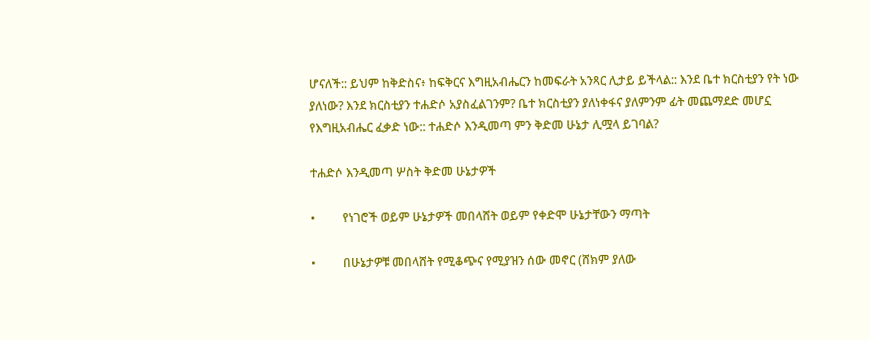ሆናለች:: ይህም ከቅድስና፥ ከፍቅርና እግዚአብሔርን ከመፍራት አንጻር ሊታይ ይችላል:: እንደ ቤተ ክርስቲያን የት ነው ያለነው? እንደ ክርስቲያን ተሐድሶ አያስፈልገንም? ቤተ ክርስቲያን ያለነቀፋና ያለምንም ፊት መጨማደድ መሆኗ የእግዚአብሔር ፈቃድ ነው:: ተሐድሶ እንዲመጣ ምን ቅድመ ሁኔታ ሊሟላ ይገባል?

ተሐድሶ እንዲመጣ ሦስት ቅድመ ሁኔታዎች

•         የነገሮች ወይም ሁኔታዎች መበላሸት ወይም የቀድሞ ሁኔታቸውን ማጣት

•         በሁኔታዎቹ መበላሸት የሚቆጭና የሚያዝን ሰው መኖር (ሸክም ያለው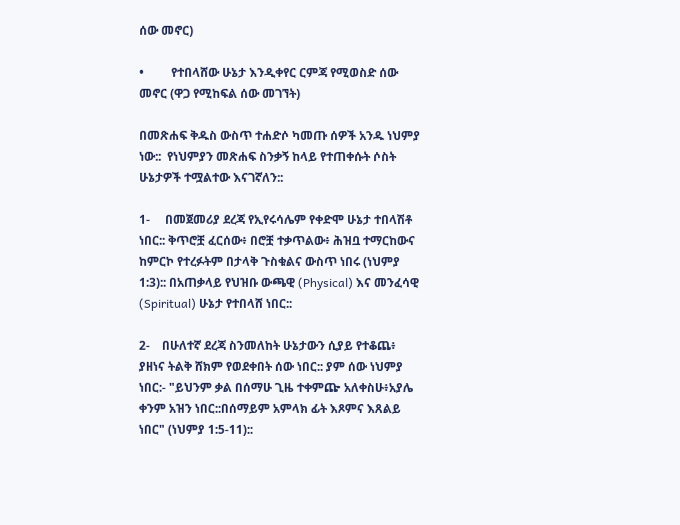ሰው መኖር)

•         የተበላሸው ሁኔታ እንዲቀየር ርምጃ የሚወስድ ሰው መኖር (ዋጋ የሚከፍል ሰው መገኘት)

በመጽሐፍ ቅዱስ ውስጥ ተሐድሶ ካመጡ ሰዎች አንዱ ነህምያ ነው::  የነህምያን መጽሐፍ ስንቃኝ ከላይ የተጠቀሱት ሶስት ሁኔታዎች ተሟልተው እናገኛለን::

1-     በመጀመሪያ ደረጃ የኢየሩሳሌም የቀድሞ ሁኔታ ተበላሽቶ ነበር:: ቅጥሮቿ ፈርሰው፥ በሮቿ ተቃጥልው፥ ሕዝቧ ተማርከውና ከምርኮ የተረፉትም በታላቅ ጉስቁልና ውስጥ ነበሩ (ነህምያ 1:3):: በአጠቃላይ የህዝቡ ውጫዊ (Physical) እና መንፈሳዊ (Spiritual) ሁኔታ የተበላሸ ነበር::

2-    በሁለተኛ ደረጃ ስንመለከት ሁኔታውን ሲያይ የተቆጨ፥ ያዘነና ትልቅ ሸክም የወደቀበት ሰው ነበር:: ያም ሰው ነህምያ ነበር:- "ይህንም ቃል በሰማሁ ጊዜ ተቀምጬ አለቀስሁ፥አያሌ ቀንም አዝን ነበር::በሰማይም አምላክ ፊት እጾምና እጸልይ ነበር" (ነህምያ 1:5-11)::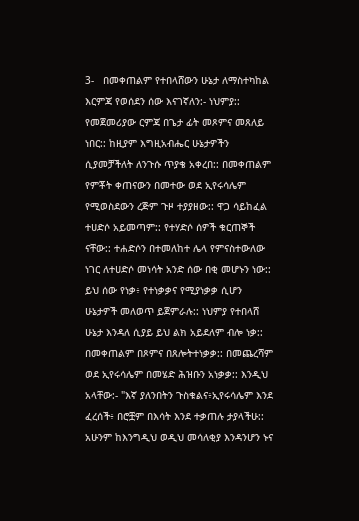3-   በመቀጠልም የተበላሸውን ሁኔታ ለማስተካከል እርምጃ የወሰደን ሰው እናገኛለን:- ነህምያ:: የመጀመሪያው ርምጃ በጌታ ፊት መጾምና መጸለይ ነበር:: ከዚያም እግዚአብሔር ሁኔታዎችን ሲያመቻችለት ለንጉሱ ጥያቄ አቀረበ:: በመቀጠልም የምቾት ቀጠናውን በመተው ወደ ኢየሩሳሌም የሚወስደውን ረጅም ጉዞ ተያያዘው:: ዋጋ ሳይከፈል ተሀድሶ አይመጣም:: የተሃድሶ ሰዎች ቁርጠኞች ናቸው:: ተሐድሶን በተመለከተ ሌላ የምናስተውለው ነገር ለተሀድሶ መነሳት አንድ ሰው በቂ መሆኑን ነው:: ይህ ሰው የነቃ፥ የተነቃቃና የሚያነቃቃ ሲሆን ሁኔታዎች መለወጥ ይጀምራሉ:: ነህምያ የተበላሸ ሁኔታ እንዳለ ሲያይ ይህ ልክ አይደለም ብሎ ነቃ:: በመቀጠልም በጾምና በጸሎትተነቃቃ:: በመጨረሻም ወደ ኢየሩሳሌም በመሄድ ሕዝቡን አነቃቃ:: እንዲህ አላቸው:- "እኛ ያለንበትን ጉስቁልና፥ኢየሩሳሌም እንደ ፈረሰች፥ በሮቿም በእሳት እንደ ተቃጠሉ ታያላችሁ:: አሁንም ከእንግዲህ ወዲህ መሳለቂያ እንዳንሆን ኑና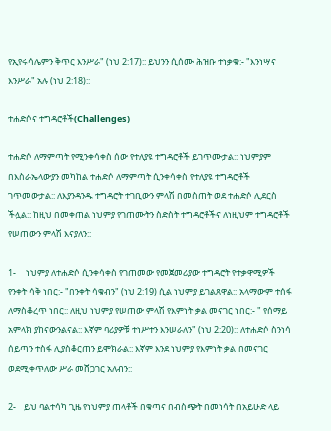የኢየሩሳሌምን ቅጥር እንሥራ" (ነህ 2:17):: ይህንን ሲሰሙ ሕዝቡ ተነቃቁ:- "እንነሣና እንሥራ" አሉ (ነህ 2:18)::

ተሐድሶና ተግዳሮቶች(Challenges)

ተሐድሶ ለማምጣት የሚንቀሳቀስ ሰው የተለያዩ ተግዳሮቶች ይገጥሙታል:: ነህምያም በእስራኤላውያን መካከል ተሐድሶ ለማምጣት ሲንቀሳቀስ የተለያዩ ተግዳሮቶች ገጥመውታል:: ለእያንዳንዱ ተግዳሮት ተገቢውን ምላሽ በመስጠት ወደ ተሐድሶ ሊደርስ ችሏል:: ከዚህ በመቀጠል ነህምያ የገጠሙትን ስድስት ተግዳሮቶችና ለነዚህም ተግዳሮቶች የሠጠውን ምላሽ እናያለን::

1-     ነህምያ ለተሐድሶ ሲንቀሳቀስ የገጠመው የመጀመሪያው ተግዳሮት የተቃዋሚዎች የንቀት ሳቅ ነበር:- "በንቀት ሳቁብን" (ነህ 2:19) ሲል ነህምያ ይገልጸዋል:: አላማውም ተሰፋ ለማስቆረጥ ነበር:: ለዚህ ነህምያ የሠጠው ምላሽ የእምነት ቃል መናገር ነበር:- " የሰማይ አምላክ ያከናውንልናል:: እኛም ባሪያዎቹ ተነሥተን እንሠራለን" (ነህ 2:20):: ለተሐድሶ ስንነሳ ሰይጣን ተስፋ ሊያስቆርጠን ይሞክራል:: እኛም እንደ ነህምያ የእምነት ቃል በመናገር ወደሚቀጥለው ሥራ መሸጋገር አለብን::

2-    ይህ ባልተሳካ ጊዜ የነህምያ ጠላቶች በቁጣና በብስጭት በመነሳት በአይሁድ ላይ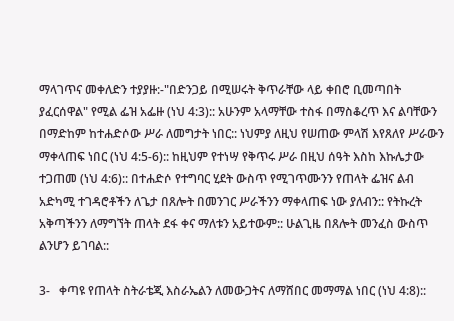ማላገጥና መቀለድን ተያያዙ:-"በድንጋይ በሚሠሩት ቅጥራቸው ላይ ቀበሮ ቢመጣበት ያፈርሰዋል" የሚል ፌዝ አፌዙ (ነህ 4:3):: አሁንም አላማቸው ተስፋ በማስቆረጥ እና ልባቸውን በማድከም ከተሐድሶው ሥራ ለመግታት ነበር:: ነህምያ ለዚህ የሠጠው ምላሽ እየጸለየ ሥራውን ማቀላጠፍ ነበር (ነህ 4:5-6):: ከዚህም የተነሣ የቅጥሩ ሥራ በዚህ ሰዓት እስከ እኩሌታው ተጋጠመ (ነህ 4:6):: በተሐድሶ የተግባር ሂደት ውስጥ የሚገጥሙንን የጠላት ፌዝና ልብ አድካሚ ተገዳሮቶችን ለጌታ በጸሎት በመንገር ሥራችንን ማቀላጠፍ ነው ያለብን:: የትኩረት አቅጣችንን ለማግኘት ጠላት ደፋ ቀና ማለቱን አይተውም:: ሁልጊዜ በጸሎት መንፈስ ውስጥ ልንሆን ይገባል::

3-   ቀጣዩ የጠላት ስትራቴጂ እስራኤልን ለመውጋትና ለማሸበር መማማል ነበር (ነህ 4:8)::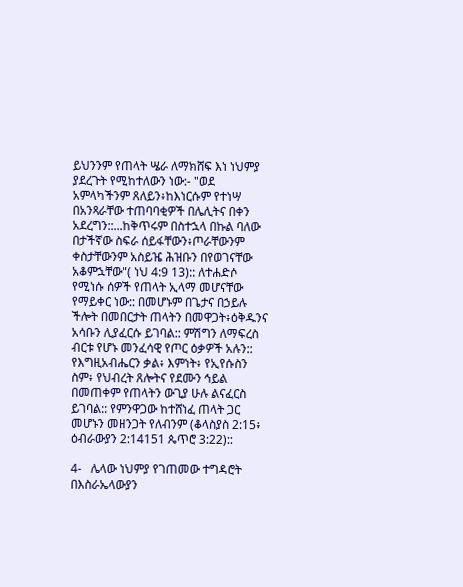ይህንንም የጠላት ሤራ ለማክሸፍ እነ ነህምያ ያደረጉት የሚከተለውን ነው:- "ወደ አምላካችንም ጸለይን፥ከእነርሱም የተነሣ በአንጻራቸው ተጠባባቂዎች በሌሊትና በቀን አደረግን::...ከቅጥሩም በስተኋላ በኩል ባለው በታችኛው ስፍራ ሰይፋቸውን፥ጦራቸውንም ቀስታቸውንም አስይዤ ሕዝቡን በየወገናቸው አቆምኋቸው"( ነህ 4:9 13):: ለተሐድሶ የሚነሱ ሰዎች የጠላት ኢላማ መሆናቸው የማይቀር ነው:: በመሆኑም በጌታና በኃይሉ ችሎት በመበርታት ጠላትን በመዋጋት፥ዕቅዱንና አሳቡን ሊያፈርሱ ይገባል:: ምሽግን ለማፍረስ ብርቱ የሆኑ መንፈሳዊ የጦር ዕቃዎች አሉን:: የእግዚአብሔርን ቃል፥ እምነት፥ የኢየሱስን ስም፥ የህብረት ጸሎትና የደሙን ኅይል በመጠቀም የጠላትን ውጊያ ሁሉ ልናፈርስ ይገባል:: የምንዋጋው ከተሸነፈ ጠላት ጋር መሆኑን መዘንጋት የለብንም (ቆላስያስ 2:15፥ ዕብራውያን 2:14151 ጴጥሮ 3:22)::

4-   ሌላው ነህምያ የገጠመው ተግዳሮት በእስራኤላውያን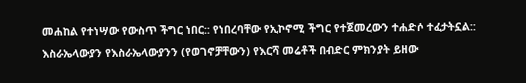መሐከል የተነሣው የውስጥ ችግር ነበር:: የነበረባቸው የኢኮኖሚ ችግር የተጀመረውን ተሐድሶ ተፈታትኗል:: እስራኤላውያን የእስራኤላውያንን (የወገኖቻቸውን) የእርሻ መሬቶች በብድር ምክንያት ይዘው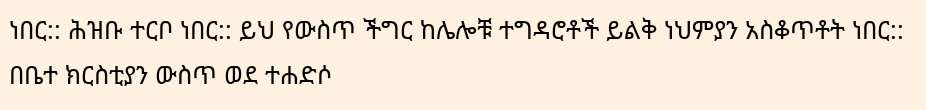ነበር:: ሕዝቡ ተርቦ ነበር:: ይህ የውስጥ ችግር ከሌሎቹ ተግዳሮቶች ይልቅ ነህምያን አስቆጥቶት ነበር:: በቤተ ክርስቲያን ውስጥ ወደ ተሐድሶ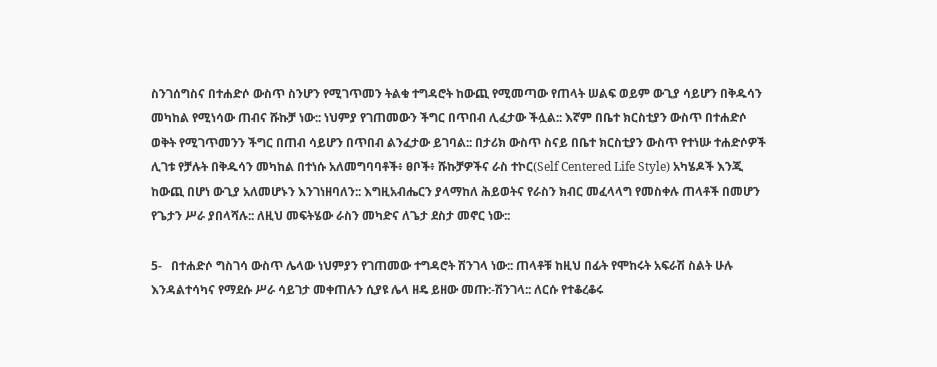ስንገሰግስና በተሐድሶ ውስጥ ስንሆን የሚገጥመን ትልቁ ተግዳሮት ከውጪ የሚመጣው የጠላት ሠልፍ ወይም ውጊያ ሳይሆን በቅዱሳን መካከል የሚነሳው ጠብና ሹኩቻ ነው:: ነህምያ የገጠመውን ችግር በጥበብ ሊፈታው ችሏል:: እኛም በቤተ ክርስቲያን ውስጥ በተሐድሶ ወቅት የሚገጥመንን ችግር በጠብ ሳይሆን በጥበብ ልንፈታው ይገባል:: በታሪክ ውስጥ ስናይ በቤተ ክርስቲያን ውስጥ የተነሡ ተሐድሶዎች ሊገቱ የቻሉት በቅዱሳን መካከል በተነሱ አለመግባባቶች፥ ፀቦች፥ ሹኩቻዎችና ራስ ተኮር(Self Centered Life Style) አካሄዶች እንጂ ከውጪ በሆነ ውጊያ አለመሆኑን እንገነዘባለን:: እግዚአብሔርን ያላማከለ ሕይወትና የራስን ክብር መፈላላግ የመስቀሉ ጠላቶች በመሆን የጌታን ሥራ ያበላሻሉ:: ለዚህ መፍትሄው ራስን መካድና ለጌታ ደስታ መኖር ነው::

5-   በተሐድሶ ግስገሳ ውስጥ ሌላው ነህምያን የገጠመው ተግዳሮት ሽንገላ ነው:: ጠላቶቹ ከዚህ በፊት የሞከሩት አፍራሽ ስልት ሁሉ እንዳልተሳካና የማደሱ ሥራ ሳይገታ መቀጠሉን ሲያዩ ሌላ ዘዴ ይዘው መጡ:-ሽንገላ:: ለርሱ የተቆረቆሩ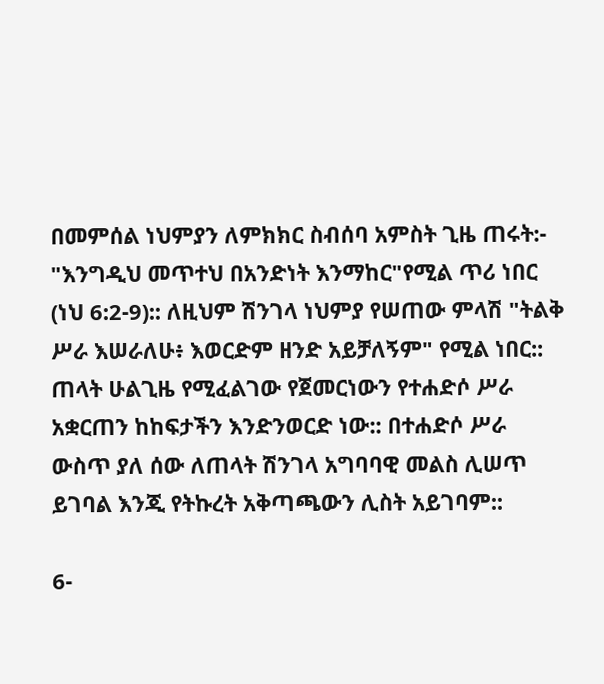በመምሰል ነህምያን ለምክክር ስብሰባ አምስት ጊዜ ጠሩት:- "እንግዲህ መጥተህ በአንድነት እንማከር"የሚል ጥሪ ነበር (ነህ 6:2-9):: ለዚህም ሽንገላ ነህምያ የሠጠው ምላሽ "ትልቅ ሥራ እሠራለሁ፥ እወርድም ዘንድ አይቻለኝም" የሚል ነበር:: ጠላት ሁልጊዜ የሚፈልገው የጀመርነውን የተሐድሶ ሥራ አቋርጠን ከከፍታችን እንድንወርድ ነው:: በተሐድሶ ሥራ ውስጥ ያለ ሰው ለጠላት ሽንገላ አግባባዊ መልስ ሊሠጥ ይገባል እንጂ የትኩረት አቅጣጫውን ሊስት አይገባም::

6-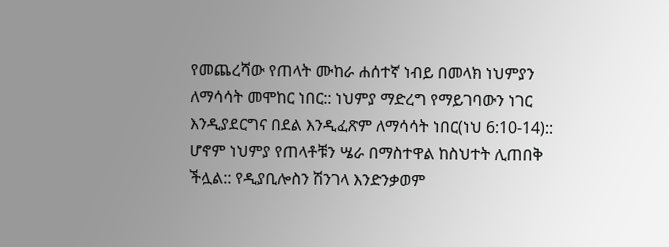የመጨረሻው የጠላት ሙከራ ሐሰተኛ ነብይ በመላክ ነህምያን ለማሳሳት መሞከር ነበር:: ነህምያ ማድረግ የማይገባውን ነገር እንዲያደርግና በደል እንዲፈጽም ለማሳሳት ነበር(ነህ 6:10-14):: ሆኖም ነህምያ የጠላቶቹን ሤራ በማስተዋል ከስህተት ሊጠበቅ ችሏል:: የዲያቢሎስን ሽንገላ እንድንቃወም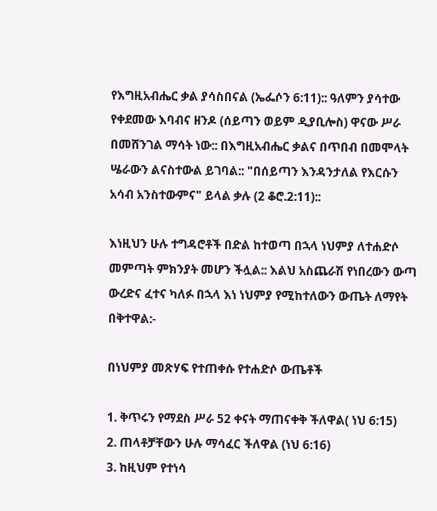የእግዚአብሔር ቃል ያሳስበናል (ኤፌሶን 6:11):: ዓለምን ያሳተው የቀደመው እባብና ዘንዶ (ሰይጣን ወይም ዲያቢሎስ) ዋናው ሥራ በመሸንገል ማሳት ነው:: በእግዚአብሔር ቃልና በጥበብ በመሞላት ሤራውን ልናስተውል ይገባል:: "በሰይጣን እንዳንታለል የእርሱን አሳብ አንስተውምና" ይላል ቃሉ (2 ቆሮ.2:11)::

እነዚህን ሁሉ ተግዳሮቶች በድል ከተወጣ በኋላ ነህምያ ለተሐድሶ መምጣት ምክንያት መሆን ችሏል:: እልህ አስጨራሽ የነበረውን ውጣ ውረድና ፈተና ካለፉ በኋላ እነ ነህምያ የሚከተለውን ውጤት ለማየት በቅተዋል:-

በነህምያ መጽሃፍ የተጠቀሱ የተሐድሶ ውጤቶች

1. ቅጥሩን የማደስ ሥራ 52 ቀናት ማጠናቀቅ ችለዋል( ነህ 6:15)
2. ጠላቶቻቸውን ሁሉ ማሳፈር ችለዋል (ነህ 6:16)
3. ከዚህም የተነሳ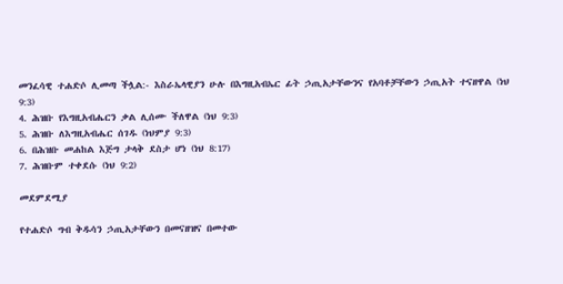መንፈሳዊ ተሐድሶ ሊመጣ ችሏል:- እስራኤላዊያን ሁሉ በእግዚአብኤር ፊት ኃጢአታቸውንና የአባቶቻቸውን ኃጢአት ተናዘዋል (ነህ 9:3)
4. ሕዝቡ የእግዚአብሔርን ቃል ሊሰሙ ችለዋል (ነህ 9:3)
5. ሕዝቡ ለእግዚአብሔር ሰገዱ (ነህምያ 9:3)
6. በሕዝቡ መሐከል እጅግ ታላቅ ደስታ ሆነ (ነህ 8:17)
7. ሕዝቡም ተቀደሱ (ነህ 9:2)

መደምደሚያ

የተሐድሶ ግብ ቅዱሳን ኃጢአታቸውን በመናዘዝና በመተው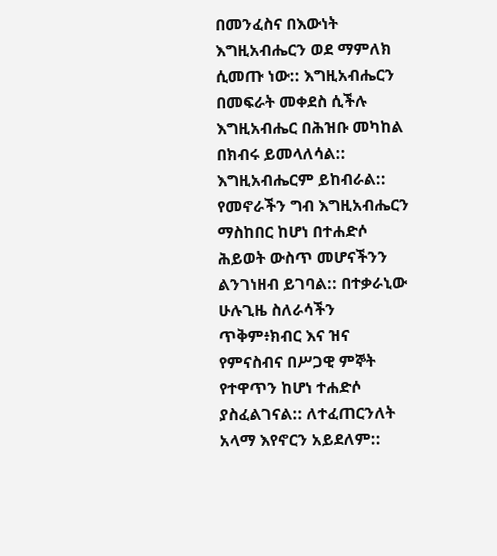በመንፈስና በእውነት እግዚአብሔርን ወደ ማምለክ ሲመጡ ነው:: እግዚአብሔርን በመፍራት መቀደስ ሲችሉ እግዚአብሔር በሕዝቡ መካከል በክብሩ ይመላለሳል:: እግዚአብሔርም ይከብራል:: የመኖራችን ግብ እግዚአብሔርን ማስከበር ከሆነ በተሐድሶ ሕይወት ውስጥ መሆናችንን ልንገነዘብ ይገባል:: በተቃራኒው ሁሉጊዜ ስለራሳችን ጥቅም፥ክብር እና ዝና የምናስብና በሥጋዊ ምኞት የተዋጥን ከሆነ ተሐድሶ ያስፈልገናል:: ለተፈጠርንለት አላማ እየኖርን አይደለም::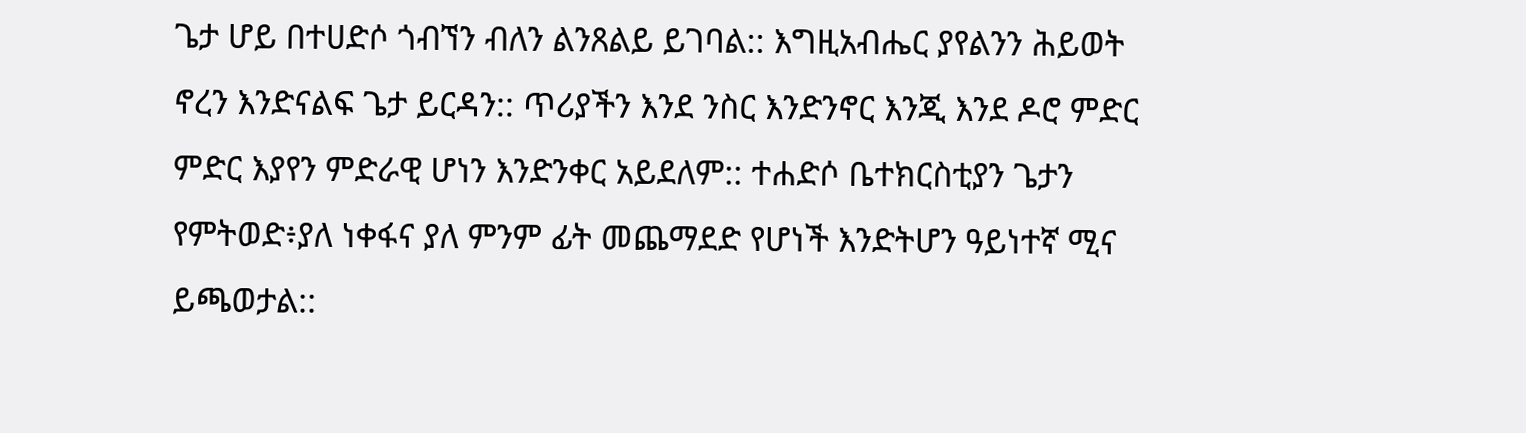ጌታ ሆይ በተሀድሶ ጎብኘን ብለን ልንጸልይ ይገባል:: እግዚአብሔር ያየልንን ሕይወት ኖረን እንድናልፍ ጌታ ይርዳን:: ጥሪያችን እንደ ንስር እንድንኖር እንጂ እንደ ዶሮ ምድር ምድር እያየን ምድራዊ ሆነን እንድንቀር አይደለም:: ተሐድሶ ቤተክርስቲያን ጌታን የምትወድ፥ያለ ነቀፋና ያለ ምንም ፊት መጨማደድ የሆነች እንድትሆን ዓይነተኛ ሚና ይጫወታል::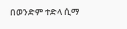በወንድም ተድላ ሲማ